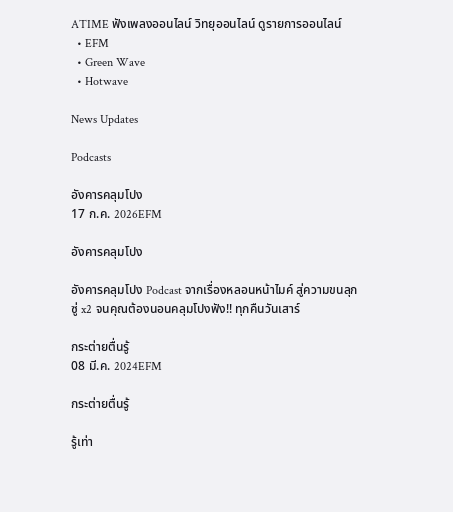ATIME ฟังเพลงออนไลน์ วิทยุออนไลน์ ดูรายการออนไลน์
  • EFM
  • Green Wave
  • Hotwave

News Updates

Podcasts

อังคารคลุมโปง
17 ก.ค. 2026EFM

อังคารคลุมโปง

อังคารคลุมโปง Podcast จากเรื่องหลอนหน้าไมค์ สู่ความขนลุกซู่ x2 จนคุณต้องนอนคลุมโปงฟัง!! ทุกคืนวันเสาร์

กระต่ายตื่นรู้
08 มี.ค. 2024EFM

กระต่ายตื่นรู้

รู้เท่า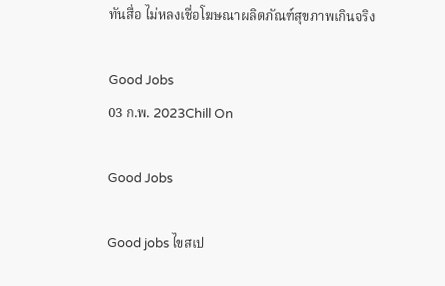ทันสื่อ ไม่หลงเชื่อโฆษณาผลิตภัณฑ์สุขภาพเกินจริง

Good Jobs
03 ก.พ. 2023Chill On

Good Jobs

Good jobs ไขสเป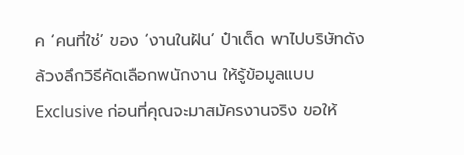ค ‘คนที่ใช่’ ของ ‘งานในฝัน’ ป๋าเต็ด พาไปบริษัทดัง ล้วงลึกวิธีคัดเลือกพนักงาน ให้รู้ข้อมูลแบบ Exclusive ก่อนที่คุณจะมาสมัครงานจริง ขอให้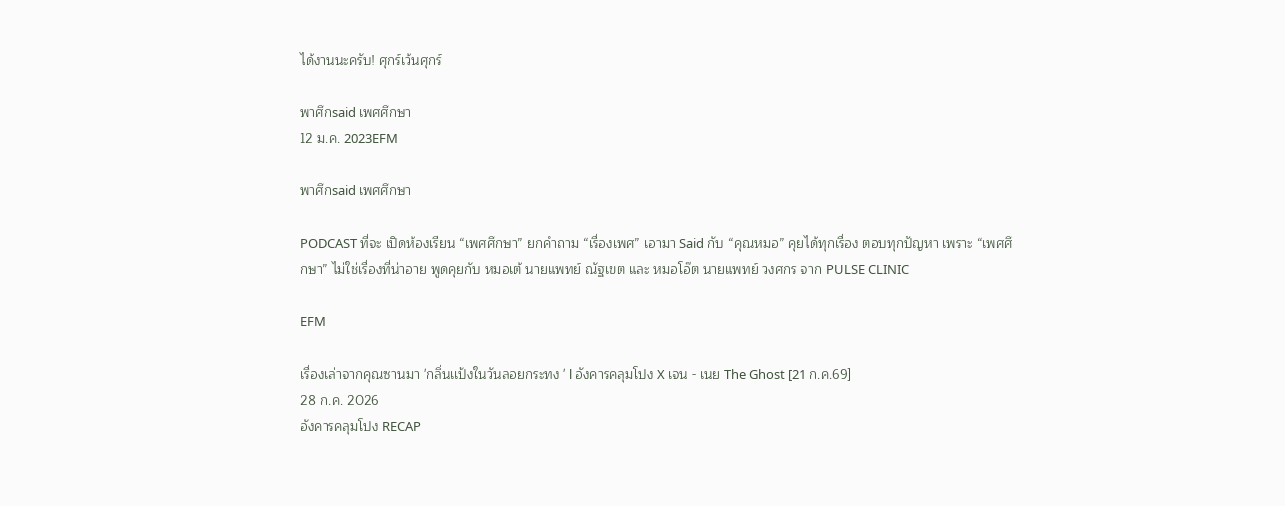ได้งานนะครับ! ศุกร์เว้นศุกร์

พาศึกsaid เพศศึกษา
12 ม.ค. 2023EFM

พาศึกsaid เพศศึกษา

PODCAST ที่จะ เปิดห้องเรียน “เพศศึกษา” ยกคำถาม “เรื่องเพศ” เอามา Said กับ “คุณหมอ” คุยได้ทุกเรื่อง ตอบทุกปัญหา เพราะ “เพศศึกษา” ไม่ใช่เรื่องที่น่าอาย พูดคุยกับ หมอเต้ นายแพทย์ ณัฐเขต และ หมอโอ๊ต นายแพทย์ วงศกร จาก PULSE CLINIC

EFM

เรื่องเล่าจากคุณซานมา 'กลิ่นเเป้งในวันลอยกระทง ' l อังคารคลุมโปง X เจน - เนย The Ghost [21 ก.ค.69]
28 ก.ค. 2026
อังคารคลุมโปง RECAP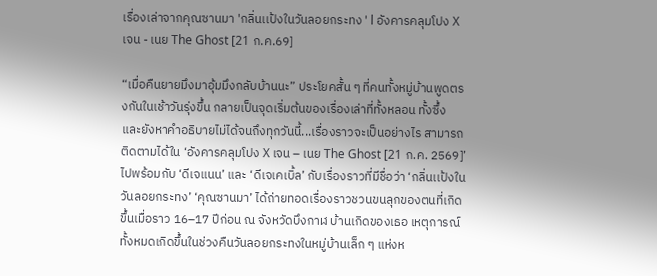เรื่องเล่าจากคุณซานมา 'กลิ่นเเป้งในวันลอยกระทง ' l อังคารคลุมโปง X เจน - เนย The Ghost [21 ก.ค.69]

“เมื่อคืนยายมึงมาอุ้มมึงกลับบ้านนะ” ประโยคสั้น ๆ ที่คนทั้งหมู่บ้านพูดตรงกันในเช้าวันรุ่งขึ้น กลายเป็นจุดเริ่มต้นของเรื่องเล่าที่ทั้งหลอน ทั้งซึ้ง และยังหาคำอธิบายไม่ได้จนถึงทุกวันนี้...เรื่องราวจะเป็นอย่างไร สามารถติดตามได้ใน ‘อังคารคลุมโปง X เจน – เนย The Ghost [21 ก.ค. 2569]’ ไปพร้อมกับ ‘ดีเจแนน’ และ ‘ดีเจเคเบิ้ล’ กับเรื่องราวที่มีชื่อว่า ‘กลิ่นเเป้งในวันลอยกระทง’ ‘คุณซานมา’ ได้ถ่ายทอดเรื่องราวชวนขนลุกของตนที่เกิดขึ้นเมื่อราว 16–17 ปีก่อน ณ จังหวัดบึงกาฬ บ้านเกิดของเธอ เหตุการณ์ทั้งหมดเกิดขึ้นในช่วงคืนวันลอยกระทงในหมู่บ้านเล็ก ๆ แห่งห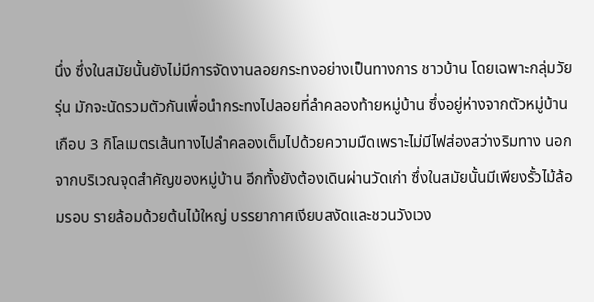นึ่ง ซึ่งในสมัยนั้นยังไม่มีการจัดงานลอยกระทงอย่างเป็นทางการ ชาวบ้าน โดยเฉพาะกลุ่มวัยรุ่น มักจะนัดรวมตัวกันเพื่อนำกระทงไปลอยที่ลำคลองท้ายหมู่บ้าน ซึ่งอยู่ห่างจากตัวหมู่บ้านเกือบ 3 กิโลเมตรเส้นทางไปลำคลองเต็มไปด้วยความมืดเพราะไม่มีไฟส่องสว่างริมทาง นอกจากบริเวณจุดสำคัญของหมู่บ้าน อีกทั้งยังต้องเดินผ่านวัดเก่า ซึ่งในสมัยนั้นมีเพียงรั้วไม้ล้อมรอบ รายล้อมด้วยต้นไม้ใหญ่ บรรยากาศเงียบสงัดและชวนวังเวง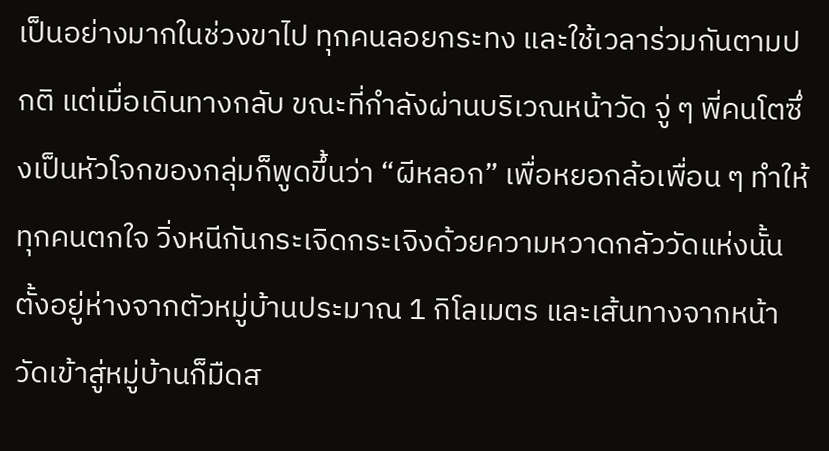เป็นอย่างมากในช่วงขาไป ทุกคนลอยกระทง และใช้เวลาร่วมกันตามปกติ แต่เมื่อเดินทางกลับ ขณะที่กำลังผ่านบริเวณหน้าวัด จู่ ๆ พี่คนโตซึ่งเป็นหัวโจกของกลุ่มก็พูดขึ้นว่า “ผีหลอก” เพื่อหยอกล้อเพื่อน ๆ ทำให้ทุกคนตกใจ วิ่งหนีกันกระเจิดกระเจิงด้วยความหวาดกลัววัดแห่งนั้นตั้งอยู่ห่างจากตัวหมู่บ้านประมาณ 1 กิโลเมตร และเส้นทางจากหน้าวัดเข้าสู่หมู่บ้านก็มืดส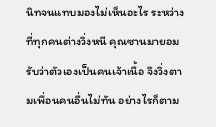นิทจนแทบมองไม่เห็นอะไร ระหว่างที่ทุกคนต่างวิ่งหนี คุณซานมายอมรับว่าตัวเองเป็นคนเจ้าเนื้อ จึงวิ่งตามเพื่อนคนอื่นไม่ทัน อย่างไรก็ตาม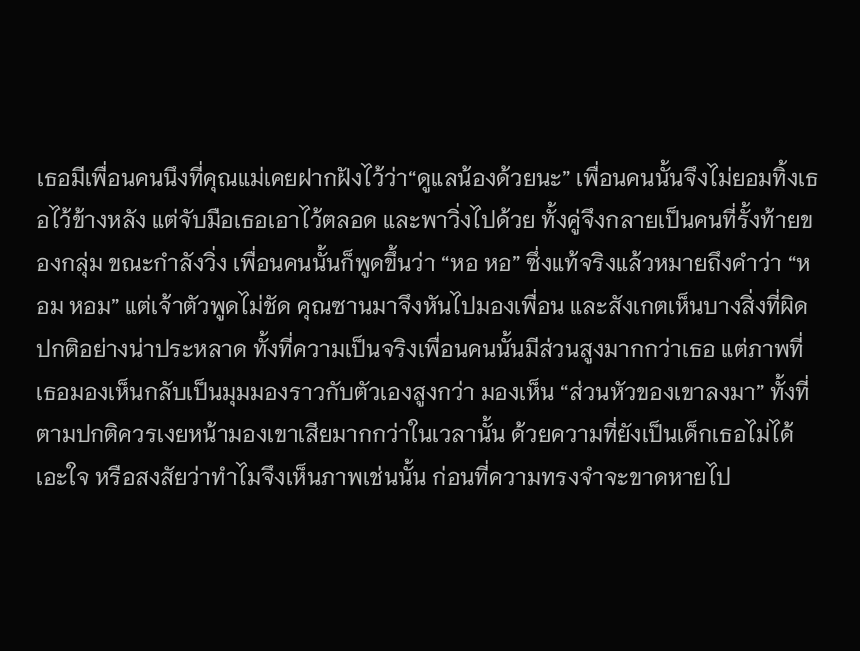เธอมีเพื่อนคนนึงที่คุณแม่เคยฝากฝังไว้ว่า“ดูแลน้องด้วยนะ” เพื่อนคนนั้นจึงไม่ยอมทิ้งเธอไว้ข้างหลัง แต่จับมือเธอเอาไว้ตลอด และพาวิ่งไปด้วย ทั้งคู่จึงกลายเป็นคนที่รั้งท้ายของกลุ่ม ขณะกำลังวิ่ง เพื่อนคนนั้นก็พูดขึ้นว่า “หอ หอ” ซึ่งแท้จริงแล้วหมายถึงคำว่า “หอม หอม” แต่เจ้าตัวพูดไม่ชัด คุณซานมาจึงหันไปมองเพื่อน และสังเกตเห็นบางสิ่งที่ผิดปกติอย่างน่าประหลาด ทั้งที่ความเป็นจริงเพื่อนคนนั้นมีส่วนสูงมากกว่าเธอ แต่ภาพที่เธอมองเห็นกลับเป็นมุมมองราวกับตัวเองสูงกว่า มองเห็น “ส่วนหัวของเขาลงมา” ทั้งที่ตามปกติควรเงยหน้ามองเขาเสียมากกว่าในเวลานั้น ด้วยความที่ยังเป็นเด็กเธอไม่ได้เอะใจ หรือสงสัยว่าทำไมจึงเห็นภาพเช่นนั้น ก่อนที่ความทรงจำจะขาดหายไป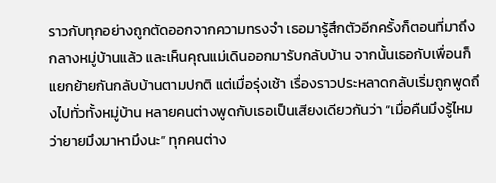ราวกับทุกอย่างถูกตัดออกจากความทรงจำ เธอมารู้สึกตัวอีกครั้งก็ตอนที่มาถึงกลางหมู่บ้านแล้ว และเห็นคุณแม่เดินออกมารับกลับบ้าน จากนั้นเธอกับเพื่อนก็แยกย้ายกันกลับบ้านตามปกติ แต่เมื่อรุ่งเช้า เรื่องราวประหลาดกลับเริ่มถูกพูดถึงไปทั่วทั้งหมู่บ้าน หลายคนต่างพูดกับเธอเป็นเสียงเดียวกันว่า “เมื่อคืนมึงรู้ไหมว่ายายมึงมาหามึงนะ” ทุกคนต่าง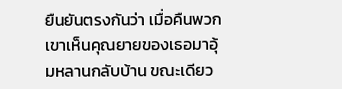ยืนยันตรงกันว่า เมื่อคืนพวกเขาเห็นคุณยายของเธอมาอุ้มหลานกลับบ้าน ขณะเดียว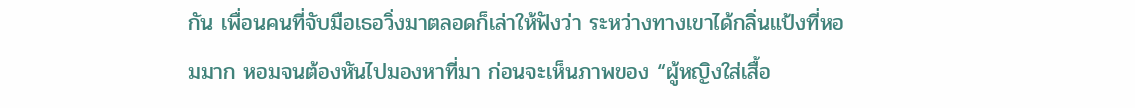กัน เพื่อนคนที่จับมือเธอวิ่งมาตลอดก็เล่าให้ฟังว่า ระหว่างทางเขาได้กลิ่นแป้งที่หอมมาก หอมจนต้องหันไปมองหาที่มา ก่อนจะเห็นภาพของ “ผู้หญิงใส่เสื้อ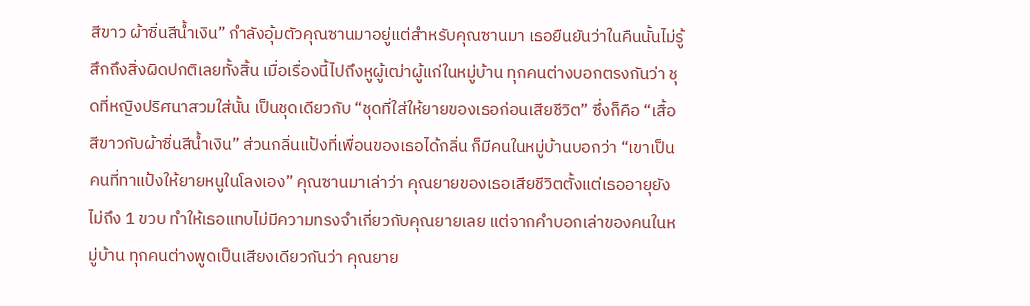สีขาว ผ้าซิ่นสีน้ำเงิน” กำลังอุ้มตัวคุณซานมาอยู่แต่สำหรับคุณซานมา เธอยืนยันว่าในคืนนั้นไม่รู้สึกถึงสิ่งผิดปกติเลยทั้งสิ้น เมื่อเรื่องนี้ไปถึงหูผู้เฒ่าผู้แก่ในหมู่บ้าน ทุกคนต่างบอกตรงกันว่า ชุดที่หญิงปริศนาสวมใส่นั้น เป็นชุดเดียวกับ “ชุดที่ใส่ให้ยายของเธอก่อนเสียชีวิต” ซึ่งก็คือ “เสื้อสีขาวกับผ้าซิ่นสีน้ำเงิน” ส่วนกลิ่นแป้งที่เพื่อนของเธอได้กลิ่น ก็มีคนในหมู่บ้านบอกว่า “เขาเป็นคนที่ทาแป้งให้ยายหนูในโลงเอง” คุณซานมาเล่าว่า คุณยายของเธอเสียชีวิตตั้งแต่เธออายุยังไม่ถึง 1 ขวบ ทำให้เธอแทบไม่มีความทรงจำเกี่ยวกับคุณยายเลย แต่จากคำบอกเล่าของคนในหมู่บ้าน ทุกคนต่างพูดเป็นเสียงเดียวกันว่า คุณยาย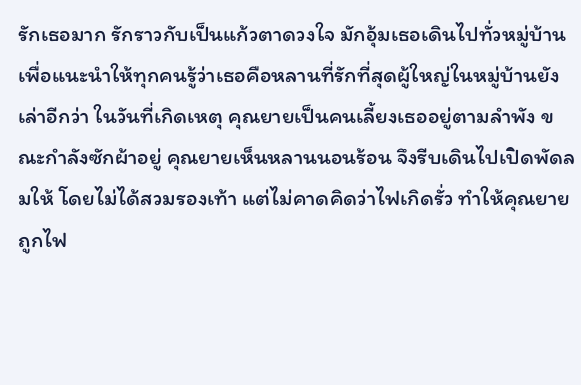รักเธอมาก รักราวกับเป็นแก้วตาดวงใจ มักอุ้มเธอเดินไปทั่วหมู่บ้านเพื่อแนะนำให้ทุกคนรู้ว่าเธอคือหลานที่รักที่สุดผู้ใหญ่ในหมู่บ้านยังเล่าอีกว่า ในวันที่เกิดเหตุ คุณยายเป็นคนเลี้ยงเธออยู่ตามลำพัง ขณะกำลังซักผ้าอยู่ คุณยายเห็นหลานนอนร้อน จึงรีบเดินไปเปิดพัดลมให้ โดยไม่ได้สวมรองเท้า แต่ไม่คาดคิดว่าไฟเกิดรั่ว ทำให้คุณยายถูกไฟ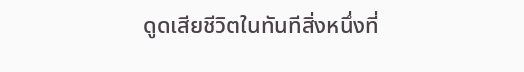ดูดเสียชีวิตในทันทีสิ่งหนึ่งที่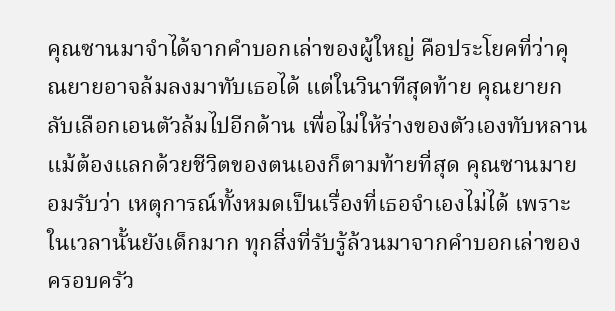คุณซานมาจำได้จากคำบอกเล่าของผู้ใหญ่ คือประโยคที่ว่าคุณยายอาจล้มลงมาทับเธอได้ แต่ในวินาทีสุดท้าย คุณยายกลับเลือกเอนตัวล้มไปอีกด้าน เพื่อไม่ให้ร่างของตัวเองทับหลาน แม้ต้องแลกด้วยชีวิตของตนเองก็ตามท้ายที่สุด คุณซานมายอมรับว่า เหตุการณ์ทั้งหมดเป็นเรื่องที่เธอจำเองไม่ได้ เพราะในเวลานั้นยังเด็กมาก ทุกสิ่งที่รับรู้ล้วนมาจากคำบอกเล่าของครอบครัว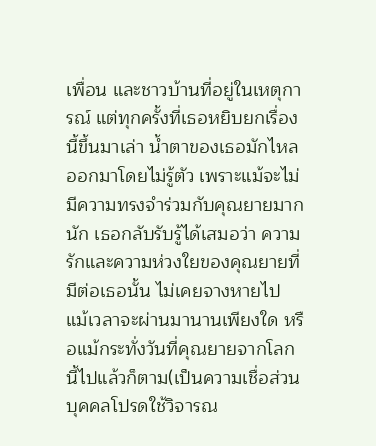เพื่อน และชาวบ้านที่อยู่ในเหตุการณ์ แต่ทุกครั้งที่เธอหยิบยกเรื่องนี้ขึ้นมาเล่า น้ำตาของเธอมักไหลออกมาโดยไม่รู้ตัว เพราะแม้จะไม่มีความทรงจำร่วมกับคุณยายมากนัก เธอกลับรับรู้ได้เสมอว่า ความรักและความห่วงใยของคุณยายที่มีต่อเธอนั้น ไม่เคยจางหายไป แม้เวลาจะผ่านมานานเพียงใด หรือแม้กระทั่งวันที่คุณยายจากโลกนี้ไปแล้วก็ตาม(เป็นความเชื่อส่วนบุคคลโปรดใช้วิจารณ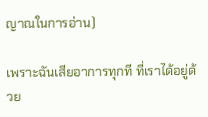ญาณในการอ่าน)

เพราะฉันเสียอาการทุกที ที่เราได้อยู่ด้วย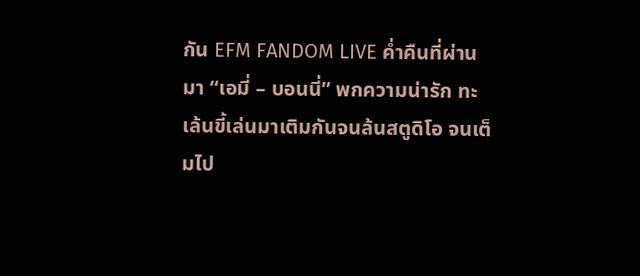กัน EFM FANDOM LIVE ค่ำคืนที่ผ่านมา “เอมี่ – บอนนี่” พกความน่ารัก ทะเล้นขี้เล่นมาเติมกันจนล้นสตูดิโอ จนเต็มไป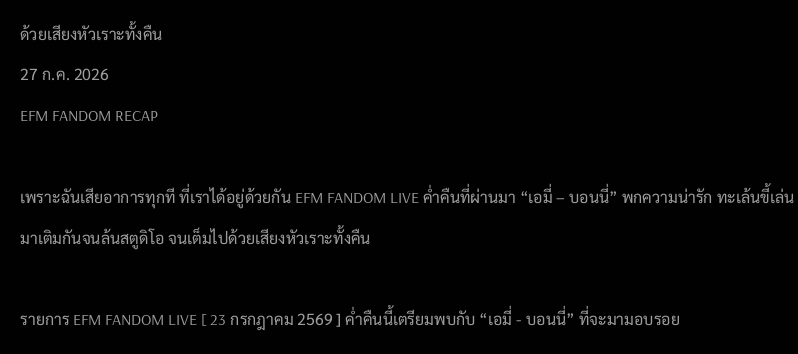ด้วยเสียงหัวเราะทั้งคืน
27 ก.ค. 2026
EFM FANDOM RECAP

เพราะฉันเสียอาการทุกที ที่เราได้อยู่ด้วยกัน EFM FANDOM LIVE ค่ำคืนที่ผ่านมา “เอมี่ – บอนนี่” พกความน่ารัก ทะเล้นขี้เล่นมาเติมกันจนล้นสตูดิโอ จนเต็มไปด้วยเสียงหัวเราะทั้งคืน

รายการ EFM FANDOM LIVE [ 23 กรกฎาคม 2569 ] ค่ำคืนนี้เตรียมพบกับ “เอมี่ - บอนนี่” ที่จะมามอบรอย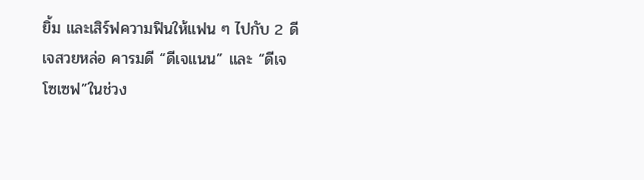ยิ้ม และเสิร์ฟความฟินให้แฟน ๆ ไปกับ 2 ดีเจสวยหล่อ คารมดี “ดีเจแนน” และ “ดีเจโซเซฟ”ในช่วง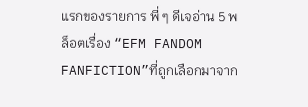แรกของรายการ พี่ ๆ ดีเจอ่าน 5 พล็อตเรื่อง “EFM FANDOM FANFICTION”ที่ถูกเลือกมาจาก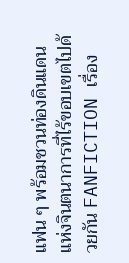แฟน ๆ พร้อมชวนท่องดินแดนแห่งจินตนาการที่ไร้ขอบเขตไปด้วยกัน FANFICTION เรื่อง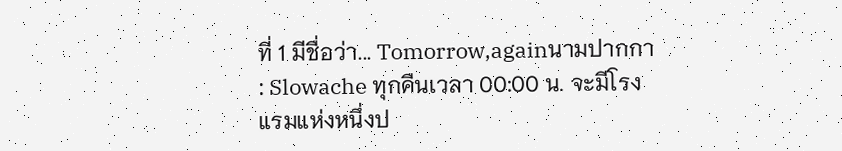ที่ 1 มีชื่อว่า... Tomorrow,againนามปากกา : Slowache ทุกคืนเวลา 00:00 น. จะมีโรงแรมแห่งหนึ่งป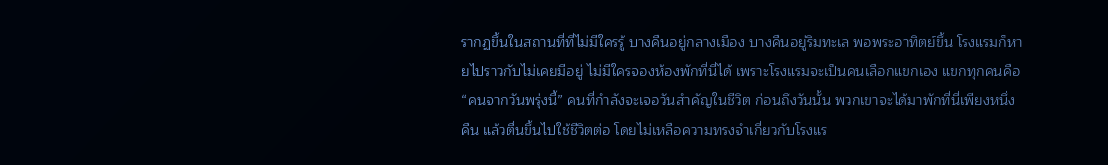รากฏขึ้นในสถานที่ที่ไม่มีใครรู้ บางคืนอยู่กลางเมือง บางคืนอยู่ริมทะเล พอพระอาทิตย์ขึ้น โรงแรมก็หายไปราวกับไม่เคยมีอยู่ ไม่มีใครจองห้องพักที่นี่ได้ เพราะโรงแรมจะเป็นคนเลือกแขกเอง แขกทุกคนคือ “คนจากวันพรุ่งนี้” คนที่กำลังจะเจอวันสำคัญในชีวิต ก่อนถึงวันนั้น พวกเขาจะได้มาพักที่นี่เพียงหนึ่งคืน แล้วตื่นขึ้นไปใช้ชีวิตต่อ โดยไม่เหลือความทรงจำเกี่ยวกับโรงแร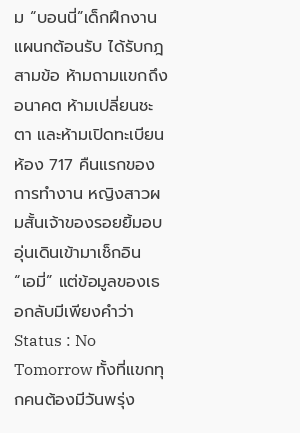ม “บอนนี่”เด็กฝึกงานแผนกต้อนรับ ได้รับกฎสามข้อ ห้ามถามแขกถึงอนาคต ห้ามเปลี่ยนชะตา และห้ามเปิดทะเบียนห้อง 717 คืนแรกของการทำงาน หญิงสาวผมสั้นเจ้าของรอยยิ้มอบอุ่นเดินเข้ามาเช็กอิน “เอมี่” แต่ข้อมูลของเธอกลับมีเพียงคำว่า Status : No Tomorrow ทั้งที่แขกทุกคนต้องมีวันพรุ่ง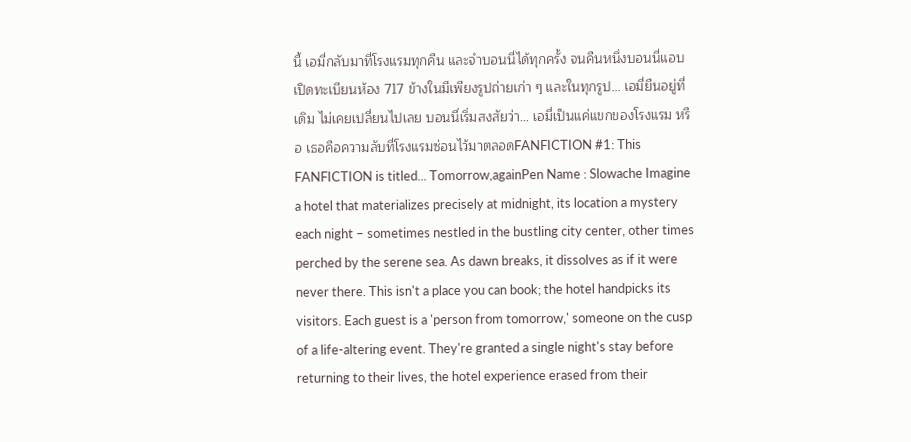นี้ เอมี่กลับมาที่โรงแรมทุกคืน และจำบอนนี่ได้ทุกครั้ง จนคืนหนึ่งบอนนี่แอบเปิดทะเบียนห้อง 717 ข้างในมีเพียงรูปถ่ายเก่า ๆ และในทุกรูป… เอมี่ยืนอยู่ที่เดิม ไม่เคยเปลี่ยนไปเลย บอนนี่เริ่มสงสัยว่า… เอมี่เป็นแค่แขกของโรงแรม หรือ เธอคือความลับที่โรงแรมซ่อนไว้มาตลอดFANFICTION #1: This FANFICTION is titled... Tomorrow,againPen Name : Slowache Imagine a hotel that materializes precisely at midnight, its location a mystery each night – sometimes nestled in the bustling city center, other times perched by the serene sea. As dawn breaks, it dissolves as if it were never there. This isn't a place you can book; the hotel handpicks its visitors. Each guest is a 'person from tomorrow,' someone on the cusp of a life-altering event. They're granted a single night's stay before returning to their lives, the hotel experience erased from their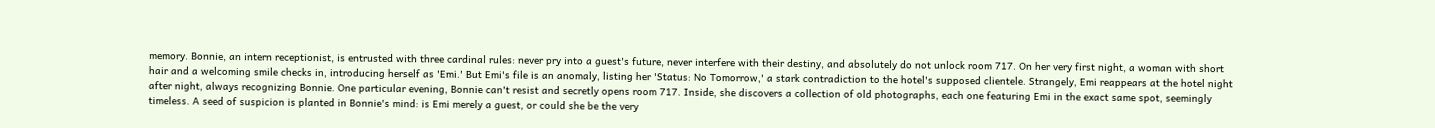memory. Bonnie, an intern receptionist, is entrusted with three cardinal rules: never pry into a guest's future, never interfere with their destiny, and absolutely do not unlock room 717. On her very first night, a woman with short hair and a welcoming smile checks in, introducing herself as 'Emi.' But Emi's file is an anomaly, listing her 'Status: No Tomorrow,' a stark contradiction to the hotel's supposed clientele. Strangely, Emi reappears at the hotel night after night, always recognizing Bonnie. One particular evening, Bonnie can't resist and secretly opens room 717. Inside, she discovers a collection of old photographs, each one featuring Emi in the exact same spot, seemingly timeless. A seed of suspicion is planted in Bonnie's mind: is Emi merely a guest, or could she be the very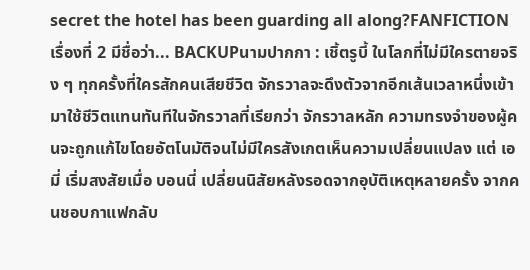secret the hotel has been guarding all along?FANFICTION เรื่องที่ 2 มีชื่อว่า... BACKUPนามปากกา : เชิ้ตรูบี้ ในโลกที่ไม่มีใครตายจริง ๆ ทุกครั้งที่ใครสักคนเสียชีวิต จักรวาลจะดึงตัวจากอีกเส้นเวลาหนึ่งเข้ามาใช้ชีวิตแทนทันทีในจักรวาลที่เรียกว่า จักรวาลหลัก ความทรงจำของผู้คนจะถูกแก้ไขโดยอัตโนมัติจนไม่มีใครสังเกตเห็นความเปลี่ยนแปลง แต่ เอมี่ เริ่มสงสัยเมื่อ บอนนี่ เปลี่ยนนิสัยหลังรอดจากอุบัติเหตุหลายครั้ง จากคนชอบกาแฟกลับ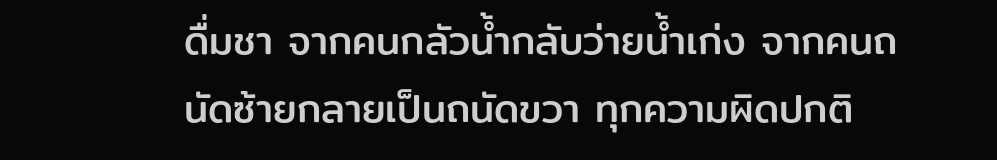ดื่มชา จากคนกลัวน้ำกลับว่ายน้ำเก่ง จากคนถนัดซ้ายกลายเป็นถนัดขวา ทุกความผิดปกติ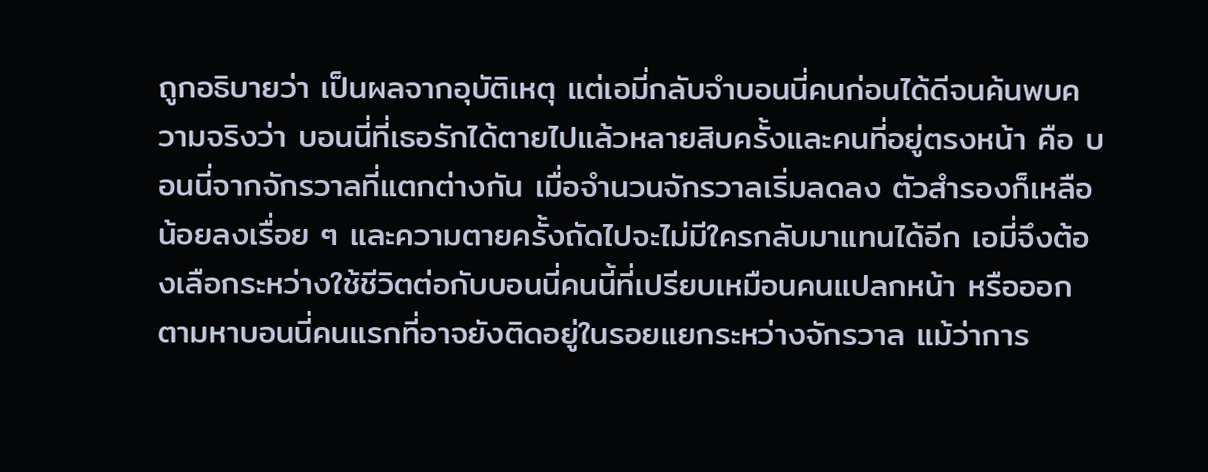ถูกอธิบายว่า เป็นผลจากอุบัติเหตุ แต่เอมี่กลับจำบอนนี่คนก่อนได้ดีจนค้นพบความจริงว่า บอนนี่ที่เธอรักได้ตายไปแล้วหลายสิบครั้งและคนที่อยู่ตรงหน้า คือ บอนนี่จากจักรวาลที่แตกต่างกัน เมื่อจำนวนจักรวาลเริ่มลดลง ตัวสำรองก็เหลือน้อยลงเรื่อย ๆ และความตายครั้งถัดไปจะไม่มีใครกลับมาแทนได้อีก เอมี่จึงต้องเลือกระหว่างใช้ชีวิตต่อกับบอนนี่คนนี้ที่เปรียบเหมือนคนแปลกหน้า หรือออกตามหาบอนนี่คนแรกที่อาจยังติดอยู่ในรอยแยกระหว่างจักรวาล แม้ว่าการ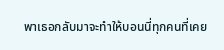พาเธอกลับมาจะทำให้บอนนี่ทุกคนที่เคย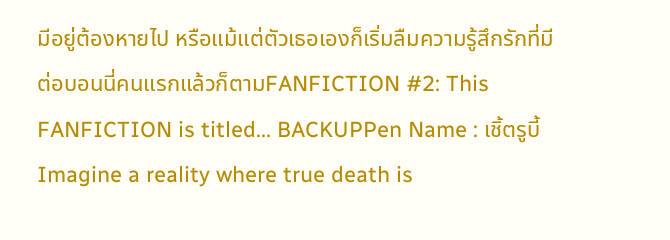มีอยู่ต้องหายไป หรือแม้แต่ตัวเธอเองก็เริ่มลืมความรู้สึกรักที่มีต่อบอนนี่คนแรกแล้วก็ตามFANFICTION #2: This FANFICTION is titled... BACKUPPen Name : เชิ้ตรูบี้ Imagine a reality where true death is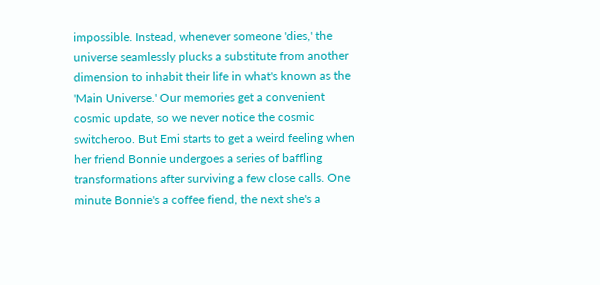impossible. Instead, whenever someone 'dies,' the universe seamlessly plucks a substitute from another dimension to inhabit their life in what's known as the 'Main Universe.' Our memories get a convenient cosmic update, so we never notice the cosmic switcheroo. But Emi starts to get a weird feeling when her friend Bonnie undergoes a series of baffling transformations after surviving a few close calls. One minute Bonnie's a coffee fiend, the next she's a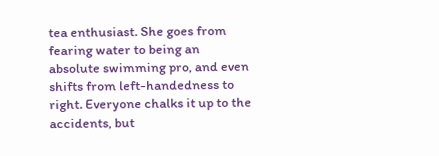tea enthusiast. She goes from fearing water to being an absolute swimming pro, and even shifts from left-handedness to right. Everyone chalks it up to the accidents, but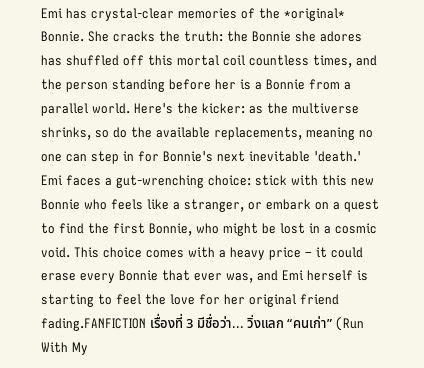Emi has crystal-clear memories of the *original* Bonnie. She cracks the truth: the Bonnie she adores has shuffled off this mortal coil countless times, and the person standing before her is a Bonnie from a parallel world. Here's the kicker: as the multiverse shrinks, so do the available replacements, meaning no one can step in for Bonnie's next inevitable 'death.' Emi faces a gut-wrenching choice: stick with this new Bonnie who feels like a stranger, or embark on a quest to find the first Bonnie, who might be lost in a cosmic void. This choice comes with a heavy price – it could erase every Bonnie that ever was, and Emi herself is starting to feel the love for her original friend fading.FANFICTION เรื่องที่ 3 มีชื่อว่า... วิ่งแลก “คนเก่า” (Run With My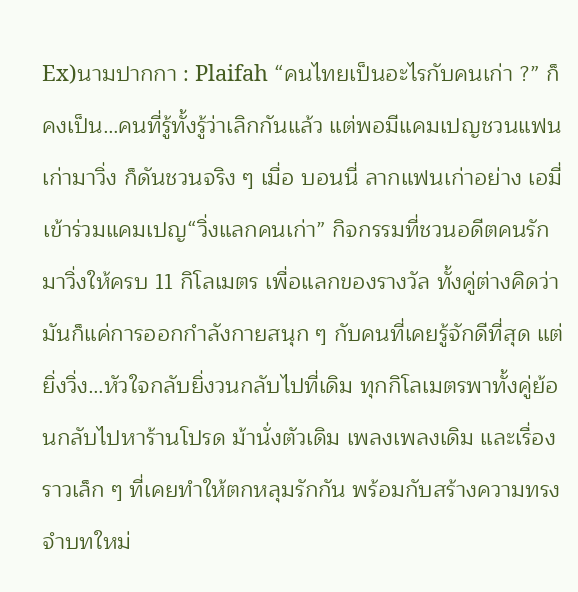Ex)นามปากกา : Plaifah “คนไทยเป็นอะไรกับคนเก่า ?” ก็คงเป็น…คนที่รู้ทั้งรู้ว่าเลิกกันแล้ว แต่พอมีแคมเปญชวนแฟนเก่ามาวิ่ง ก็ดันชวนจริง ๆ เมื่อ บอนนี่ ลากแฟนเก่าอย่าง เอมี่ เข้าร่วมแคมเปญ“วิ่งแลกคนเก่า” กิจกรรมที่ชวนอดีตคนรักมาวิ่งให้ครบ 11 กิโลเมตร เพื่อแลกของรางวัล ทั้งคู่ต่างคิดว่ามันก็แค่การออกกำลังกายสนุก ๆ กับคนที่เคยรู้จักดีที่สุด แต่ยิ่งวิ่ง…หัวใจกลับยิ่งวนกลับไปที่เดิม ทุกกิโลเมตรพาทั้งคู่ย้อนกลับไปหาร้านโปรด ม้านั่งตัวเดิม เพลงเพลงเดิม และเรื่องราวเล็ก ๆ ที่เคยทำให้ตกหลุมรักกัน พร้อมกับสร้างความทรงจำบทใหม่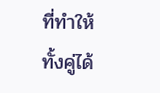ที่ทำให้ทั้งคู่ได้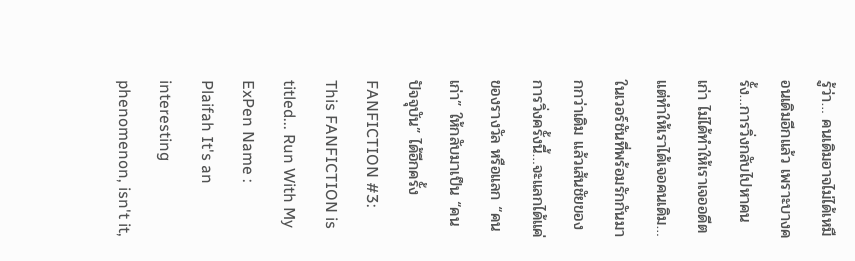รู้ว่า… คนเดิมอาจไม่ได้เหมือนเดิมอีกแล้ว เพราะบางครั้ง…การวิ่งกลับไปหาคนเก่า ไม่ได้ทำให้เราเจออดีต แต่ทำให้เราได้เจอคนเดิม… ในเวอร์ชันที่พร้อมรักกันมากกว่าเดิม แล้วเส้นชัยของการวิ่งครั้งนี้…จะแลกได้แค่ของรางวัล หรือแลก “คนเก่า” ให้กลับมาเป็น “คนปัจจุบัน” ได้อีกครั้งFANFICTION #3: This FANFICTION is titled... Run With My ExPen Name : Plaifah It's an interesting phenomenon, isn't it,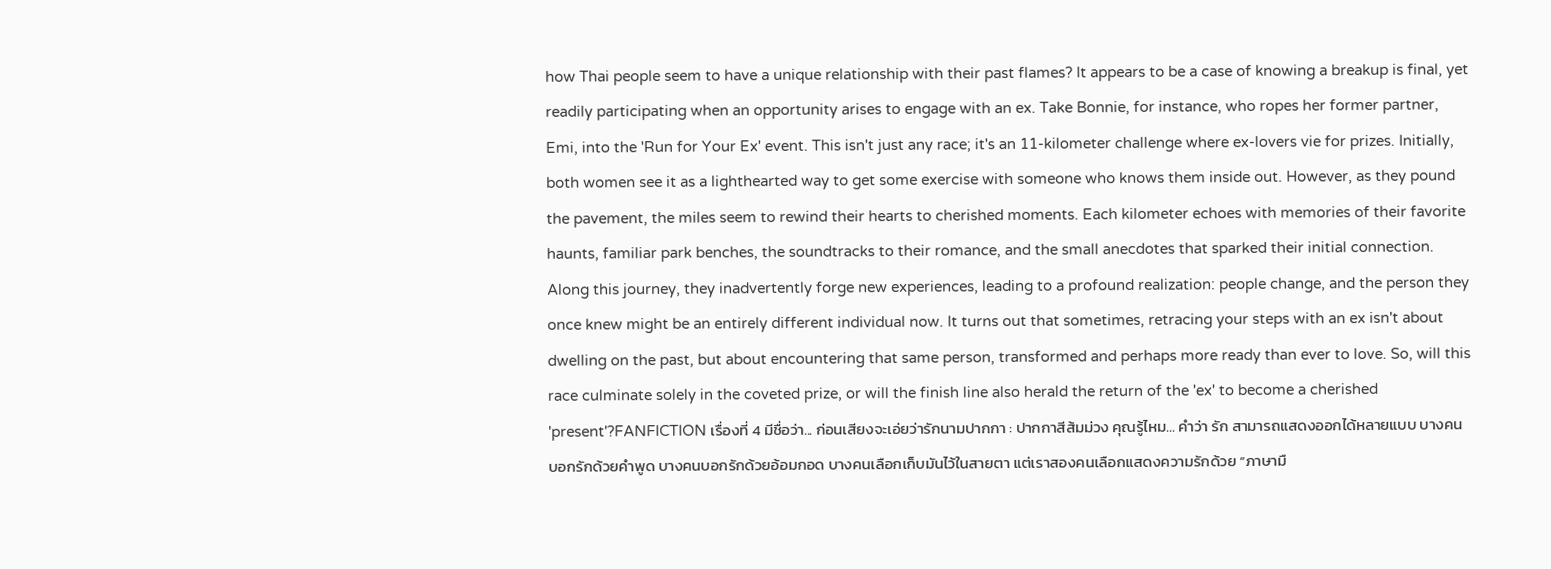how Thai people seem to have a unique relationship with their past flames? It appears to be a case of knowing a breakup is final, yet readily participating when an opportunity arises to engage with an ex. Take Bonnie, for instance, who ropes her former partner, Emi, into the 'Run for Your Ex' event. This isn't just any race; it's an 11-kilometer challenge where ex-lovers vie for prizes. Initially, both women see it as a lighthearted way to get some exercise with someone who knows them inside out. However, as they pound the pavement, the miles seem to rewind their hearts to cherished moments. Each kilometer echoes with memories of their favorite haunts, familiar park benches, the soundtracks to their romance, and the small anecdotes that sparked their initial connection. Along this journey, they inadvertently forge new experiences, leading to a profound realization: people change, and the person they once knew might be an entirely different individual now. It turns out that sometimes, retracing your steps with an ex isn't about dwelling on the past, but about encountering that same person, transformed and perhaps more ready than ever to love. So, will this race culminate solely in the coveted prize, or will the finish line also herald the return of the 'ex' to become a cherished 'present'?FANFICTION เรื่องที่ 4 มีชื่อว่า... ก่อนเสียงจะเอ่ยว่ารักนามปากกา : ปากกาสีส้มม่วง คุณรู้ไหม… คำว่า รัก สามารถแสดงออกได้หลายแบบ บางคนบอกรักด้วยคำพูด บางคนบอกรักด้วยอ้อมกอด บางคนเลือกเก็บมันไว้ในสายตา แต่เราสองคนเลือกแสดงความรักด้วย “ภาษามื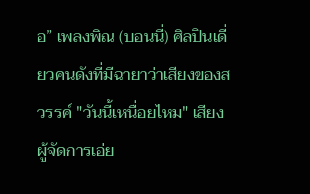อ” เพลงพิณ (บอนนี่) ศิลปินเดี่ยวคนดังที่มีฉายาว่าเสียงของสวรรค์ "วันนี้เหนื่อยไหม" เสียงผู้จัดการเอ่ย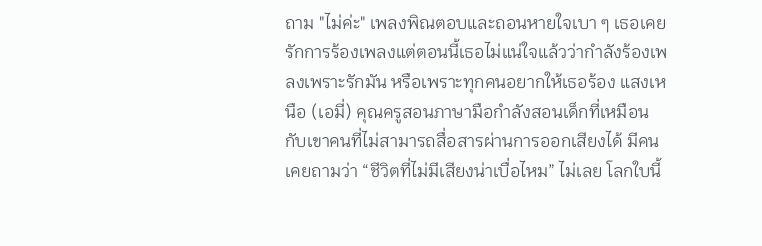ถาม "ไม่ค่ะ" เพลงพิณตอบและถอนหายใจเบา ๆ เธอเคยรักการร้องเพลงแต่ตอนนี้เธอไม่แน่ใจแล้วว่ากำลังร้องเพลงเพราะรักมัน หรือเพราะทุกคนอยากให้เธอร้อง แสงเหนือ (เอมี่) คุณครูสอนภาษามือกำลังสอนเด็กที่เหมือนกับเขาคนที่ไม่สามารถสื่อสารผ่านการออกเสียงได้ มีคนเคยถามว่า “ชีวิตที่ไม่มีเสียงน่าเบื่อไหม” ไม่เลย โลกใบนี้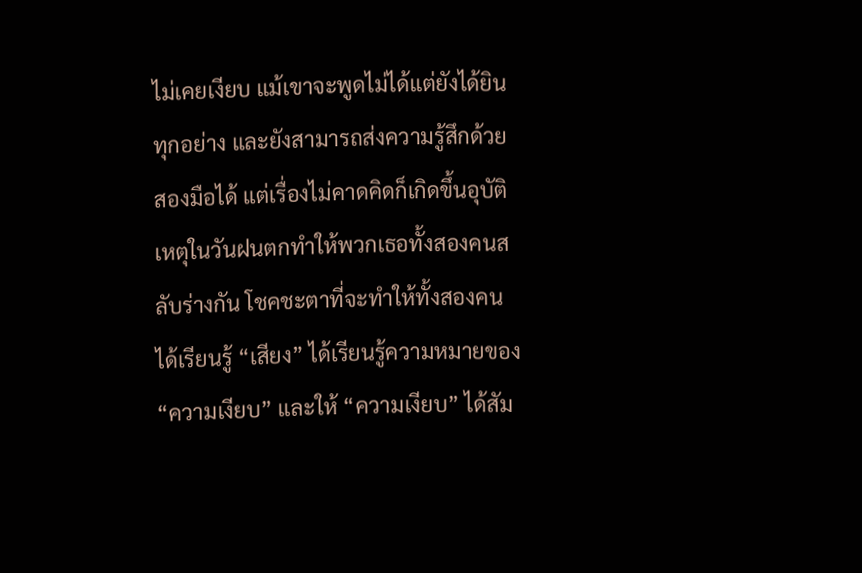ไม่เคยเงียบ แม้เขาจะพูดไม่ได้แต่ยังได้ยินทุกอย่าง และยังสามารถส่งความรู้สึกด้วยสองมือได้ แต่เรื่องไม่คาดคิดก็เกิดขึ้นอุบัติเหตุในวันฝนตกทำให้พวกเธอทั้งสองคนสลับร่างกัน โชคชะตาที่จะทำให้ทั้งสองคนได้เรียนรู้ “เสียง” ได้เรียนรู้ความหมายของ “ความเงียบ” และให้ “ความเงียบ” ได้สัม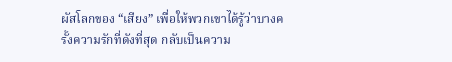ผัสโลกของ “เสียง” เพื่อให้พวกเขาได้รู้ว่าบางครั้งความรักที่ดังที่สุด กลับเป็นความ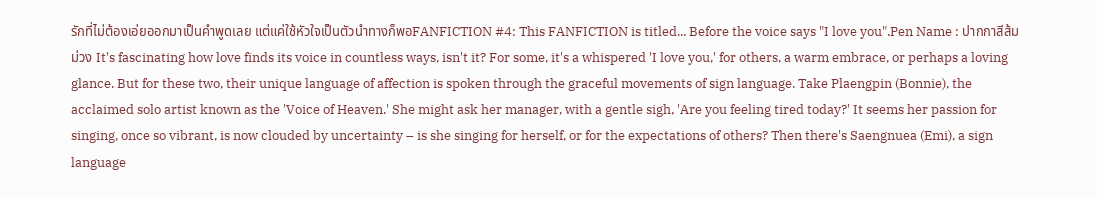รักที่ไม่ต้องเอ่ยออกมาเป็นคำพูดเลย แต่แค่ใช้หัวใจเป็นตัวนำทางก็พอFANFICTION #4: This FANFICTION is titled... Before the voice says "I love you".Pen Name : ปากกาสีส้มม่วง It's fascinating how love finds its voice in countless ways, isn't it? For some, it's a whispered 'I love you,' for others, a warm embrace, or perhaps a loving glance. But for these two, their unique language of affection is spoken through the graceful movements of sign language. Take Plaengpin (Bonnie), the acclaimed solo artist known as the 'Voice of Heaven.' She might ask her manager, with a gentle sigh, 'Are you feeling tired today?' It seems her passion for singing, once so vibrant, is now clouded by uncertainty – is she singing for herself, or for the expectations of others? Then there's Saengnuea (Emi), a sign language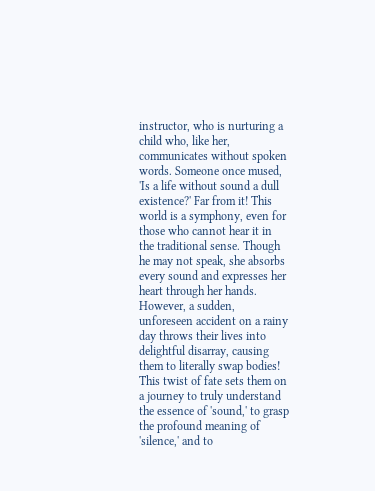instructor, who is nurturing a child who, like her, communicates without spoken words. Someone once mused, 'Is a life without sound a dull existence?' Far from it! This world is a symphony, even for those who cannot hear it in the traditional sense. Though he may not speak, she absorbs every sound and expresses her heart through her hands. However, a sudden, unforeseen accident on a rainy day throws their lives into delightful disarray, causing them to literally swap bodies! This twist of fate sets them on a journey to truly understand the essence of 'sound,' to grasp the profound meaning of 'silence,' and to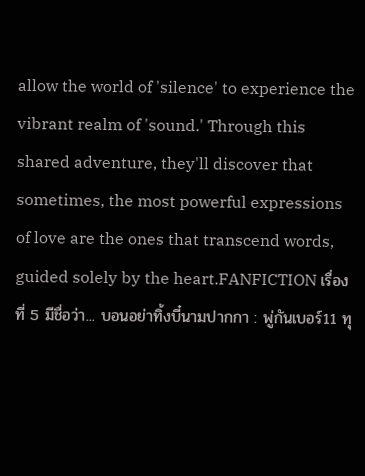allow the world of 'silence' to experience the vibrant realm of 'sound.' Through this shared adventure, they'll discover that sometimes, the most powerful expressions of love are the ones that transcend words, guided solely by the heart.FANFICTION เรื่องที่ 5 มีชื่อว่า... บอนอย่าทิ้งบี๋นามปากกา : พู่กันเบอร์11 ทุ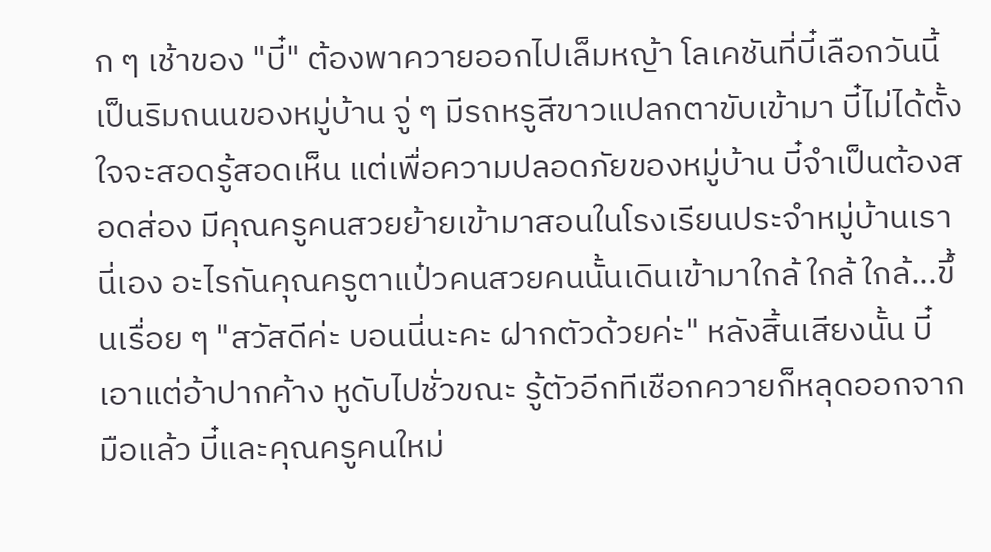ก ๆ เช้าของ "บี๋" ต้องพาควายออกไปเล็มหญ้า โลเคชันที่บี๋เลือกวันนี้เป็นริมถนนของหมู่บ้าน จู่ ๆ มีรถหรูสีขาวแปลกตาขับเข้ามา บี๋ไม่ได้ตั้งใจจะสอดรู้สอดเห็น แต่เพื่อความปลอดภัยของหมู่บ้าน บี๋จำเป็นต้องสอดส่อง มีคุณครูคนสวยย้ายเข้ามาสอนในโรงเรียนประจำหมู่บ้านเรานี่เอง อะไรกันคุณครูตาแป๋วคนสวยคนนั้นเดินเข้ามาใกล้ ใกล้ ใกล้...ขึ้นเรื่อย ๆ "สวัสดีค่ะ บอนนี่นะคะ ฝากตัวด้วยค่ะ" หลังสิ้นเสียงนั้น บี๋เอาแต่อ้าปากค้าง หูดับไปชั่วขณะ รู้ตัวอีกทีเชือกควายก็หลุดออกจากมือแล้ว บี๋และคุณครูคนใหม่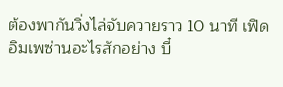ต้องพากันวิ่งไล่จับควายราว 10 นาที เฟิดอิมเพซ่านอะไรสักอย่าง บี๋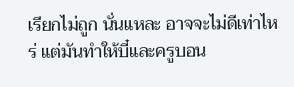เรียกไม่ถูก นั่นแหละ อาจจะไม่ดีเท่าไหร่ แต่มันทำให้บี๋และครูบอน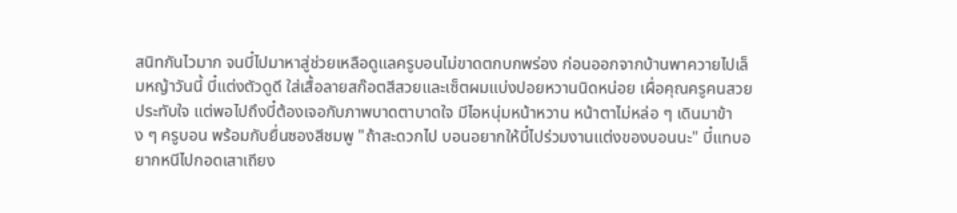สนิทกันไวมาก จนบี๋ไปมาหาสู่ช่วยเหลือดูแลครูบอนไม่ขาดตกบกพร่อง ก่อนออกจากบ้านพาควายไปเล็มหญ้าวันนี้ บี๋แต่งตัวดูดี ใส่เสื้อลายสก๊อตสีสวยและเซ็ตผมแบ่งปอยหวานนิดหน่อย เผื่อคุณครูคนสวยประทับใจ แต่พอไปถึงบี๋ต้องเจอกับภาพบาดตาบาดใจ มีไอหนุ่มหน้าหวาน หน้าตาไม่หล่อ ๆ เดินมาข้าง ๆ ครูบอน พร้อมกับยื่นซองสีชมพู "ถ้าสะดวกไป บอนอยากให้บี๋ไปร่วมงานแต่งของบอนนะ" บี๋แทบอยากหนีไปกอดเสาเถียง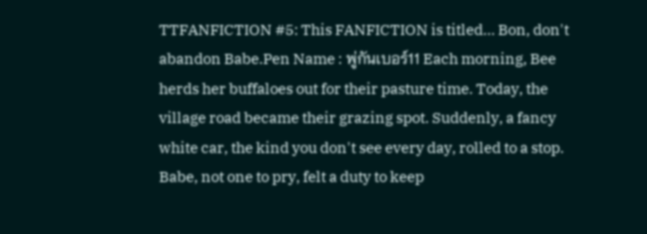TTFANFICTION #5: This FANFICTION is titled… Bon, don't abandon Babe.Pen Name : พู่กันเบอร์11 Each morning, Bee herds her buffaloes out for their pasture time. Today, the village road became their grazing spot. Suddenly, a fancy white car, the kind you don't see every day, rolled to a stop. Babe, not one to pry, felt a duty to keep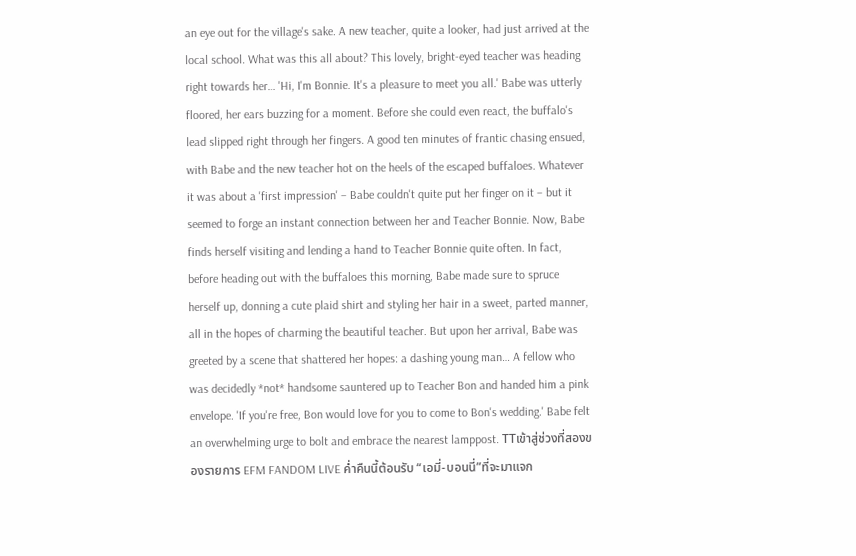an eye out for the village's sake. A new teacher, quite a looker, had just arrived at the local school. What was this all about? This lovely, bright-eyed teacher was heading right towards her… 'Hi, I'm Bonnie. It's a pleasure to meet you all.' Babe was utterly floored, her ears buzzing for a moment. Before she could even react, the buffalo's lead slipped right through her fingers. A good ten minutes of frantic chasing ensued, with Babe and the new teacher hot on the heels of the escaped buffaloes. Whatever it was about a 'first impression' – Babe couldn't quite put her finger on it – but it seemed to forge an instant connection between her and Teacher Bonnie. Now, Babe finds herself visiting and lending a hand to Teacher Bonnie quite often. In fact, before heading out with the buffaloes this morning, Babe made sure to spruce herself up, donning a cute plaid shirt and styling her hair in a sweet, parted manner, all in the hopes of charming the beautiful teacher. But upon her arrival, Babe was greeted by a scene that shattered her hopes: a dashing young man… A fellow who was decidedly *not* handsome sauntered up to Teacher Bon and handed him a pink envelope. 'If you're free, Bon would love for you to come to Bon's wedding.' Babe felt an overwhelming urge to bolt and embrace the nearest lamppost. TTเข้าสู่ช่วงที่สองของรายการ EFM FANDOM LIVE ค่ำคืนนี้ต้อนรับ “เอมี่-บอนนี่”ที่จะมาแจก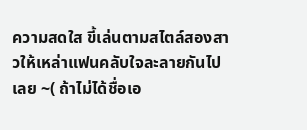ความสดใส ขี้เล่นตามสไตล์สองสาวให้เหล่าแฟนคลับใจละลายกันไปเลย ~( ถ้าไม่ได้ชื่อเอ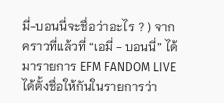มี่-บอนนี่จะชื่อว่าอะไร ? ) จากคราวที่แล้วที่ “เอมี่ - บอนนี่” ได้มารายการ EFM FANDOM LIVE ได้ตั้งชื่อให้กันในรายการว่า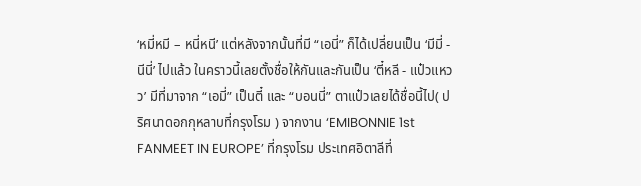‘หมี่หมี – หนี่หนี’ แต่หลังจากนั้นที่มี “เอนี่” ก็ได้เปลี่ยนเป็น ‘มีมี่ - นีนี่’ ไปแล้ว ในคราวนี้เลยตั้งชื่อให้กันและกันเป็น ‘ตี๋หลี - แป๋วแหวว’ มีที่มาจาก “เอมี่” เป็นตี๋ และ “บอนนี่” ตาแป๋วเลยได้ชื่อนี้ไป( ปริศนาดอกกุหลาบที่กรุงโรม ) จากงาน ‘EMIBONNIE 1st FANMEET IN EUROPE’ ที่กรุงโรม ประเทศอิตาลีที่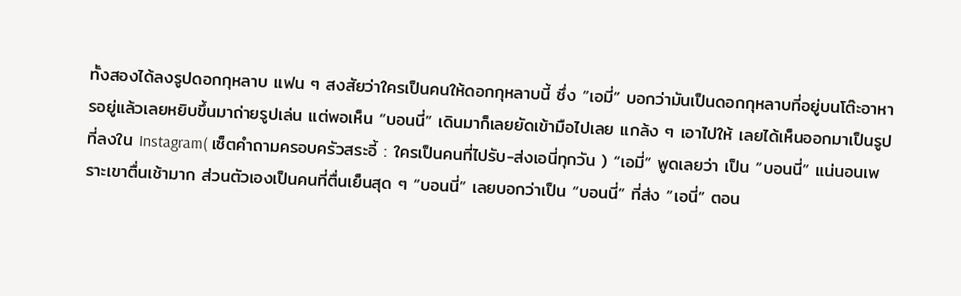ทั้งสองได้ลงรูปดอกกุหลาบ แฟน ๆ สงสัยว่าใครเป็นคนให้ดอกกุหลาบนี้ ซึ่ง “เอมี่” บอกว่ามันเป็นดอกกุหลาบที่อยู่บนโต๊ะอาหารอยู่แล้วเลยหยิบขึ้นมาถ่ายรูปเล่น แต่พอเห็น “บอนนี่” เดินมาก็เลยยัดเข้ามือไปเลย แกล้ง ๆ เอาไปให้ เลยได้เห็นออกมาเป็นรูปที่ลงใน Instagram( เซ็ตคำถามครอบครัวสระอี้ : ใครเป็นคนที่ไปรับ-ส่งเอนี่ทุกวัน ) “เอมี่” พูดเลยว่า เป็น “บอนนี่” แน่นอนเพราะเขาตื่นเช้ามาก ส่วนตัวเองเป็นคนที่ตื่นเย็นสุด ๆ “บอนนี่” เลยบอกว่าเป็น “บอนนี่” ที่ส่ง “เอนี่” ตอน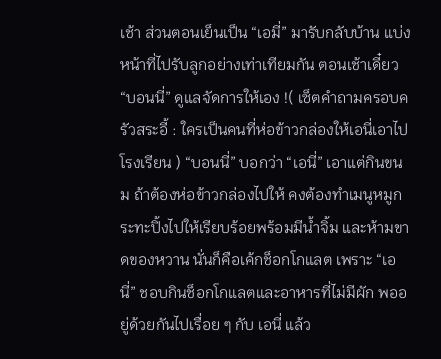เช้า ส่วนตอนเย็นเป็น “เอมี่” มารับกลับบ้าน แบ่งหน้าที่ไปรับลูกอย่างเท่าเทียมกัน ตอนเช้าเดี๋ยว “บอนนี่” ดูแลจัดการให้เอง !( เซ็ตคำถามครอบครัวสระอี้ : ใครเป็นคนที่ห่อข้าวกล่องให้เอนี่เอาไปโรงเรียน ) “บอนนี่” บอกว่า “เอนี่” เอาแต่กินขนม ถ้าต้องห่อข้าวกล่องไปให้ คงต้องทำเมนูหมูกระทะปิ้งไปให้เรียบร้อยพร้อมมีน้ำจิ้ม และห้ามขาดของหวาน นั่นก็คือเค้กช็อกโกแลต เพราะ “เอนี่” ชอบกินช็อกโกแลตและอาหารที่ไม่มีผัก พออยู่ด้วยกันไปเรื่อย ๆ กับ เอนี่ แล้ว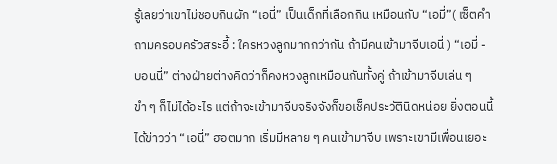รู้เลยว่าเขาไม่ชอบกินผัก “เอนี่” เป็นเด็กที่เลือกกิน เหมือนกับ “เอมี่”( เซ็ตคำถามครอบครัวสระอี้ : ใครหวงลูกมากกว่ากัน ถ้ามีคนเข้ามาจีบเอนี่ ) “เอมี่ - บอนนี่” ต่างฝ่ายต่างคิดว่าก็คงหวงลูกเหมือนกันทั้งคู่ ถ้าเข้ามาจีบเล่น ๆ ขำ ๆ ก็ไม่ได้อะไร แต่ถ้าจะเข้ามาจีบจริงจังก็ขอเช็คประวัตินิดหน่อย ยิ่งตอนนี้ได้ข่าวว่า “เอนี่” ฮอตมาก เริ่มมีหลาย ๆ คนเข้ามาจีบ เพราะเขามีเพื่อนเยอะ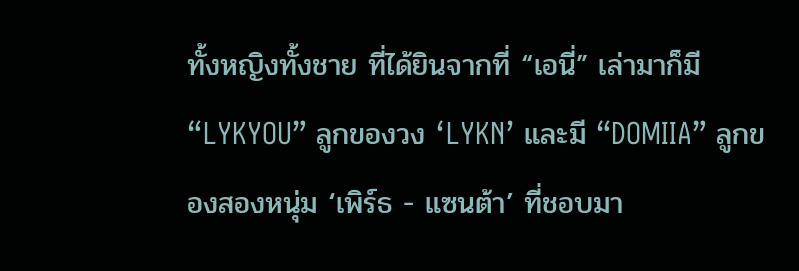ทั้งหญิงทั้งชาย ที่ได้ยินจากที่ “เอนี่” เล่ามาก็มี “LYKYOU” ลูกของวง ‘LYKN’ และมี “DOMIIA” ลูกของสองหนุ่ม ‘เพิร์ธ - แซนต้า’ ที่ชอบมา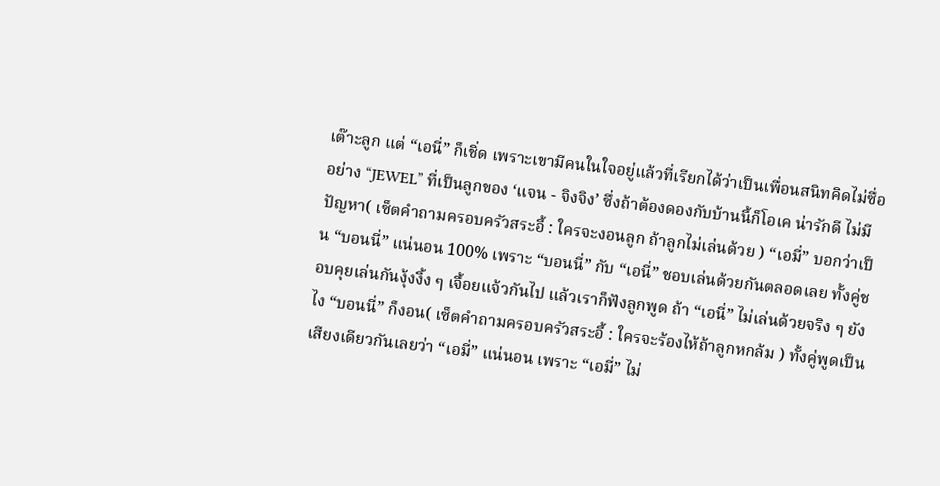เต๊าะลูก แต่ “เอนี่” ก็เชิ่ด เพราะเขามีคนในใจอยู่แล้วที่เรียกได้ว่าเป็นเพื่อนสนิทคิดไม่ซื่ออย่าง “JEWEL” ที่เป็นลูกของ ‘แจน - จิงจิง’ ซึ่งถ้าต้องดองกับบ้านนี้ก็โอเค น่ารักดี ไม่มีปัญหา( เซ็ตคำถามครอบครัวสระอี้ : ใครจะงอนลูก ถ้าลูกไม่เล่นด้วย ) “เอมี่” บอกว่าเป็น “บอนนี่” แน่นอน 100% เพราะ “บอนนี่” กับ “เอนี่” ชอบเล่นด้วยกันตลอดเลย ทั้งคู่ชอบคุยเล่นกันงุ้งงิ้ง ๆ เจื้อยแจ้วกันไป แล้วเราก็ฟังลูกพูด ถ้า “เอนี่” ไม่เล่นด้วยจริง ๆ ยังไง “บอนนี่” ก็งอน( เซ็ตคำถามครอบครัวสระอี้ : ใครจะร้องไห้ถ้าลูกหกล้ม ) ทั้งคู่พูดเป็นเสียงเดียวกันเลยว่า “เอมี่” แน่นอน เพราะ “เอมี่” ไม่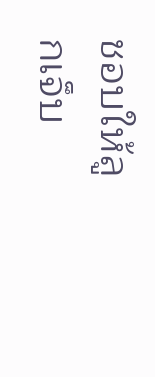ชอบให้ลูกเจ็บ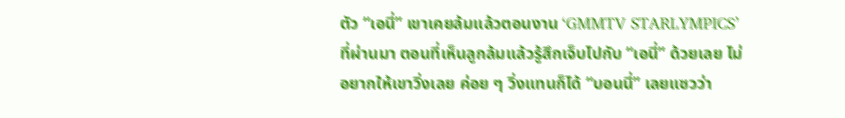ตัว “เอนี่” เขาเคยล้มแล้วตอนงาน ‘GMMTV STARLYMPICS’ ที่ผ่านมา ตอนที่เห็นลูกล้มแล้วรู้สึกเจ็บไปกับ “เอนี่” ด้วยเลย ไม่อยากให้เขาวิ่งเลย ค่อย ๆ วิ่งแทนก็ได้ “บอนนี่” เลยแซวว่า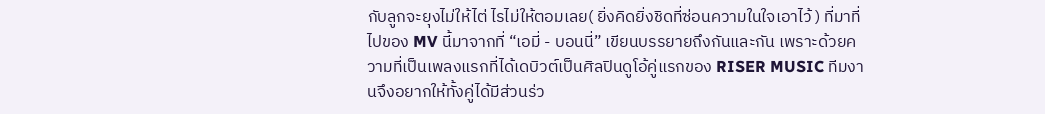กับลูกจะยุงไม่ให้ไต่ ไรไม่ให้ตอมเลย( ยิ่งคิดยิ่งชิดที่ซ่อนความในใจเอาไว้ ) ที่มาที่ไปของ MV นี้มาจากที่ “เอมี่ - บอนนี่” เขียนบรรยายถึงกันและกัน เพราะด้วยความที่เป็นเพลงแรกที่ได้เดบิวต์เป็นศิลปินดูโอ้คู่แรกของ RISER MUSIC ทีมงานจึงอยากให้ทั้งคู่ได้มีส่วนร่ว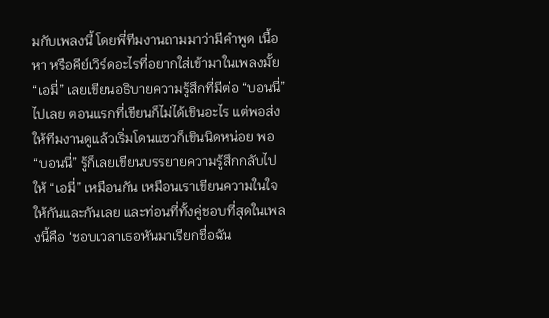มกับเพลงนี้ โดยพี่ทีมงานถามมาว่ามีคำพูด เนื้อหา หรือคีย์เวิร์ดอะไรที่อยากใส่เข้ามาในเพลงมั้ย “เอมี่” เลยเขียนอธิบายความรู้สึกที่มีต่อ “บอนนี่” ไปเลย ตอนแรกที่เขียนก็ไม่ได้เขินอะไร แต่พอส่งให้ทีมงานดูแล้วเริ่มโดนแซวก็เขินนิดหน่อย พอ “บอนนี่” รู้ก็เลยเขียนบรรยายความรู้สึกกลับไปให้ “เอมี่” เหมือนกัน เหมือนเราเขียนความในใจให้กันและกันเลย และท่อนที่ทั้งคู่ชอบที่สุดในเพลงนี้คือ ‘ชอบเวลาเธอหันมาเรียกชื่อฉัน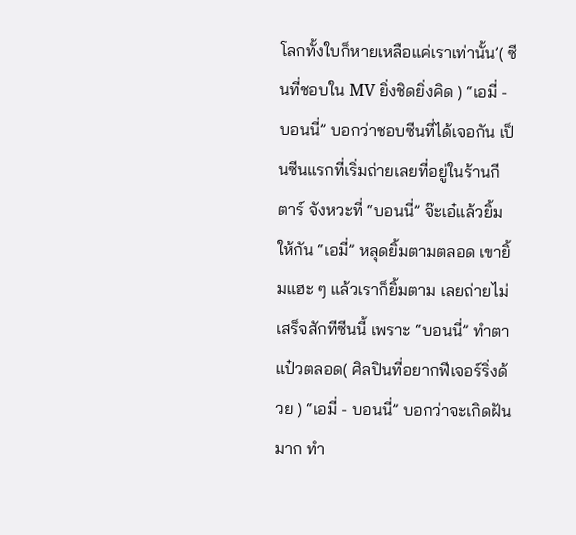โลกทั้งใบก็หายเหลือแค่เราเท่านั้น’( ซีนที่ชอบใน MV ยิ่งชิดยิ่งคิด ) “เอมี่ - บอนนี่” บอกว่าชอบซีนที่ได้เจอกัน เป็นซีนแรกที่เริ่มถ่ายเลยที่อยู่ในร้านกีตาร์ จังหวะที่ “บอนนี่” จ๊ะเอ๋แล้วยิ้มให้กัน “เอมี่” หลุดยิ้มตามตลอด เขายิ้มแฮะ ๆ แล้วเราก็ยิ้มตาม เลยถ่ายไม่เสร็จสักทีซีนนี้ เพราะ “บอนนี่” ทำตาแป๋วตลอด( ศิลปินที่อยากฟีเจอร์ริ่งด้วย ) “เอมี่ - บอนนี่” บอกว่าจะเกิดฝันมาก ทำ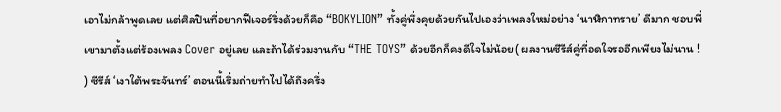เอาไม่กล้าพูดเลย แต่ศิลปินที่อยากฟีเจอร์ริ่งด้วยก็คือ “BOKYLION” ทั้งคู่พึ่งคุยด้วยกันไปเองว่าเพลงใหม่อย่าง ‘นาฬิกาทราย’ ดีมาก ชอบพี่เขามาตั้งแต่ร้องเพลง Cover อยู่เลย และถ้าได้ร่วมงานกับ “THE TOYS” ด้วยอีกก็คงดีใจไม่น้อย( ผลงานซีรีส์คู่ที่อดใจรออีกเพียงไม่นาน ! ) ซีรีส์ ‘เงาใต้พระจันทร์’ ตอนนี้เริ่มถ่ายทำไปได้ถึงครึ่ง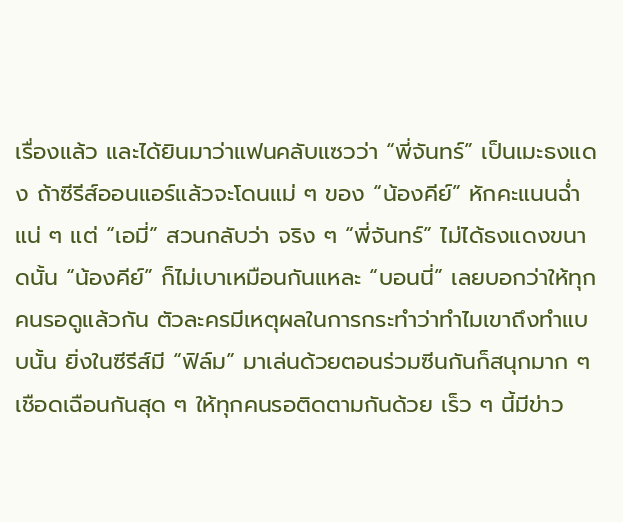เรื่องแล้ว และได้ยินมาว่าแฟนคลับแซวว่า “พี่จันทร์” เป็นเมะธงแดง ถ้าซีรีส์ออนแอร์แล้วจะโดนแม่ ๆ ของ “น้องคีย์” หักคะแนนฉ่ำแน่ ๆ แต่ “เอมี่” สวนกลับว่า จริง ๆ “พี่จันทร์” ไม่ได้ธงแดงขนาดนั้น “น้องคีย์” ก็ไม่เบาเหมือนกันแหละ “บอนนี่” เลยบอกว่าให้ทุกคนรอดูแล้วกัน ตัวละครมีเหตุผลในการกระทำว่าทำไมเขาถึงทำแบบนั้น ยิ่งในซีรีส์มี “ฟิล์ม” มาเล่นด้วยตอนร่วมซีนกันก็สนุกมาก ๆ เชือดเฉือนกันสุด ๆ ให้ทุกคนรอติดตามกันด้วย เร็ว ๆ นี้มีข่าว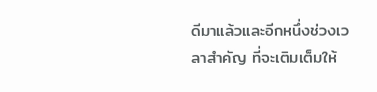ดีมาแล้วและอีกหนึ่งช่วงเวลาสำคัญ ที่จะเติมเต็มให้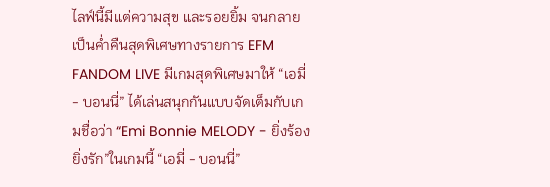ไลฟ์นี้มีแต่ความสุข และรอยยิ้ม จนกลายเป็นค่ำคืนสุดพิเศษทางรายการ EFM FANDOM LIVE มีเกมสุดพิเศษมาให้ “เอมี่ - บอนนี่” ได้เล่นสนุกกันแบบจัดเต็มกับเกมชื่อว่า “Emi Bonnie MELODY - ยิ่งร้อง ยิ่งรัก”ในเกมนี้ “เอมี่ - บอนนี่”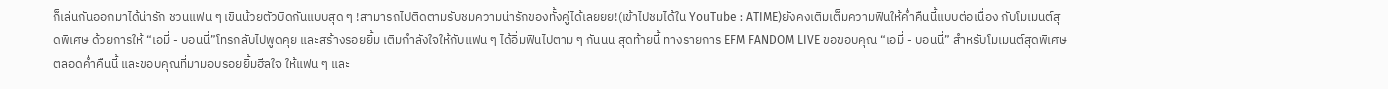ก็เล่นกันออกมาได้น่ารัก ชวนแฟน ๆ เขินน้วยตัวบิดกันแบบสุด ๆ !สามารถไปติดตามรับชมความน่ารักของทั้งคู่ได้เลยยย!(เข้าไปชมได้ใน YouTube : ATIME)ยังคงเติมเต็มความฟินให้ค่ำคืนนี้แบบต่อเนื่อง กับโมเมนต์สุดพิเศษ ด้วยการให้ “เอมี่ - บอนนี่”โทรกลับไปพูดคุย และสร้างรอยยิ้ม เติมกำลังใจให้กับแฟน ๆ ได้อิ่มฟินไปตาม ๆ กันนน สุดท้ายนี้ ทางรายการ EFM FANDOM LIVE ขอขอบคุณ “เอมี่ - บอนนี่” สำหรับโมเมนต์สุดพิเศษตลอดค่ำคืนนี้ และขอบคุณที่มามอบรอยยิ้มฮีลใจ ให้แฟน ๆ และ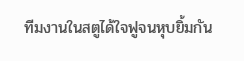ทีมงานในสตูได้ใจฟูจนหุบยิ้มกัน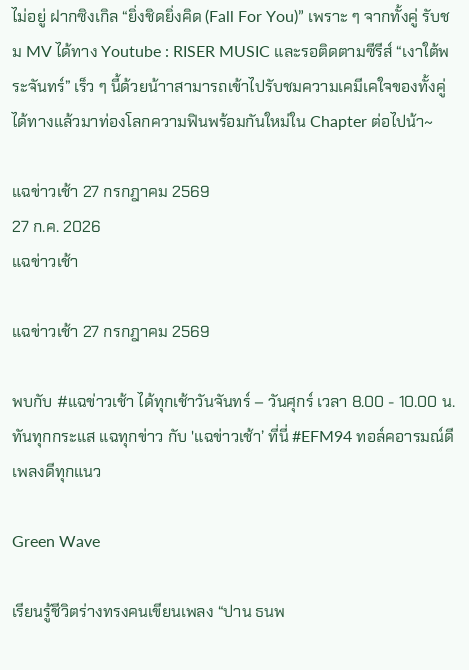ไม่อยู่ ฝากซิงเกิล “ยิ่งชิดยิ่งคิด (Fall For You)” เพราะ ๆ จากทั้งคู่ รับชม MV ได้ทาง Youtube : RISER MUSIC และรอติดตามซีรีส์ “เงาใต้พระจันทร์” เร็ว ๆ นี้ด้วยน้าาสามารถเข้าไปรับชมความเคมีเคใจของทั้งคู่ได้ทางแล้วมาท่องโลกความฟินพร้อมกันใหม่ใน Chapter ต่อไปน้า~

แฉข่าวเช้า 27 กรกฎาคม 2569
27 ก.ค. 2026
แฉข่าวเช้า

แฉข่าวเช้า 27 กรกฎาคม 2569

พบกับ #แฉข่าวเช้า ได้ทุกเช้าวันจันทร์ – วันศุกร์ เวลา 8.00 - 10.00 น. ทันทุกกระแส แฉทุกข่าว กับ 'แฉข่าวเช้า’ ที่นี่ #EFM94 ทอล์คอารมณ์ดี เพลงดีทุกแนว

Green Wave

เรียนรู้ชีวิตร่างทรงคนเขียนเพลง “ปาน ธนพ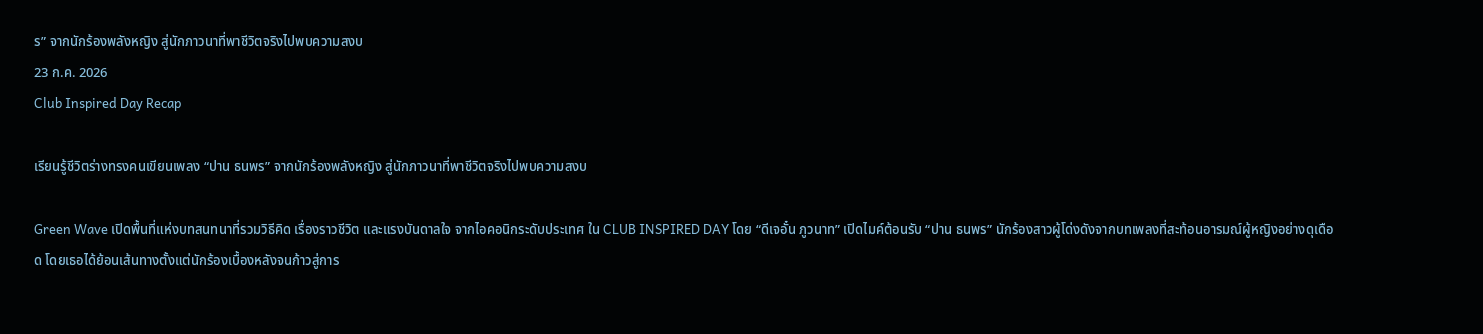ร” จากนักร้องพลังหญิง สู่นักภาวนาที่พาชีวิตจริงไปพบความสงบ
23 ก.ค. 2026
Club Inspired Day Recap

เรียนรู้ชีวิตร่างทรงคนเขียนเพลง “ปาน ธนพร” จากนักร้องพลังหญิง สู่นักภาวนาที่พาชีวิตจริงไปพบความสงบ

Green Wave เปิดพื้นที่แห่งบทสนทนาที่รวมวิธีคิด เรื่องราวชีวิต และแรงบันดาลใจ จากไอคอนิกระดับประเทศ ใน CLUB INSPIRED DAY โดย “ดีเจอั๋น ภูวนาท” เปิดไมค์ต้อนรับ “ปาน ธนพร” นักร้องสาวผู้โด่งดังจากบทเพลงที่สะท้อนอารมณ์ผู้หญิงอย่างดุเดือด โดยเธอได้ย้อนเส้นทางตั้งแต่นักร้องเบื้องหลังจนก้าวสู่การ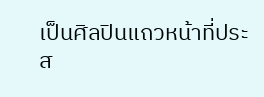เป็นศิลปินแถวหน้าที่ประส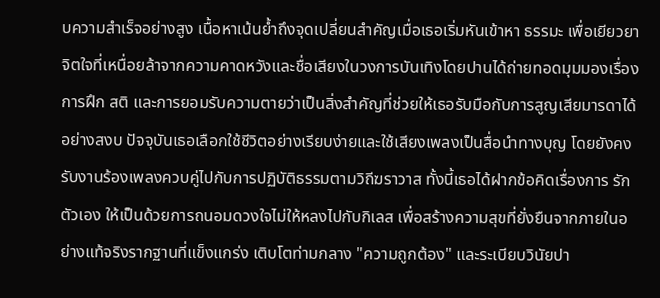บความสำเร็จอย่างสูง เนื้อหาเน้นย้ำถึงจุดเปลี่ยนสำคัญเมื่อเธอเริ่มหันเข้าหา ธรรมะ เพื่อเยียวยาจิตใจที่เหนื่อยล้าจากความคาดหวังและชื่อเสียงในวงการบันเทิงโดยปานได้ถ่ายทอดมุมมองเรื่องการฝึก สติ และการยอมรับความตายว่าเป็นสิ่งสำคัญที่ช่วยให้เธอรับมือกับการสูญเสียมารดาได้อย่างสงบ ปัจจุบันเธอเลือกใช้ชีวิตอย่างเรียบง่ายและใช้เสียงเพลงเป็นสื่อนำทางบุญ โดยยังคงรับงานร้องเพลงควบคู่ไปกับการปฏิบัติธรรมตามวิถีฆราวาส ทั้งนี้เธอได้ฝากข้อคิดเรื่องการ รักตัวเอง ให้เป็นด้วยการถนอมดวงใจไม่ให้หลงไปกับกิเลส เพื่อสร้างความสุขที่ยั่งยืนจากภายในอย่างแท้จริงรากฐานที่แข็งแกร่ง เติบโตท่ามกลาง "ความถูกต้อง" และระเบียบวินัยปา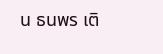น ธนพร เติ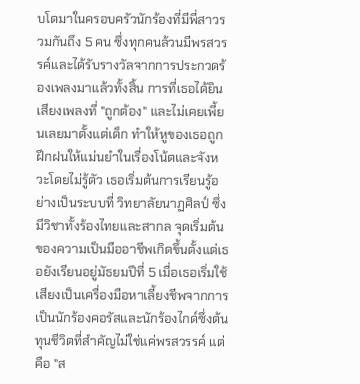บโตมาในครอบครัวนักร้องที่มีพี่สาวรวมกันถึง 5 คน ซึ่งทุกคนล้วนมีพรสวรรค์และได้รับรางวัลจากการประกวดร้องเพลงมาแล้วทั้งสิ้น การที่เธอได้ยินเสียงเพลงที่ "ถูกต้อง" และไม่เคยเพี้ยนเลยมาตั้งแต่เด็ก ทำให้หูของเธอถูกฝึกฝนให้แม่นยำในเรื่องโน้ตและจังหวะโดยไม่รู้ตัว เธอเริ่มต้นการเรียนรู้อย่างเป็นระบบที่ วิทยาลัยนาฏศิลป์ ซึ่งมีวิชาทั้งร้องไทยและสากล จุดเริ่มต้นของความเป็นมืออาชีพเกิดขึ้นตั้งแต่เธอยังเรียนอยู่มัธยมปีที่ 5 เมื่อเธอเริ่มใช้เสียงเป็นเครื่องมือหาเลี้ยงชีพจากการเป็นนักร้องคอรัสและนักร้องไกด์ซึ่งต้นทุนชีวิตที่สำคัญไม่ใช่แค่พรสวรรค์ แต่คือ "ส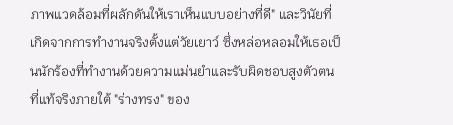ภาพแวดล้อมที่ผลักดันให้เราเห็นแบบอย่างที่ดี" และวินัยที่เกิดจากการทำงานจริงตั้งแต่วัยเยาว์ ซึ่งหล่อหลอมให้เธอเป็นนักร้องที่ทำงานด้วยความแม่นยำและรับผิดชอบสูงตัวตนที่แท้จริงภายใต้ "ร่างทรง" ของ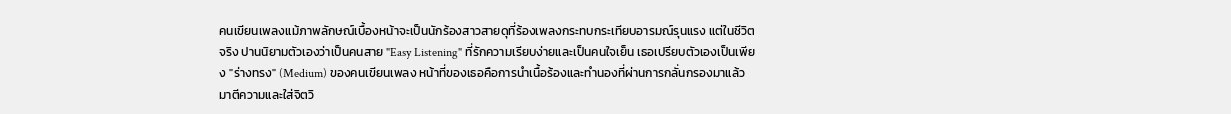คนเขียนเพลงแม้ภาพลักษณ์เบื้องหน้าจะเป็นนักร้องสาวสายดุที่ร้องเพลงกระทบกระเทียบอารมณ์รุนแรง แต่ในชีวิตจริง ปานนิยามตัวเองว่าเป็นคนสาย "Easy Listening" ที่รักความเรียบง่ายและเป็นคนใจเย็น เธอเปรียบตัวเองเป็นเพียง "ร่างทรง" (Medium) ของคนเขียนเพลง หน้าที่ของเธอคือการนำเนื้อร้องและทำนองที่ผ่านการกลั่นกรองมาแล้ว มาตีความและใส่จิตวิ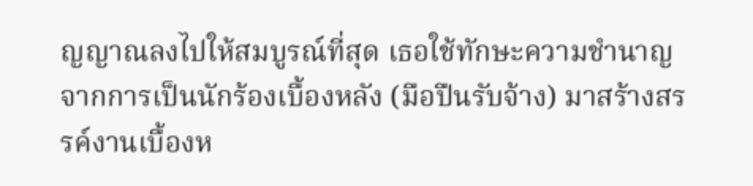ญญาณลงไปให้สมบูรณ์ที่สุด เธอใช้ทักษะความชำนาญจากการเป็นนักร้องเบื้องหลัง (มือปืนรับจ้าง) มาสร้างสรรค์งานเบื้องห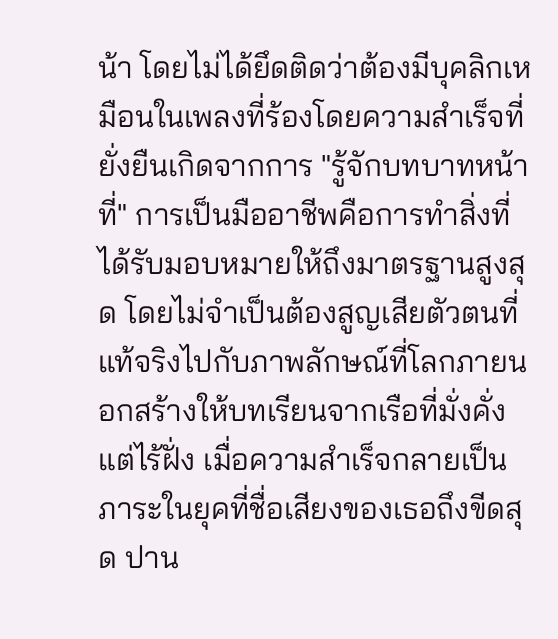น้า โดยไม่ได้ยึดติดว่าต้องมีบุคลิกเหมือนในเพลงที่ร้องโดยความสำเร็จที่ยั่งยืนเกิดจากการ "รู้จักบทบาทหน้าที่" การเป็นมืออาชีพคือการทำสิ่งที่ได้รับมอบหมายให้ถึงมาตรฐานสูงสุด โดยไม่จำเป็นต้องสูญเสียตัวตนที่แท้จริงไปกับภาพลักษณ์ที่โลกภายนอกสร้างให้บทเรียนจากเรือที่มั่งคั่งแต่ไร้ฝั่ง เมื่อความสำเร็จกลายเป็นภาระในยุคที่ชื่อเสียงของเธอถึงขีดสุด ปาน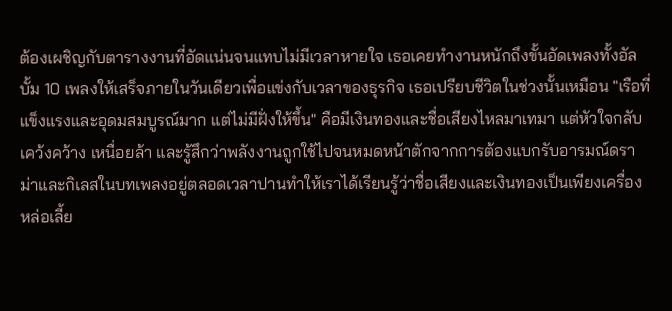ต้องเผชิญกับตารางงานที่อัดแน่นจนแทบไม่มีเวลาหายใจ เธอเคยทำงานหนักถึงขั้นอัดเพลงทั้งอัลบั้ม 10 เพลงให้เสร็จภายในวันเดียวเพื่อแข่งกับเวลาของธุรกิจ เธอเปรียบชีวิตในช่วงนั้นเหมือน "เรือที่แข็งแรงและอุดมสมบูรณ์มาก แต่ไม่มีฝั่งให้ขึ้น" คือมีเงินทองและชื่อเสียงไหลมาเทมา แต่หัวใจกลับเคว้งคว้าง เหนื่อยล้า และรู้สึกว่าพลังงานถูกใช้ไปจนหมดหน้าตักจากการต้องแบกรับอารมณ์ดราม่าและกิเลสในบทเพลงอยู่ตลอดเวลาปานทำให้เราได้เรียนรู้ว่าชื่อเสียงและเงินทองเป็นเพียงเครื่องหล่อเลี้ย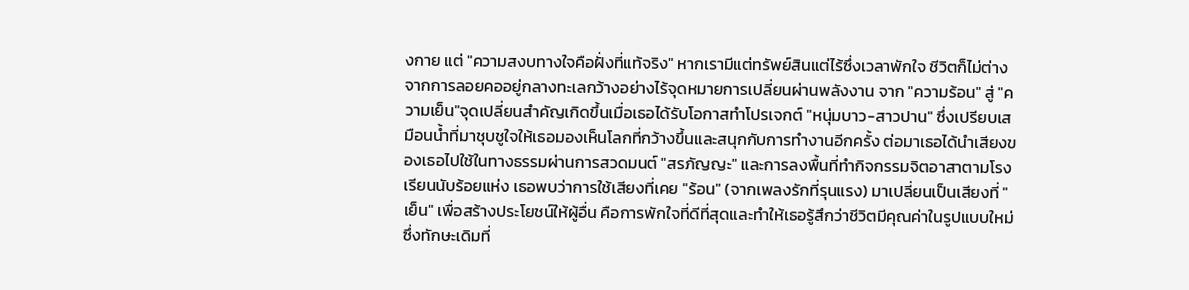งกาย แต่ "ความสงบทางใจคือฝั่งที่แท้จริง" หากเรามีแต่ทรัพย์สินแต่ไร้ซึ่งเวลาพักใจ ชีวิตก็ไม่ต่างจากการลอยคออยู่กลางทะเลกว้างอย่างไร้จุดหมายการเปลี่ยนผ่านพลังงาน จาก "ความร้อน" สู่ "ความเย็น"จุดเปลี่ยนสำคัญเกิดขึ้นเมื่อเธอได้รับโอกาสทำโปรเจกต์ "หนุ่มบาว-สาวปาน" ซึ่งเปรียบเสมือนน้ำที่มาชุบชูใจให้เธอมองเห็นโลกที่กว้างขึ้นและสนุกกับการทำงานอีกครั้ง ต่อมาเธอได้นำเสียงของเธอไปใช้ในทางธรรมผ่านการสวดมนต์ "สรภัญญะ" และการลงพื้นที่ทำกิจกรรมจิตอาสาตามโรงเรียนนับร้อยแห่ง เธอพบว่าการใช้เสียงที่เคย "ร้อน" (จากเพลงรักที่รุนแรง) มาเปลี่ยนเป็นเสียงที่ "เย็น" เพื่อสร้างประโยชน์ให้ผู้อื่น คือการพักใจที่ดีที่สุดและทำให้เธอรู้สึกว่าชีวิตมีคุณค่าในรูปแบบใหม่ซึ่งทักษะเดิมที่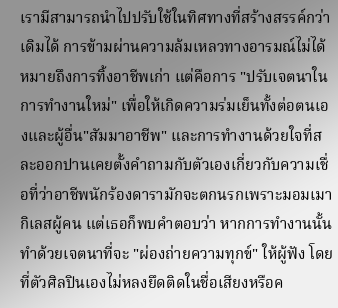เรามีสามารถนำไปปรับใช้ในทิศทางที่สร้างสรรค์กว่าเดิมได้ การข้ามผ่านความล้มเหลวทางอารมณ์ไม่ได้หมายถึงการทิ้งอาชีพเก่า แต่คือการ "ปรับเจตนาในการทำงานใหม่" เพื่อให้เกิดความร่มเย็นทั้งต่อตนเองและผู้อื่น"สัมมาอาชีพ" และการทำงานด้วยใจที่สละออกปานเคยตั้งคำถามกับตัวเองเกี่ยวกับความเชื่อที่ว่าอาชีพนักร้องดารามักจะตกนรกเพราะมอมเมากิเลสผู้คน แต่เธอก็พบคำตอบว่า หากการทำงานนั้นทำด้วยเจตนาที่จะ "ผ่องถ่ายความทุกข์" ให้ผู้ฟัง โดยที่ตัวศิลปินเองไม่หลงยึดติดในชื่อเสียงหรือค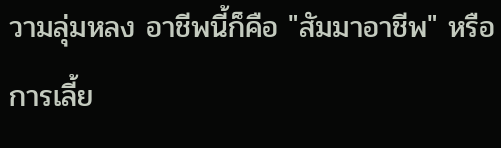วามลุ่มหลง อาชีพนี้ก็คือ "สัมมาอาชีพ" หรือการเลี้ย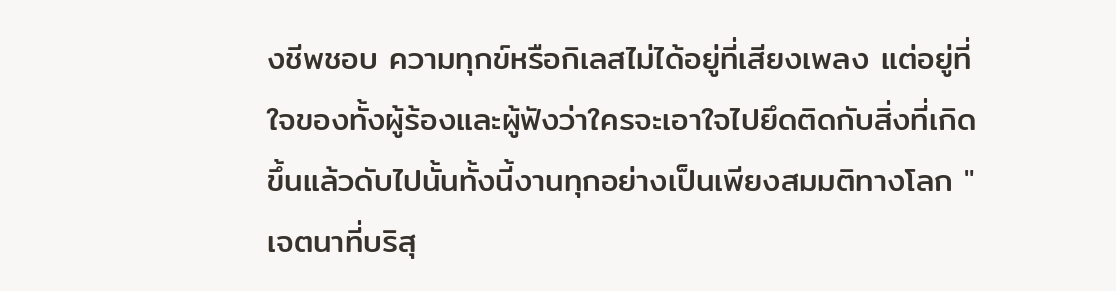งชีพชอบ ความทุกข์หรือกิเลสไม่ได้อยู่ที่เสียงเพลง แต่อยู่ที่ใจของทั้งผู้ร้องและผู้ฟังว่าใครจะเอาใจไปยึดติดกับสิ่งที่เกิดขึ้นแล้วดับไปนั้นทั้งนี้งานทุกอย่างเป็นเพียงสมมติทางโลก "เจตนาที่บริสุ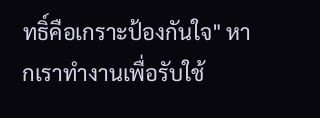ทธิ์คือเกราะป้องกันใจ" หากเราทำงานเพื่อรับใช้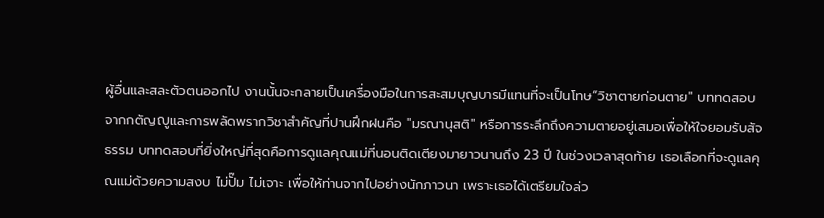ผู้อื่นและสละตัวตนออกไป งานนั้นจะกลายเป็นเครื่องมือในการสะสมบุญบารมีแทนที่จะเป็นโทษ“วิชาตายก่อนตาย" บททดสอบจากกตัญญูและการพลัดพรากวิชาสำคัญที่ปานฝึกฝนคือ "มรณานุสติ" หรือการระลึกถึงความตายอยู่เสมอเพื่อให้ใจยอมรับสัจธรรม บททดสอบที่ยิ่งใหญ่ที่สุดคือการดูแลคุณแม่ที่นอนติดเตียงมายาวนานถึง 23 ปี ในช่วงเวลาสุดท้าย เธอเลือกที่จะดูแลคุณแม่ด้วยความสงบ ไม่ปั๊ม ไม่เจาะ เพื่อให้ท่านจากไปอย่างนักภาวนา เพราะเธอได้เตรียมใจล่ว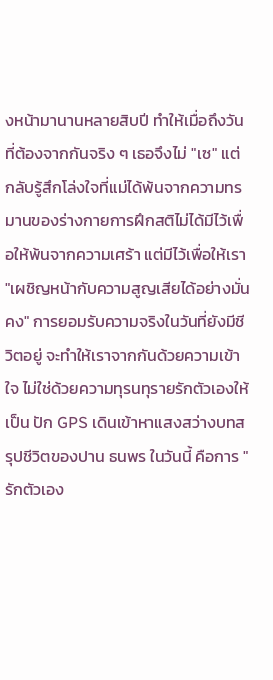งหน้ามานานหลายสิบปี ทำให้เมื่อถึงวันที่ต้องจากกันจริง ๆ เธอจึงไม่ "เซ" แต่กลับรู้สึกโล่งใจที่แม่ได้พ้นจากความทรมานของร่างกายการฝึกสติไม่ได้มีไว้เพื่อให้พ้นจากความเศร้า แต่มีไว้เพื่อให้เรา "เผชิญหน้ากับความสูญเสียได้อย่างมั่นคง" การยอมรับความจริงในวันที่ยังมีชีวิตอยู่ จะทำให้เราจากกันด้วยความเข้าใจ ไม่ใช่ด้วยความทุรนทุรายรักตัวเองให้เป็น ปัก GPS เดินเข้าหาแสงสว่างบทสรุปชีวิตของปาน ธนพร ในวันนี้ คือการ "รักตัวเอง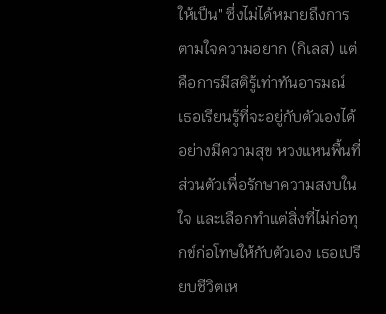ให้เป็น" ซึ่งไม่ได้หมายถึงการตามใจความอยาก (กิเลส) แต่คือการมีสติรู้เท่าทันอารมณ์ เธอเรียนรู้ที่จะอยู่กับตัวเองได้อย่างมีความสุข หวงแหนพื้นที่ส่วนตัวเพื่อรักษาความสงบในใจ และเลือกทำแต่สิ่งที่ไม่ก่อทุกข์ก่อโทษให้กับตัวเอง เธอเปรียบชีวิตเห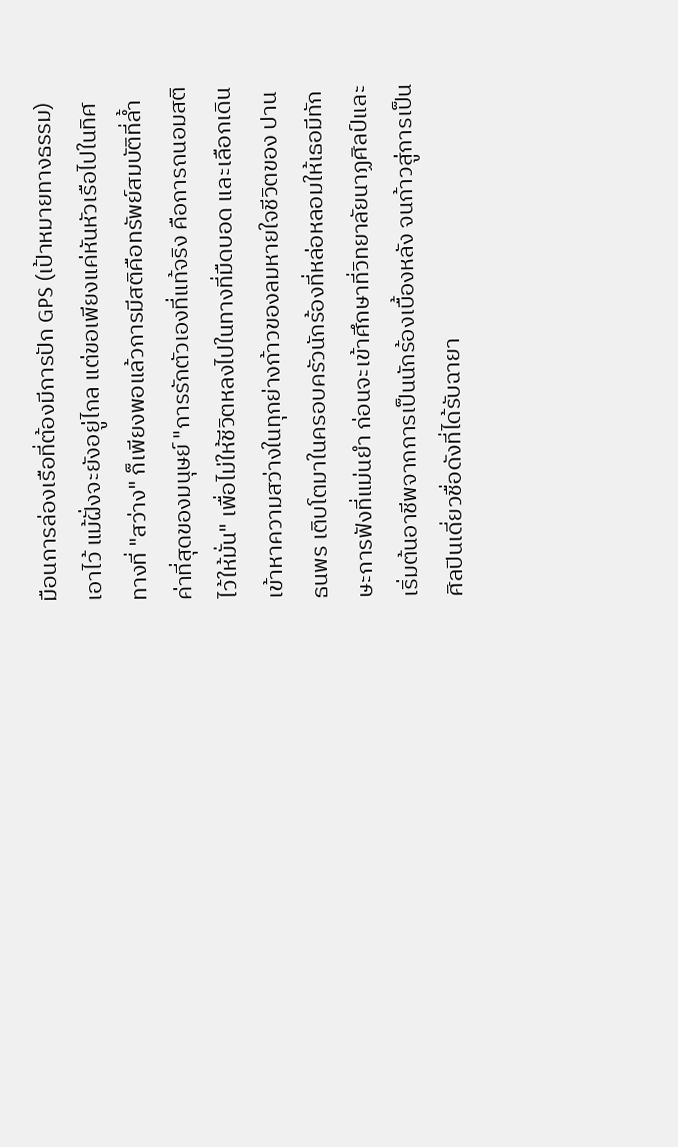มือนการล่องเรือที่ต้องมีการปัก GPS (เป้าหมายทางธรรม) เอาไว้ แม้ฝั่งจะยังอยู่ไกล แต่ขอเพียงแค่หันหัวเรือไปในทิศทางที่ "สว่าง" ก็เพียงพอแล้วการมีสติคือทรัพย์สมบัติที่ล้ำค่าที่สุดของมนุษย์ "การรักตัวเองที่แท้จริง คือการถนอมสติไว้ให้มั่น" เพื่อไม่ให้ชีวิตหลงไปในทางที่มืดบอด และเลือกเดินเข้าหาความสว่างในทุกย่างก้าวของลมหายใจชีวิตของ ปาน ธนพร เติบโตมาในครอบครัวนักร้องที่หล่อหลอมให้เธอมีทักษะการฟังที่แม่นยำ ก่อนจะเข้าศึกษาที่วิทยาลัยนาฏศิลป์และเริ่มต้นอาชีพจากการเป็นนักร้องเบื้องหลัง จนก้าวสู่การเป็นศิลปินเดี่ยวชื่อดังที่ได้รับฉายา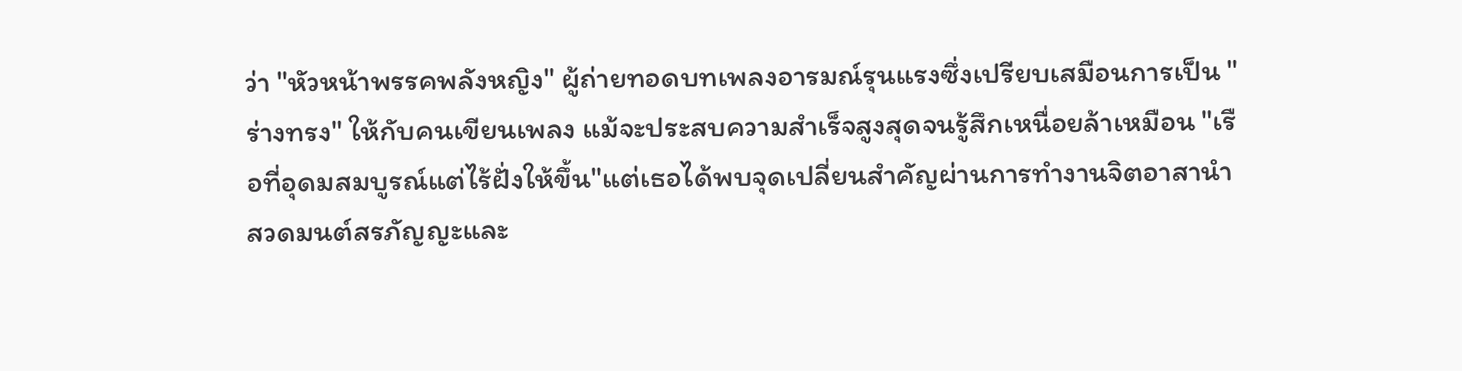ว่า "หัวหน้าพรรคพลังหญิง" ผู้ถ่ายทอดบทเพลงอารมณ์รุนแรงซึ่งเปรียบเสมือนการเป็น "ร่างทรง" ให้กับคนเขียนเพลง แม้จะประสบความสำเร็จสูงสุดจนรู้สึกเหนื่อยล้าเหมือน "เรือที่อุดมสมบูรณ์แต่ไร้ฝั่งให้ขึ้น"แต่เธอได้พบจุดเปลี่ยนสำคัญผ่านการทำงานจิตอาสานำสวดมนต์สรภัญญะและ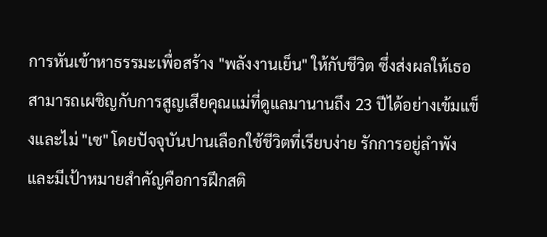การหันเข้าหาธรรมะเพื่อสร้าง "พลังงานเย็น" ให้กับชีวิต ซึ่งส่งผลให้เธอสามารถเผชิญกับการสูญเสียคุณแม่ที่ดูแลมานานถึง 23 ปีได้อย่างเข้มแข็งและไม่ "เซ" โดยปัจจุบันปานเลือกใช้ชีวิตที่เรียบง่าย รักการอยู่ลำพัง และมีเป้าหมายสำคัญคือการฝึกสติ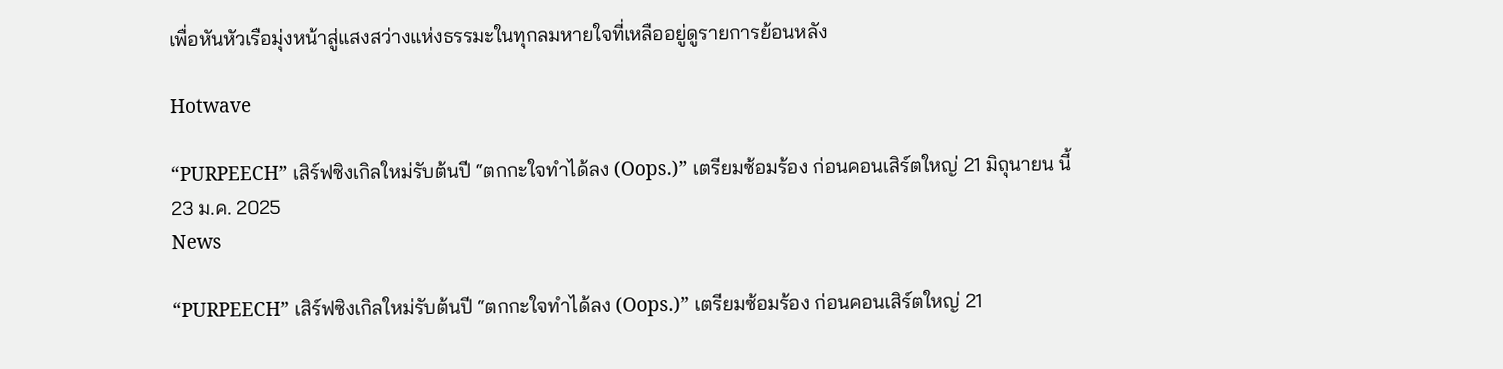เพื่อหันหัวเรือมุ่งหน้าสู่แสงสว่างแห่งธรรมะในทุกลมหายใจที่เหลืออยู่ดูรายการย้อนหลัง

Hotwave

“PURPEECH” เสิร์ฟซิงเกิลใหม่รับต้นปี “ตกกะใจทำได้ลง (Oops.)” เตรียมซ้อมร้อง ก่อนคอนเสิร์ตใหญ่ 21 มิถุนายน นี้
23 ม.ค. 2025
News

“PURPEECH” เสิร์ฟซิงเกิลใหม่รับต้นปี “ตกกะใจทำได้ลง (Oops.)” เตรียมซ้อมร้อง ก่อนคอนเสิร์ตใหญ่ 21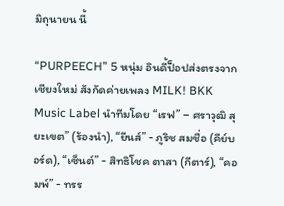มิถุนายน นี้

“PURPEECH” 5 หนุ่ม อินดี้ป็อปส่งตรงจากเชียงใหม่ สังกัดค่ายเพลง MILK! BKK Music Label นำทีมโดย “เรฟ” – ศราวุฒิ สุยะเขต” (ร้องนำ), “ยีนส์” - ภูริช สมชื่อ (คีย์บอร์ด), “เซ็นต์” - สิทธิโชค ตาสา (กีตาร์), “คอมพ์” - ทรร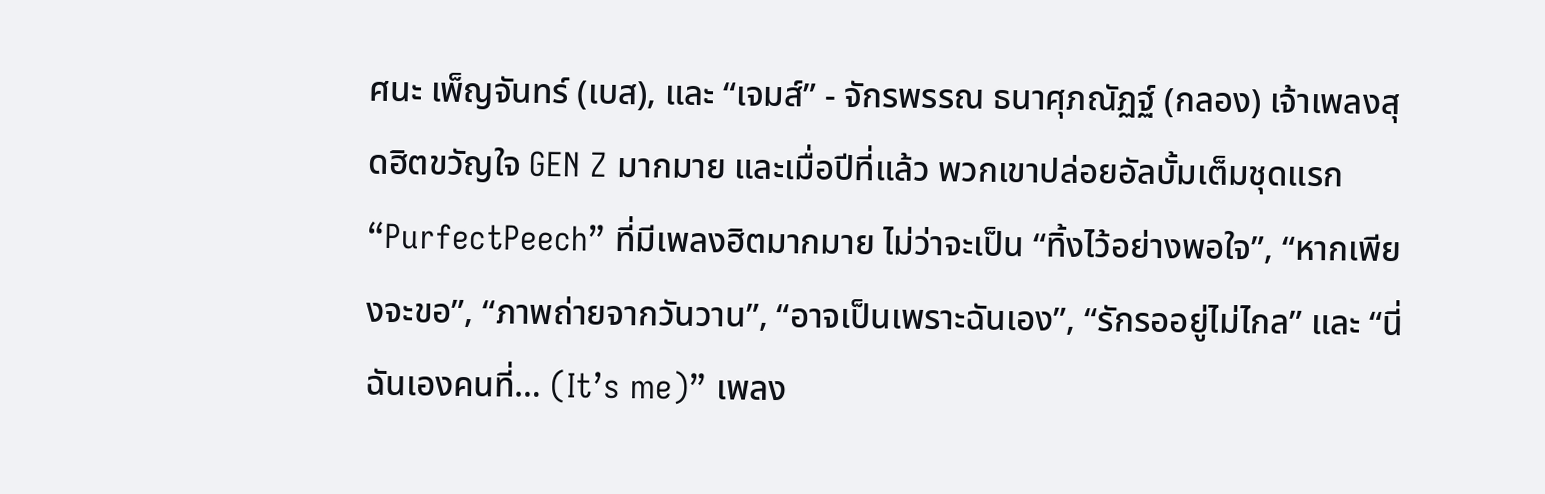ศนะ เพ็ญจันทร์ (เบส), และ “เจมส์” - จักรพรรณ ธนาศุภณัฏฐ์ (กลอง) เจ้าเพลงสุดฮิตขวัญใจ GEN Z มากมาย และเมื่อปีที่แล้ว พวกเขาปล่อยอัลบั้มเต็มชุดแรก “PurfectPeech” ที่มีเพลงฮิตมากมาย ไม่ว่าจะเป็น “ทิ้งไว้อย่างพอใจ”, “หากเพียงจะขอ”, “ภาพถ่ายจากวันวาน”, “อาจเป็นเพราะฉันเอง”, “รักรออยู่ไม่ไกล” และ “นี่ฉันเองคนที่… (It’s me)” เพลง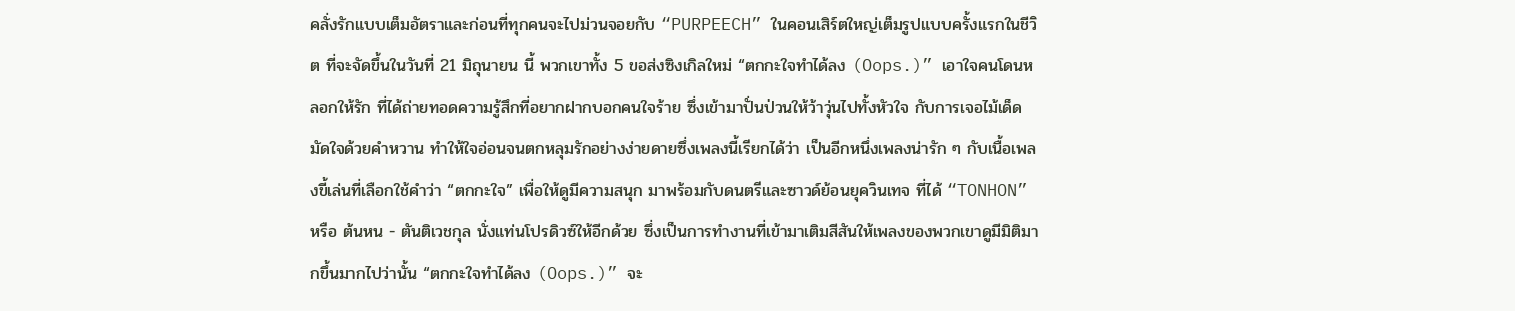คลั่งรักแบบเต็มอัตราและก่อนที่ทุกคนจะไปม่วนจอยกับ “PURPEECH” ในคอนเสิร์ตใหญ่เต็มรูปแบบครั้งแรกในชีวิต ที่จะจัดขึ้นในวันที่ 21 มิถุนายน นี้ พวกเขาทั้ง 5 ขอส่งซิงเกิลใหม่ “ตกกะใจทำได้ลง (Oops.)” เอาใจคนโดนหลอกให้รัก ที่ได้ถ่ายทอดความรู้สึกที่อยากฝากบอกคนใจร้าย ซึ่งเข้ามาปั่นป่วนให้ว้าวุ่นไปทั้งหัวใจ กับการเจอไม้เด็ดมัดใจด้วยคำหวาน ทำให้ใจอ่อนจนตกหลุมรักอย่างง่ายดายซึ่งเพลงนี้เรียกได้ว่า เป็นอีกหนึ่งเพลงน่ารัก ๆ กับเนื้อเพลงขี้เล่นที่เลือกใช้คำว่า “ตกกะใจ” เพื่อให้ดูมีความสนุก มาพร้อมกับดนตรีและซาวด์ย้อนยุควินเทจ ที่ได้ “TONHON” หรือ ต้นหน - ตันติเวชกุล นั่งแท่นโปรดิวซ์ให้อีกด้วย ซึ่งเป็นการทำงานที่เข้ามาเติมสีสันให้เพลงของพวกเขาดูมีมิติมากขึ้นมากไปว่านั้น “ตกกะใจทำได้ลง (Oops.)” จะ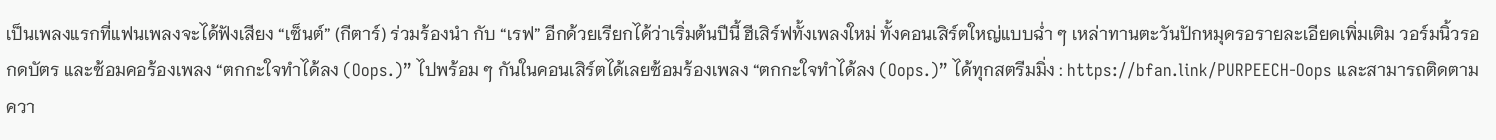เป็นเพลงแรกที่แฟนเพลงจะได้ฟังเสียง “เซ็นต์” (กีตาร์) ร่วมร้องนำ กับ “เรฟ” อีกด้วยเรียกได้ว่าเริ่มต้นปีนี้ ฮีเสิร์ฟทั้งเพลงใหม่ ทั้งคอนเสิร์ตใหญ่แบบฉ่ำ ๆ เหล่าทานตะวันปักหมุดรอรายละเอียดเพิ่มเติม วอร์มนิ้วรอกดบัตร และซ้อมคอร้องเพลง “ตกกะใจทำได้ลง (Oops.)” ไปพร้อม ๆ กันในคอนเสิร์ตได้เลยซ้อมร้องเพลง “ตกกะใจทำได้ลง (Oops.)” ได้ทุกสตรีมมิ่ง : https://bfan.link/PURPEECH-Oops และสามารถติดตามควา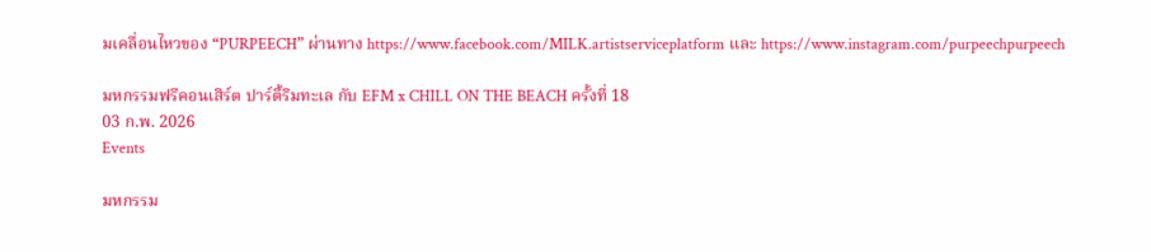มเคลื่อนไหวของ “PURPEECH” ผ่านทาง https://www.facebook.com/MILK.artistserviceplatform และ https://www.instagram.com/purpeechpurpeech

มหกรรมฟรีคอนเสิร์ต ปาร์ตี้ริมทะเล กับ EFM x CHILL ON THE BEACH ครั้งที่ 18
03 ก.พ. 2026
Events

มหกรรม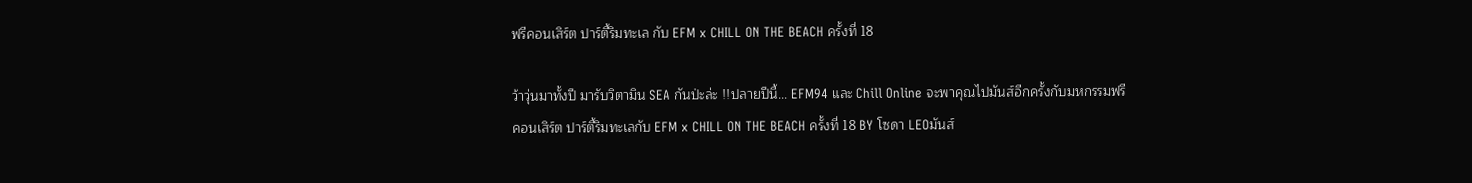ฟรีคอนเสิร์ต ปาร์ตี้ริมทะเล กับ EFM x CHILL ON THE BEACH ครั้งที่ 18

ว้าวุ่นมาทั้งปี มารับวิตามิน SEA กันป่ะล่ะ !!ปลายปีนี้... EFM94 และ Chill Online จะพาคุณไปมันส์อีกครั้งกับมหกรรมฟรีคอนเสิร์ต ปาร์ตี้ริมทะเลกับ EFM x CHILL ON THE BEACH ครั้งที่ 18 BY โซดา LEOมันส์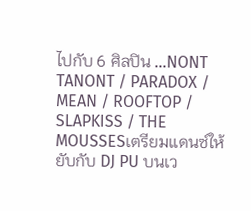ไปกับ 6 ศิลปิน ...NONT TANONT / PARADOX / MEAN / ROOFTOP / SLAPKISS / THE MOUSSESเตรียมแดนซ์ให้ยับกับ DJ PU บนเว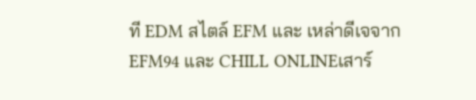ที EDM สไตล์ EFM และ เหล่าดีเจจาก EFM94 และ CHILL ONLINEเสาร์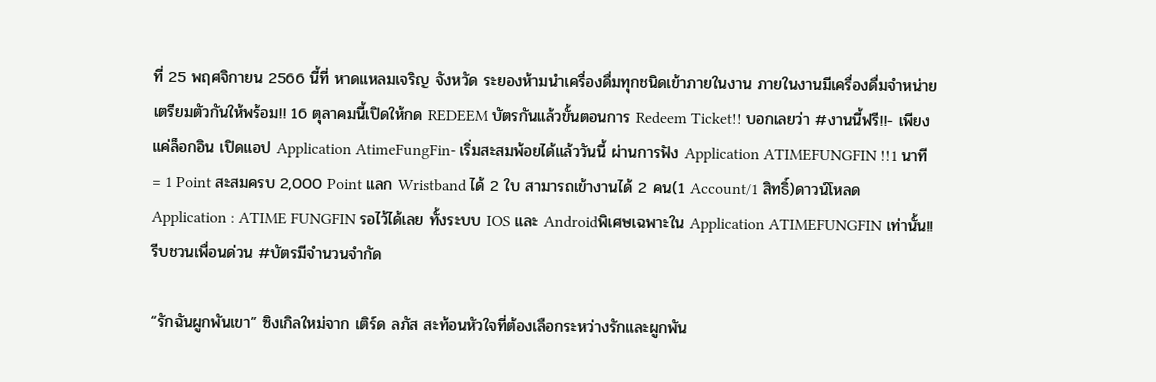ที่ 25 พฤศจิกายน 2566 นี้ที่ หาดแหลมเจริญ จังหวัด ระยองห้ามนำเครื่องดื่มทุกชนิดเข้าภายในงาน ภายในงานมีเครื่องดื่มจำหน่ายเตรียมตัวกันให้พร้อม!! 16 ตุลาคมนี้เปิดให้กด REDEEM บัตรกันแล้วขั้นตอนการ Redeem Ticket!! บอกเลยว่า #งานนี้ฟรี!!- เพียงแค่ล็อกอิน เปิดแอป Application AtimeFungFin- เริ่มสะสมพ้อยได้แล้ววันนี้ ผ่านการฟัง Application ATIMEFUNGFIN !!1 นาที = 1 Point สะสมครบ 2,000 Point แลก Wristband ได้ 2 ใบ สามารถเข้างานได้ 2 คน(1 Account/1 สิทธิ์)ดาวน์โหลด Application : ATIME FUNGFIN รอไว้ได้เลย ทั้งระบบ IOS และ Androidพิเศษเฉพาะใน Application ATIMEFUNGFIN เท่านั้น!! รีบชวนเพื่อนด่วน #บัตรมีจำนวนจำกัด

“รักฉันผูกพันเขา” ซิงเกิลใหม่จาก เติร์ด ลภัส สะท้อนหัวใจที่ต้องเลือกระหว่างรักและผูกพัน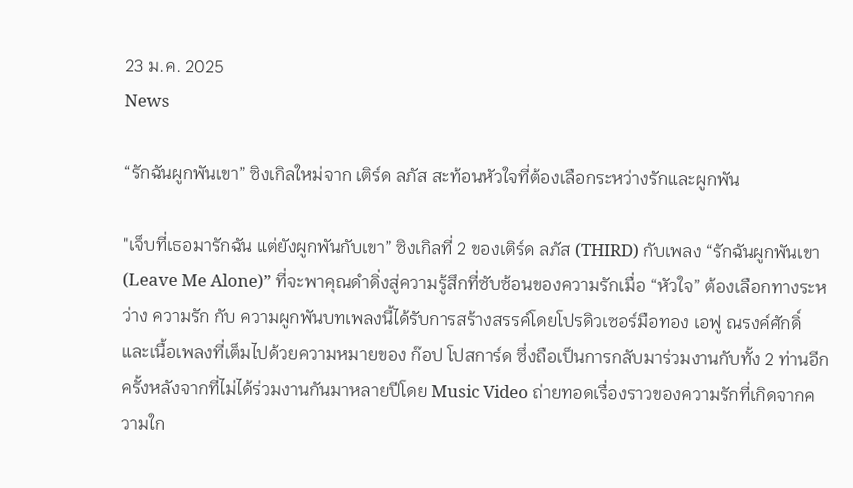23 ม.ค. 2025
News

“รักฉันผูกพันเขา” ซิงเกิลใหม่จาก เติร์ด ลภัส สะท้อนหัวใจที่ต้องเลือกระหว่างรักและผูกพัน

"เจ็บที่เธอมารักฉัน แต่ยังผูกพันกับเขา” ซิงเกิลที่ 2 ของเติร์ด ลภัส (THIRD) กับเพลง “รักฉันผูกพันเขา (Leave Me Alone)” ที่จะพาคุณดำดิ่งสู่ความรู้สึกที่ซับซ้อนของความรักเมื่อ “หัวใจ” ต้องเลือกทางระหว่าง ความรัก กับ ความผูกพันบทเพลงนี้ได้รับการสร้างสรรค์โดยโปรดิวเซอร์มือทอง เอฟู ณรงค์ศักดิ์ และเนื้อเพลงที่เต็มไปด้วยความหมายของ ก๊อป โปสการ์ด ซึ่งถือเป็นการกลับมาร่วมงานกับทั้ง 2 ท่านอีกครั้งหลังจากที่ไม่ได้ร่วมงานกันมาหลายปีโดย Music Video ถ่ายทอดเรื่องราวของความรักที่เกิดจากความใก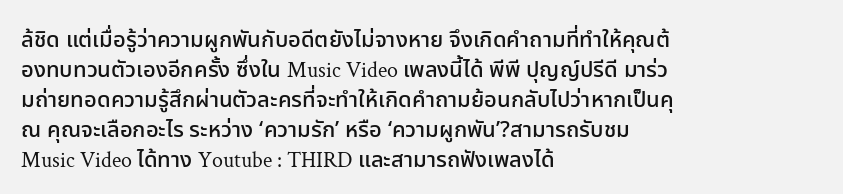ล้ชิด แต่เมื่อรู้ว่าความผูกพันกับอดีตยังไม่จางหาย จึงเกิดคำถามที่ทำให้คุณต้องทบทวนตัวเองอีกครั้ง ซึ่งใน Music Video เพลงนี้ได้ พีพี ปุญญ์ปรีดี มาร่วมถ่ายทอดความรู้สึกผ่านตัวละครที่จะทำให้เกิดคำถามย้อนกลับไปว่าหากเป็นคุณ คุณจะเลือกอะไร ระหว่าง ‘ความรัก’ หรือ ‘ความผูกพัน’?สามารถรับชม Music Video ได้ทาง Youtube : THIRD และสามารถฟังเพลงได้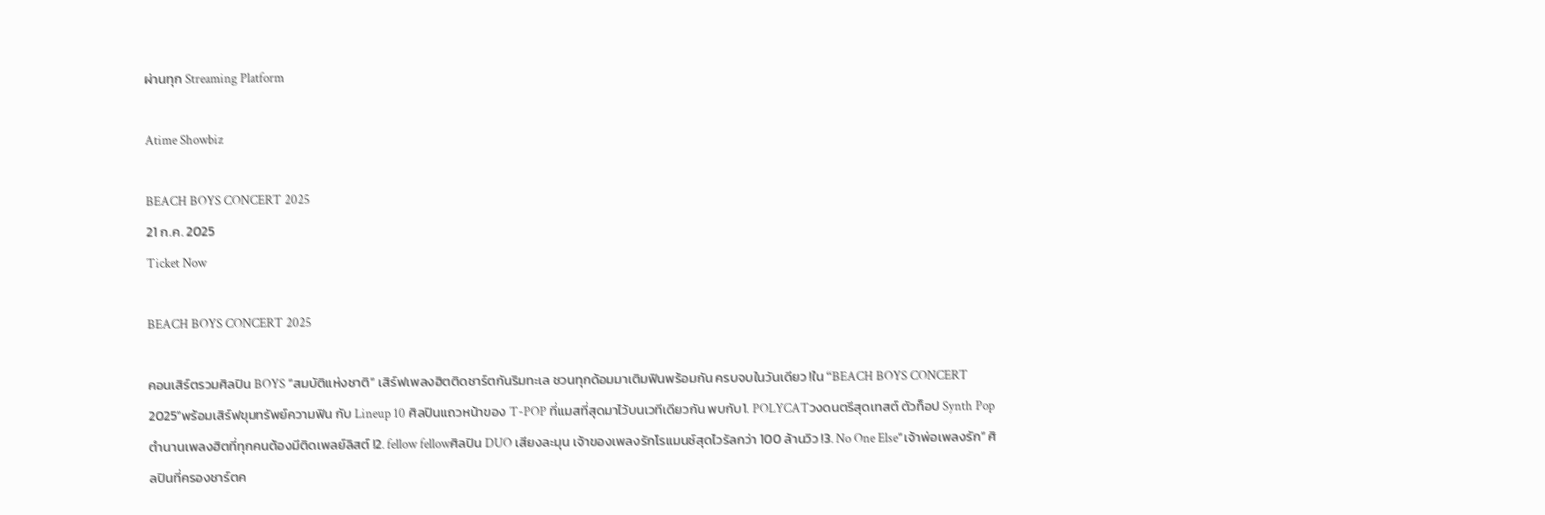ผ่านทุก Streaming Platform

Atime Showbiz

BEACH BOYS CONCERT 2025
21 ก.ค. 2025
Ticket Now

BEACH BOYS CONCERT 2025

คอนเสิร์ตรวมศิลปิน BOYS “สมบัติแห่งชาติ” เสิร์ฟเพลงฮิตติดชาร์ตกันริมทะเล ชวนทุกด้อมมาเติมฟินพร้อมกัน ครบจบในวันเดียว !ใน “BEACH BOYS CONCERT 2025”พร้อมเสิร์ฟขุมทรัพย์ความฟิน กับ Lineup 10 ศิลปินแถวหน้าของ T-POP ที่แมสที่สุดมาไว้บนเวทีเดียวกัน พบกับ1. POLYCATวงดนตรีสุดเทสต์ ตัวท็อป Synth Pop ตำนานเพลงฮิตที่ทุกคนต้องมีติดเพลย์ลิสต์ !2. fellow fellowศิลปิน DUO เสียงละมุน เจ้าของเพลงรักโรแมนซ์สุดไวรัลกว่า 100 ล้านวิว !3. No One Else“เจ้าพ่อเพลงรัก” ศิลปินที่ครองชาร์ตค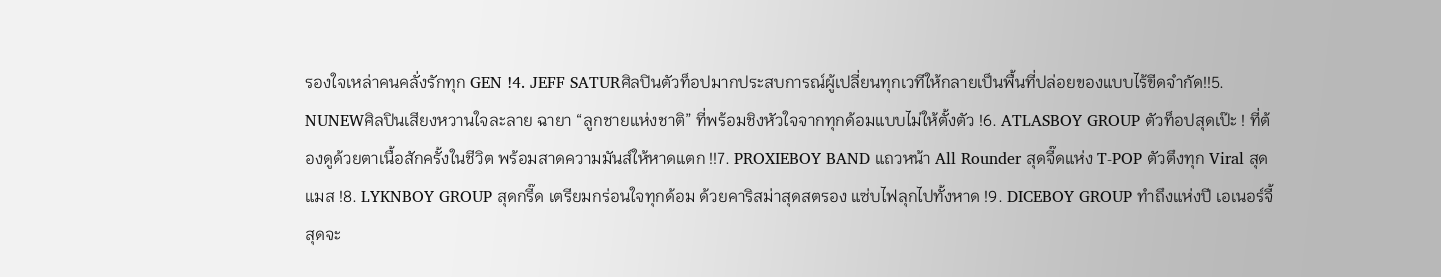รองใจเหล่าคนคลั่งรักทุก GEN !4. JEFF SATURศิลปินตัวท็อปมากประสบการณ์ผู้เปลี่ยนทุกเวทีให้กลายเป็นพื้นที่ปล่อยของแบบไร้ขีดจำกัด!!5. NUNEWศิลปินเสียงหวานใจละลาย ฉายา “ลูกชายแห่งชาติ” ที่พร้อมชิงหัวใจจากทุกด้อมแบบไม่ให้ตั้งตัว !6. ATLASBOY GROUP ตัวท็อปสุดเป๊ะ ! ที่ต้องดูด้วยตาเนื้อสักครั้งในชีวิต พร้อมสาดความมันส์ให้หาดแตก !!7. PROXIEBOY BAND แถวหน้า All Rounder สุดจี๊ดแห่ง T-POP ตัวตึงทุก Viral สุดแมส !8. LYKNBOY GROUP สุดกรี๊ด เตรียมกร่อนใจทุกด้อม ด้วยคาริสม่าสุดสตรอง แซ่บไฟลุกไปทั้งหาด !9. DICEBOY GROUP ทำถึงแห่งปี เอเนอร์จี้สุดจะ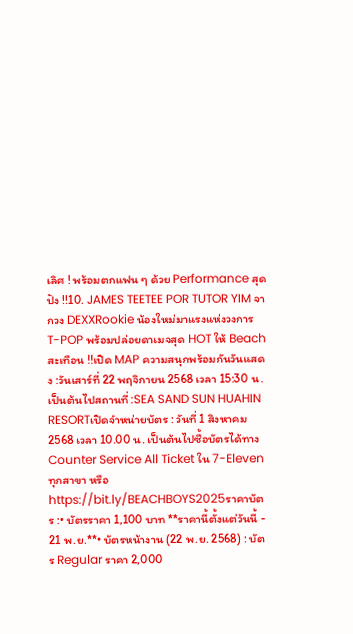เลิศ ! พร้อมตกแฟน ๆ ด้วย Performance สุดปัง !!10. JAMES TEETEE POR TUTOR YIM จากวง DEXXRookie น้องใหม่มาแรงแห่งวงการ T-POP พร้อมปล่อยดาเมจสุด HOT ให้ Beach สะเทือน !!เปิด MAP ความสนุกพร้อมกันวันแสดง :วันเสาร์ที่ 22 พฤจิกายน 2568 เวลา 15:30 น. เป็นต้นไปสถานที่ :SEA SAND SUN HUAHIN RESORTเปิดจำหน่ายบัตร : วันที่ 1 สิงหาคม 2568 เวลา 10.00 น. เป็นต้นไปซื้อบัตรได้ทาง Counter Service All Ticket ใน 7-Eleven ทุกสาขา หรือ https://bit.ly/BEACHBOYS2025ราคาบัตร :• บัตรราคา 1,100 บาท **ราคานี้ตั้งแต่วันนี้ - 21 พ.ย.**• บัตรหน้างาน (22 พ.ย. 2568) : บัตร Regular ราคา 2,000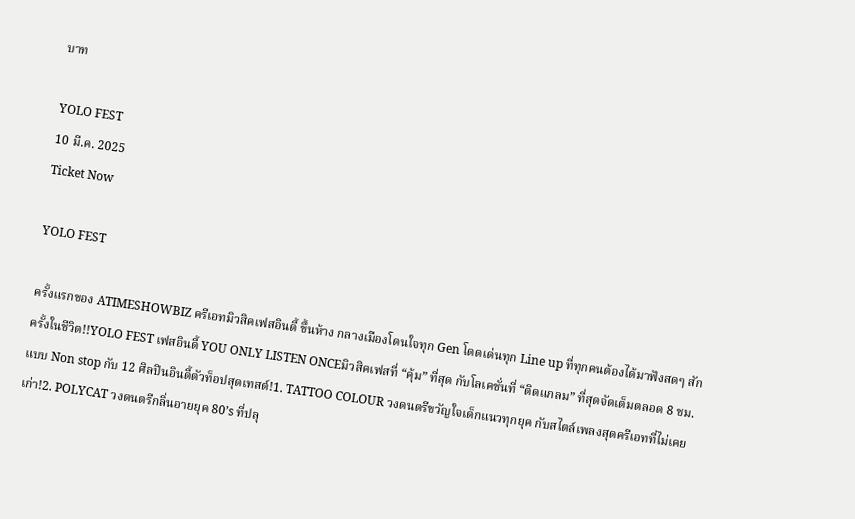บาท

YOLO FEST
10 มี.ค. 2025
Ticket Now

YOLO FEST

ครั้งแรกของ ATIMESHOWBIZ ครีเอทมิวสิคเฟสอินดี้ ขึ้นห้าง กลางเมืองโดนใจทุก Gen โดดเด่นทุก Line up ที่ทุกคนต้องได้มาฟังสดๆ สักครั้งในชีวิต!!YOLO FEST เฟสอินดี้ YOU ONLY LISTEN ONCEมิวสิคเฟสที่ “คุ้ม” ที่สุด กับโลเคชั่นที่ “ติดแกลม” ที่สุดจัดเต็มตลอด 8 ชม. แบบ Non stop กับ 12 ศิลปินอินดี้ตัวท็อปสุดเทสต์!1. TATTOO COLOUR วงดนตรีขวัญใจเด็กแนวทุกยุค กับสไตล์เพลงสุดครีเอทที่ไม่เคยเก่า!2. POLYCAT วงดนตรีกลิ่นอายยุค 80’s ที่ปลุ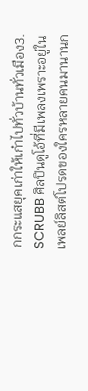กกระแสยุคเก่าให้เก๋าไปทั่วบ้านทั่วเมือง3. SCRUBB ศิลปินดูโอ้ที่มีเพลงเพราะอยู่ในเพลย์ลิสต์โปรดของใครหลายคนมานานก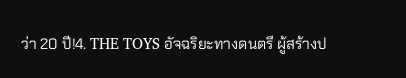ว่า 20 ปี!4. THE TOYS อัจฉริยะทางดนตรี ผู้สร้างป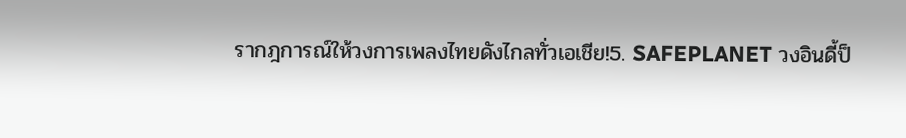รากฎการณ์ให้วงการเพลงไทยดังไกลทั่วเอเชีย!5. SAFEPLANET วงอินดี้ป็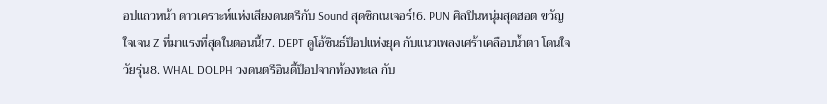อปแถวหน้า ดาวเคราะห์แห่งเสียงดนตรีกับ Sound สุดซิกเนเจอร์!6. PUN ศิลปินหนุ่มสุดฮอต ขวัญใจเจน Z ที่มาแรงที่สุดในตอนนี้!7. DEPT ดูโอ้ซินธ์ป็อปแห่งยุค กับแนวเพลงเศร้าเคลือบน้ำตา โดนใจวัยรุ่น8. WHAL DOLPH วงดนตรีอินดี้ป็อปจากท้องทะเล กับ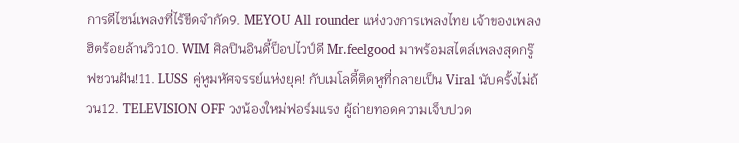การดีไซน์เพลงที่ไร้ขีดจำกัด9. MEYOU All rounder แห่งวงการเพลงไทย เจ้าของเพลงฮิตร้อยล้านวิว10. WIM ศิลปินอินดี้ป็อปไวป์ดี Mr.feelgood มาพร้อมสไตล์เพลงสุดกรู๊ฟชวนฝัน!11. LUSS คู่หูมหัศจรรย์แห่งยุค! กับเมโลดี้ติดหูที่กลายเป็น Viral นับครั้งไม่ถ้วน12. TELEVISION OFF วงน้องใหม่ฟอร์มแรง ผู้ถ่ายทอดความเจ็บปวด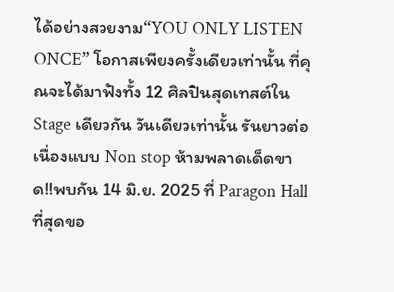ได้อย่างสวยงาม“YOU ONLY LISTEN ONCE” โอกาสเพียงครั้งเดียวเท่านั้น ที่คุณจะได้มาฟังทั้ง 12 ศิลปินสุดเทสต์ใน Stage เดียวกัน วันเดียวเท่านั้น รันยาวต่อเนื่องแบบ Non stop ห้ามพลาดเด็ดขาด!!พบกัน 14 มิ.ย. 2025 ที่ Paragon Hall ที่สุดขอ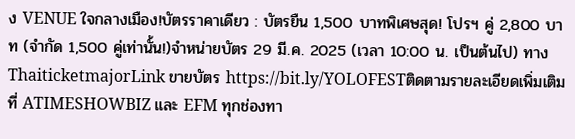ง VENUE ใจกลางเมือง!บัตรราคาเดียว : บัตรยืน 1,500 บาทพิเศษสุด! โปรฯ คู่ 2,800 บาท (จำกัด 1,500 คู่เท่านั้น!)จำหน่ายบัตร 29 มี.ค. 2025 (เวลา 10:00 น. เป็นต้นไป) ทาง ThaiticketmajorLink ขายบัตร https://bit.ly/YOLOFESTติดตามรายละเอียดเพิ่มเติมที่ ATIMESHOWBIZ และ EFM ทุกช่องทา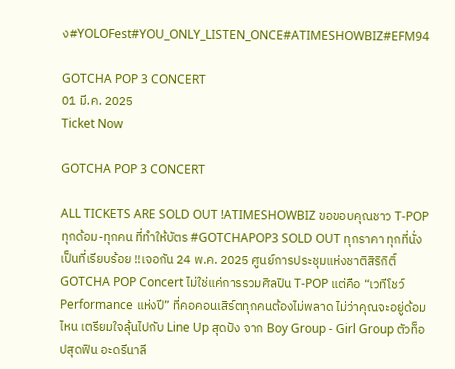ง#YOLOFest#YOU_ONLY_LISTEN_ONCE#ATIMESHOWBIZ#EFM94

GOTCHA POP 3 CONCERT
01 มี.ค. 2025
Ticket Now

GOTCHA POP 3 CONCERT

ALL TICKETS ARE SOLD OUT !ATIMESHOWBIZ ขอขอบคุณชาว T-POP ทุกด้อม-ทุกคน ที่ทำให้บัตร #GOTCHAPOP3 SOLD OUT ทุกราคา ทุกที่นั่งเป็นที่เรียบร้อย !!เจอกัน 24 พ.ค. 2025 ศูนย์การประชุมแห่งชาติสิริกิติ์GOTCHA POP Concert ไม่ใช่แค่การรวมศิลปิน T-POP แต่คือ “เวทีโชว์ Performance แห่งปี” ที่คอคอนเสิร์ตทุกคนต้องไม่พลาด ไม่ว่าคุณจะอยู่ด้อมไหน เตรียมใจลุ้นไปกับ Line Up สุดปัง จาก Boy Group - Girl Group ตัวท็อปสุดฟิน อะดรีนาลี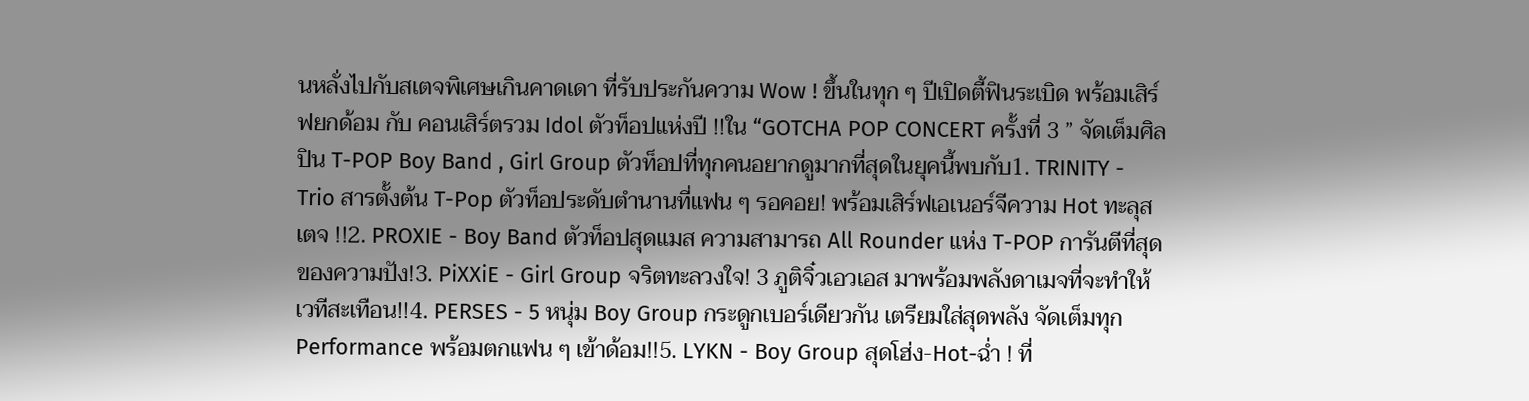นหลั่งไปกับสเตจพิเศษเกินคาดเดา ที่รับประกันความ Wow ! ขึ้นในทุก ๆ ปีเปิดตี้ฟินระเบิด พร้อมเสิร์ฟยกด้อม กับ คอนเสิร์ตรวม Idol ตัวท็อปแห่งปี !!ใน “GOTCHA POP CONCERT ครั้งที่ 3 ” จัดเต็มศิลปิน T-POP Boy Band , Girl Group ตัวท็อปที่ทุกคนอยากดูมากที่สุดในยุคนี้พบกับ1. TRINITY - Trio สารตั้งต้น T-Pop ตัวท็อประดับตำนานที่แฟน ๆ รอคอย! พร้อมเสิร์ฟเอเนอร์จีความ Hot ทะลุสเตจ !!2. PROXIE - Boy Band ตัวท็อปสุดแมส ความสามารถ All Rounder แห่ง T-POP การันตีที่สุดของความปัง!3. PiXXiE - Girl Group จริตทะลวงใจ! 3 ภูติจิ๋วเอวเอส มาพร้อมพลังดาเมจที่จะทำให้เวทีสะเทือน!!4. PERSES - 5 หนุ่ม Boy Group กระดูกเบอร์เดียวกัน เตรียมใส่สุดพลัง จัดเต็มทุก Performance พร้อมตกแฟน ๆ เข้าด้อม!!5. LYKN - Boy Group สุดโฮ่ง-Hot-ฉ่ำ ! ที่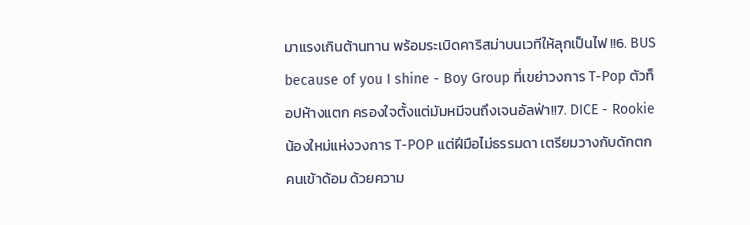มาแรงเกินต้านทาน พร้อมระเบิดคาริสม่าบนเวทีให้ลุกเป็นไฟ !!6. BUS because of you I shine - Boy Group ที่เขย่าวงการ T-Pop ตัวท็อปห้างแตก ครองใจตั้งแต่มัมหมีจนถึงเจนอัลฟ่า!!7. DICE - Rookie น้องใหม่แห่งวงการ T-POP แต่ฝีมือไม่ธรรมดา เตรียมวางกับดักตกคนเข้าด้อม ด้วยความ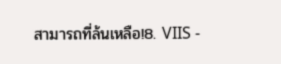สามารถที่ล้นเหลือ!8. VIIS -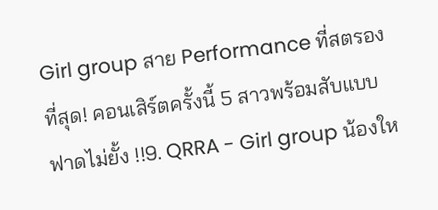Girl group สาย Performance ที่สตรองที่สุด! คอนเสิร์ตครั้งนี้ 5 สาวพร้อมสับแบบฟาดไม่ยั้ง !!9. QRRA - Girl group น้องให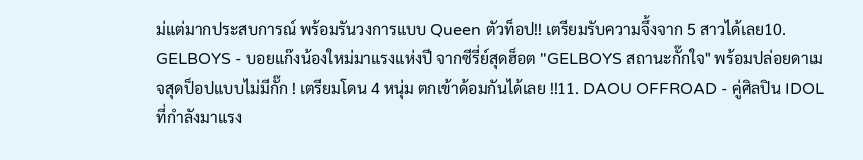ม่แต่มากประสบการณ์ พร้อมรันวงการแบบ Queen ตัวท็อป!! เตรียมรับความจึ้งจาก 5 สาวได้เลย10. GELBOYS - บอยแก๊งน้องใหม่มาแรงแห่งปี จากซีรี่ย์สุดฮ็อต "GELBOYS สถานะกั๊กใจ" พร้อมปล่อยดาเมจสุดป็อปแบบไม่มีกั๊ก ! เตรียมโดน 4 หนุ่ม ตกเข้าด้อมกันได้เลย !!11. DAOU OFFROAD - คู่ศิลปิน IDOL ที่กำลังมาแรง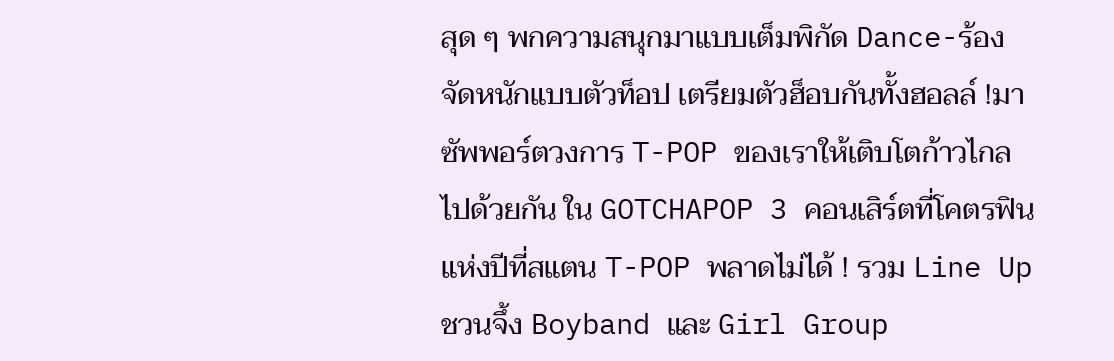สุด ๆ พกความสนุกมาแบบเต็มพิกัด Dance-ร้อง จัดหนักแบบตัวท็อป เตรียมตัวฮ็อบกันทั้งฮอลล์ !มาซัพพอร์ตวงการ T-POP ของเราให้เติบโตก้าวไกลไปด้วยกัน ใน GOTCHAPOP 3 คอนเสิร์ตที่โคตรฟินแห่งปีที่สแตน T-POP พลาดไม่ได้ ! รวม Line Up ชวนจึ้ง Boyband และ Girl Group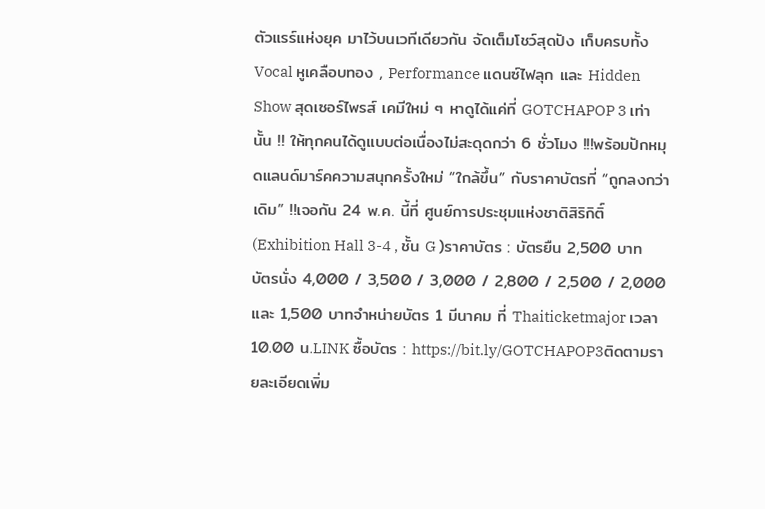ตัวแรร์แห่งยุค มาไว้บนเวทีเดียวกัน จัดเต็มโชว์สุดปัง เก็บครบทั้ง Vocal หูเคลือบทอง , Performance แดนซ์ไฟลุก และ Hidden Show สุดเซอร์ไพรส์ เคมีใหม่ ๆ หาดูได้แค่ที่ GOTCHAPOP 3 เท่านั้น !! ให้ทุกคนได้ดูแบบต่อเนื่องไม่สะดุดกว่า 6 ชั่วโมง !!!พร้อมปักหมุดแลนด์มาร์คความสนุกครั้งใหม่ “ใกล้ขึ้น” กับราคาบัตรที่ “ถูกลงกว่าเดิม” !!เจอกัน 24 พ.ค. นี้ที่ ศูนย์การประชุมแห่งชาติสิริกิติ์ (Exhibition Hall 3-4 , ชั้น G )ราคาบัตร : บัตรยืน 2,500 บาทบัตรนั่ง 4,000 / 3,500 / 3,000 / 2,800 / 2,500 / 2,000 และ 1,500 บาทจำหน่ายบัตร 1 มีนาคม ที่ Thaiticketmajor เวลา 10.00 น.LINK ซื้อบัตร : https://bit.ly/GOTCHAPOP3ติดตามรายละเอียดเพิ่ม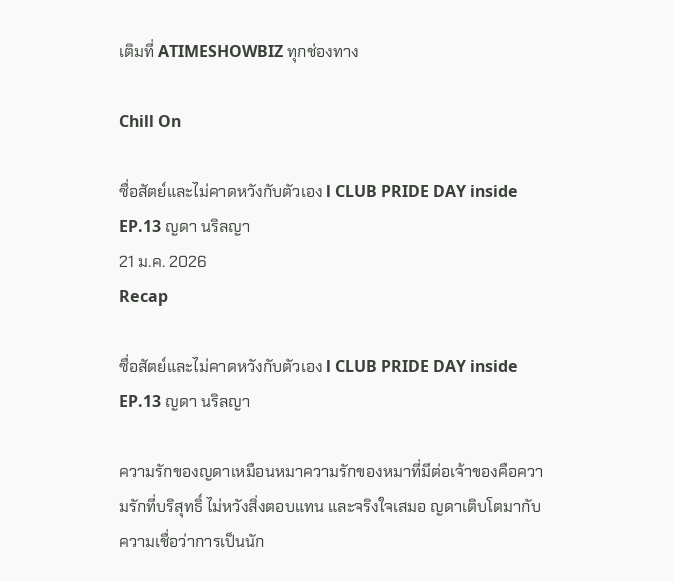เติมที่ ATIMESHOWBIZ ทุกช่องทาง

Chill On

ซื่อสัตย์และไม่คาดหวังกับตัวเอง l CLUB PRIDE DAY inside EP.13 ญดา นริลญา
21 ม.ค. 2026
Recap

ซื่อสัตย์และไม่คาดหวังกับตัวเอง l CLUB PRIDE DAY inside EP.13 ญดา นริลญา

ความรักของญดาเหมือนหมาความรักของหมาที่มีต่อเจ้าของคือความรักที่บริสุทธิ์ ไม่หวังสิ่งตอบแทน และจริงใจเสมอ ญดาเติบโตมากับความเชื่อว่าการเป็นนัก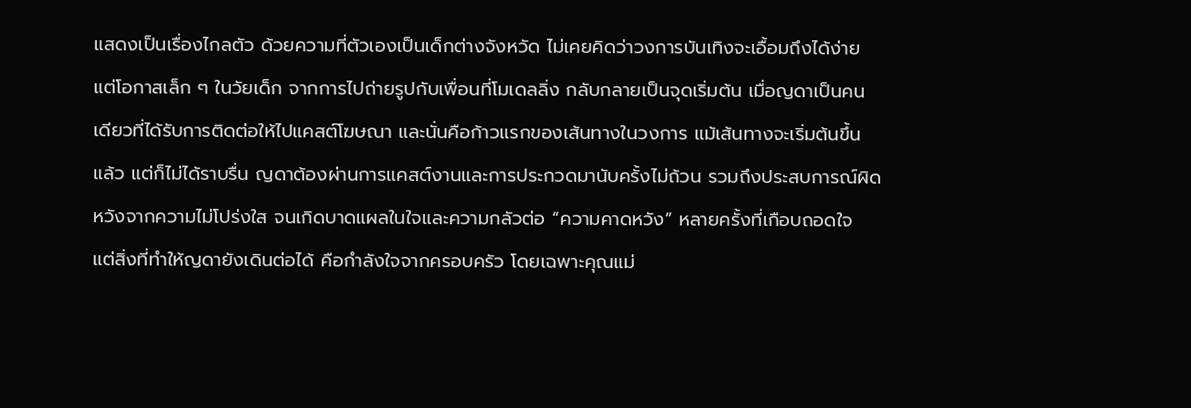แสดงเป็นเรื่องไกลตัว ด้วยความที่ตัวเองเป็นเด็กต่างจังหวัด ไม่เคยคิดว่าวงการบันเทิงจะเอื้อมถึงได้ง่าย แต่โอกาสเล็ก ๆ ในวัยเด็ก จากการไปถ่ายรูปกับเพื่อนที่โมเดลลิ่ง กลับกลายเป็นจุดเริ่มต้น เมื่อญดาเป็นคนเดียวที่ได้รับการติดต่อให้ไปแคสต์โฆษณา และนั่นคือก้าวแรกของเส้นทางในวงการ แม้เส้นทางจะเริ่มต้นขึ้นแล้ว แต่ก็ไม่ได้ราบรื่น ญดาต้องผ่านการแคสต์งานและการประกวดมานับครั้งไม่ถ้วน รวมถึงประสบการณ์ผิดหวังจากความไม่โปร่งใส จนเกิดบาดแผลในใจและความกลัวต่อ “ความคาดหวัง” หลายครั้งที่เกือบถอดใจ แต่สิ่งที่ทำให้ญดายังเดินต่อได้ คือกำลังใจจากครอบครัว โดยเฉพาะคุณแม่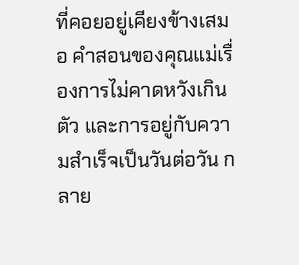ที่คอยอยู่เคียงข้างเสมอ คำสอนของคุณแม่เรื่องการไม่คาดหวังเกินตัว และการอยู่กับความสำเร็จเป็นวันต่อวัน กลาย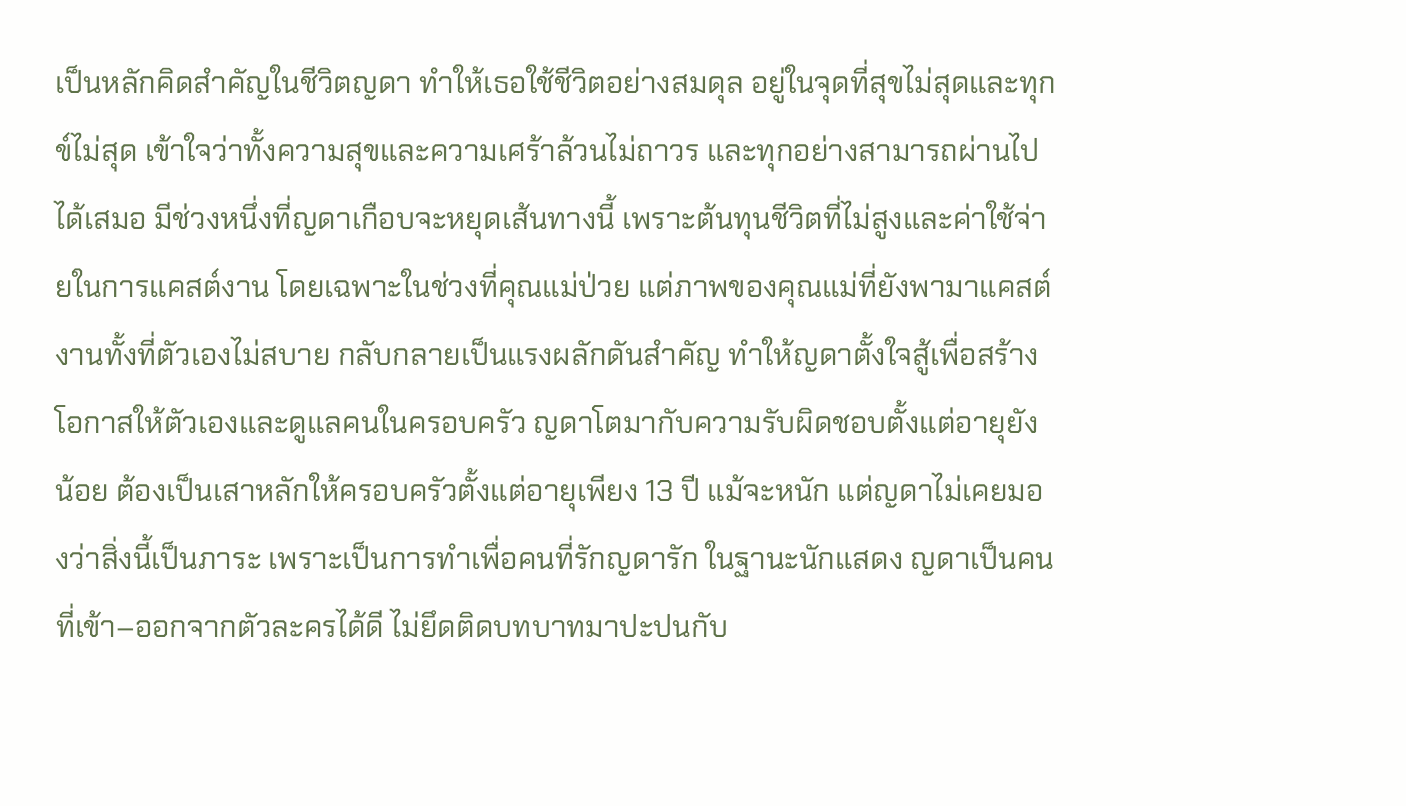เป็นหลักคิดสำคัญในชีวิตญดา ทำให้เธอใช้ชีวิตอย่างสมดุล อยู่ในจุดที่สุขไม่สุดและทุกข์ไม่สุด เข้าใจว่าทั้งความสุขและความเศร้าล้วนไม่ถาวร และทุกอย่างสามารถผ่านไปได้เสมอ มีช่วงหนึ่งที่ญดาเกือบจะหยุดเส้นทางนี้ เพราะต้นทุนชีวิตที่ไม่สูงและค่าใช้จ่ายในการแคสต์งาน โดยเฉพาะในช่วงที่คุณแม่ป่วย แต่ภาพของคุณแม่ที่ยังพามาแคสต์งานทั้งที่ตัวเองไม่สบาย กลับกลายเป็นแรงผลักดันสำคัญ ทำให้ญดาตั้งใจสู้เพื่อสร้างโอกาสให้ตัวเองและดูแลคนในครอบครัว ญดาโตมากับความรับผิดชอบตั้งแต่อายุยังน้อย ต้องเป็นเสาหลักให้ครอบครัวตั้งแต่อายุเพียง 13 ปี แม้จะหนัก แต่ญดาไม่เคยมองว่าสิ่งนี้เป็นภาระ เพราะเป็นการทำเพื่อคนที่รักญดารัก ในฐานะนักแสดง ญดาเป็นคนที่เข้า–ออกจากตัวละครได้ดี ไม่ยึดติดบทบาทมาปะปนกับ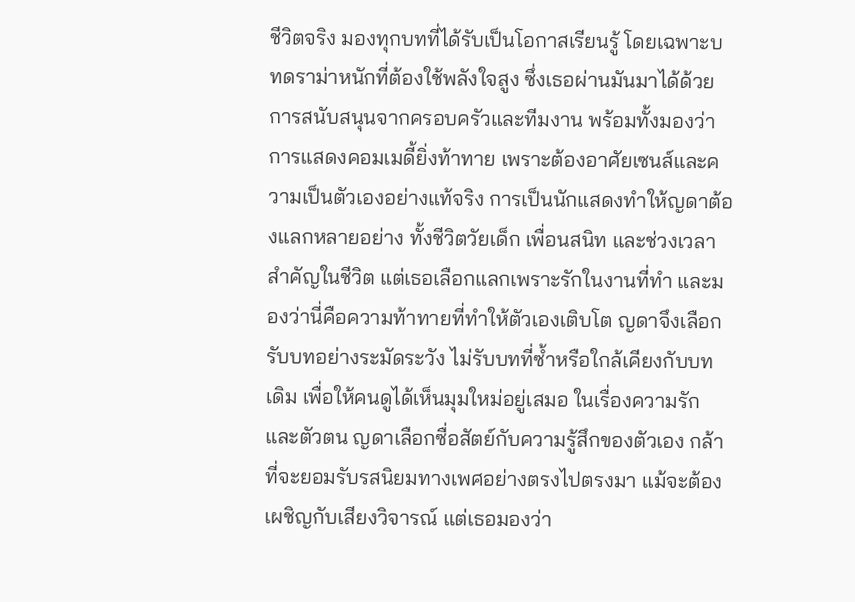ชีวิตจริง มองทุกบทที่ได้รับเป็นโอกาสเรียนรู้ โดยเฉพาะบทดราม่าหนักที่ต้องใช้พลังใจสูง ซึ่งเธอผ่านมันมาได้ด้วยการสนับสนุนจากครอบครัวและทีมงาน พร้อมทั้งมองว่าการแสดงคอมเมดี้ยิ่งท้าทาย เพราะต้องอาศัยเซนส์และความเป็นตัวเองอย่างแท้จริง การเป็นนักแสดงทำให้ญดาต้องแลกหลายอย่าง ทั้งชีวิตวัยเด็ก เพื่อนสนิท และช่วงเวลาสำคัญในชีวิต แต่เธอเลือกแลกเพราะรักในงานที่ทำ และมองว่านี่คือความท้าทายที่ทำให้ตัวเองเติบโต ญดาจึงเลือกรับบทอย่างระมัดระวัง ไม่รับบทที่ซ้ำหรือใกล้เคียงกับบทเดิม เพื่อให้คนดูได้เห็นมุมใหม่อยู่เสมอ ในเรื่องความรักและตัวตน ญดาเลือกซื่อสัตย์กับความรู้สึกของตัวเอง กล้าที่จะยอมรับรสนิยมทางเพศอย่างตรงไปตรงมา แม้จะต้องเผชิญกับเสียงวิจารณ์ แต่เธอมองว่า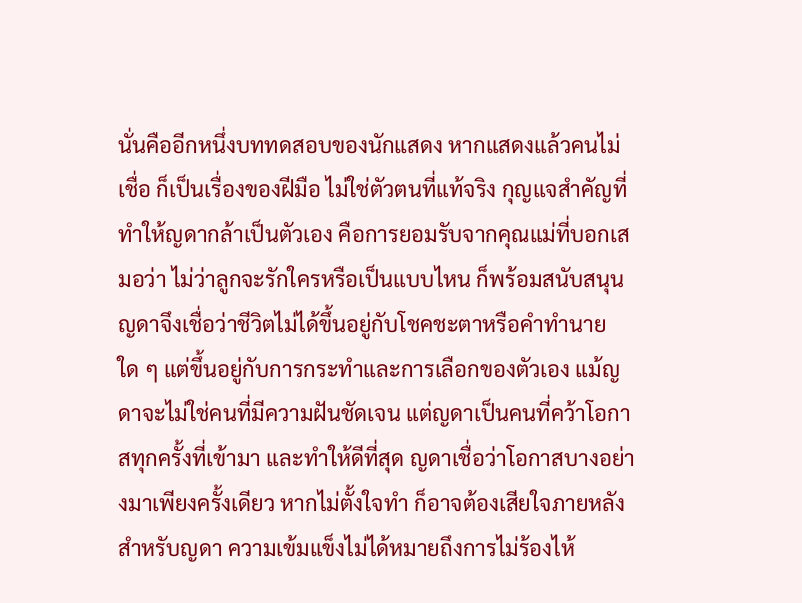นั่นคืออีกหนึ่งบททดสอบของนักแสดง หากแสดงแล้วคนไม่เชื่อ ก็เป็นเรื่องของฝีมือ ไม่ใช่ตัวตนที่แท้จริง กุญแจสำคัญที่ทำให้ญดากล้าเป็นตัวเอง คือการยอมรับจากคุณแม่ที่บอกเสมอว่า ไม่ว่าลูกจะรักใครหรือเป็นแบบไหน ก็พร้อมสนับสนุน ญดาจึงเชื่อว่าชีวิตไม่ได้ขึ้นอยู่กับโชคชะตาหรือคำทำนายใด ๆ แต่ขึ้นอยู่กับการกระทำและการเลือกของตัวเอง แม้ญดาจะไม่ใช่คนที่มีความฝันชัดเจน แต่ญดาเป็นคนที่คว้าโอกาสทุกครั้งที่เข้ามา และทำให้ดีที่สุด ญดาเชื่อว่าโอกาสบางอย่างมาเพียงครั้งเดียว หากไม่ตั้งใจทำ ก็อาจต้องเสียใจภายหลัง สำหรับญดา ความเข้มแข็งไม่ได้หมายถึงการไม่ร้องไห้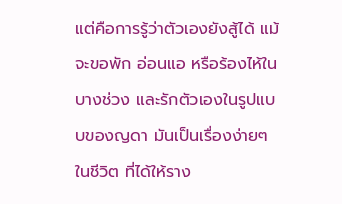แต่คือการรู้ว่าตัวเองยังสู้ได้ แม้จะขอพัก อ่อนแอ หรือร้องไห้ในบางช่วง และรักตัวเองในรูปแบบของญดา มันเป็นเรื่องง่ายๆในชีวิต ที่ได้ให้ราง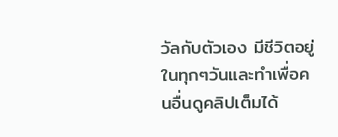วัลกับตัวเอง มีชีวิตอยู่ในทุกๆวันและทำเพื่อคนอื่นดูคลิปเต็มได้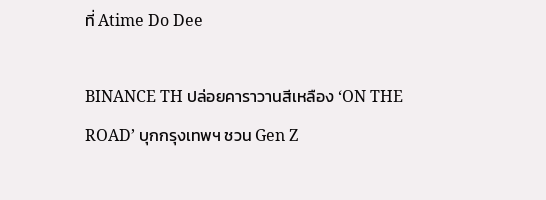ที่ Atime Do Dee

BINANCE TH ปล่อยคาราวานสีเหลือง ‘ON THE ROAD’ บุกกรุงเทพฯ ชวน Gen Z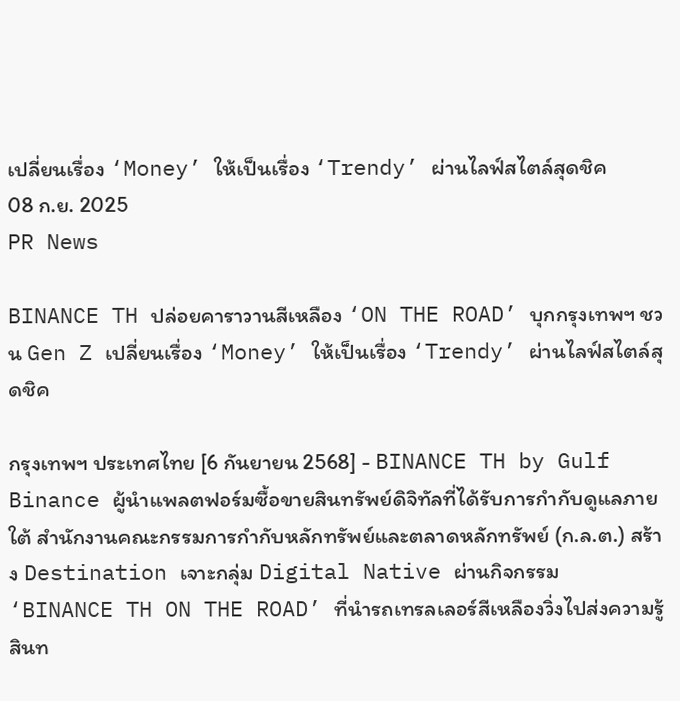เปลี่ยนเรื่อง ‘Money’ ให้เป็นเรื่อง ‘Trendy’ ผ่านไลฟ์สไตล์สุดชิค
08 ก.ย. 2025
PR News

BINANCE TH ปล่อยคาราวานสีเหลือง ‘ON THE ROAD’ บุกกรุงเทพฯ ชวน Gen Z เปลี่ยนเรื่อง ‘Money’ ให้เป็นเรื่อง ‘Trendy’ ผ่านไลฟ์สไตล์สุดชิค

กรุงเทพฯ ประเทศไทย [6 กันยายน 2568] - BINANCE TH by Gulf Binance ผู้นำแพลตฟอร์มซื้อขายสินทรัพย์ดิจิทัลที่ได้รับการกำกับดูแลภายใต้ สำนักงานคณะกรรมการกำกับหลักทรัพย์และตลาดหลักทรัพย์ (ก.ล.ต.) สร้าง Destination เจาะกลุ่ม Digital Native ผ่านกิจกรรม ‘BINANCE TH ON THE ROAD’ ที่นำรถเทรลเลอร์สีเหลืองวิ่งไปส่งความรู้สินท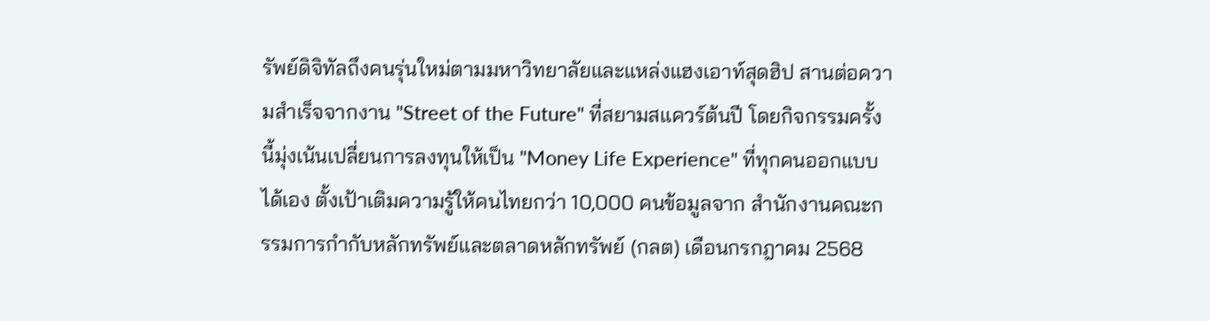รัพย์ดิจิทัลถึงคนรุ่นใหม่ตามมหาวิทยาลัยและแหล่งแฮงเอาท์สุดฮิป สานต่อความสำเร็จจากงาน "Street of the Future" ที่สยามสแควร์ต้นปี โดยกิจกรรมครั้งนี้มุ่งเน้นเปลี่ยนการลงทุนให้เป็น "Money Life Experience" ที่ทุกคนออกแบบได้เอง ตั้งเป้าเติมความรู้ให้คนไทยกว่า 10,000 คนข้อมูลจาก สำนักงานคณะกรรมการกำกับหลักทรัพย์และตลาดหลักทรัพย์ (กลต) เดือนกรกฎาคม 2568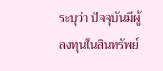ระบุว่า ปัจจุบันมีผู้ลงทุนในสินทรัพย์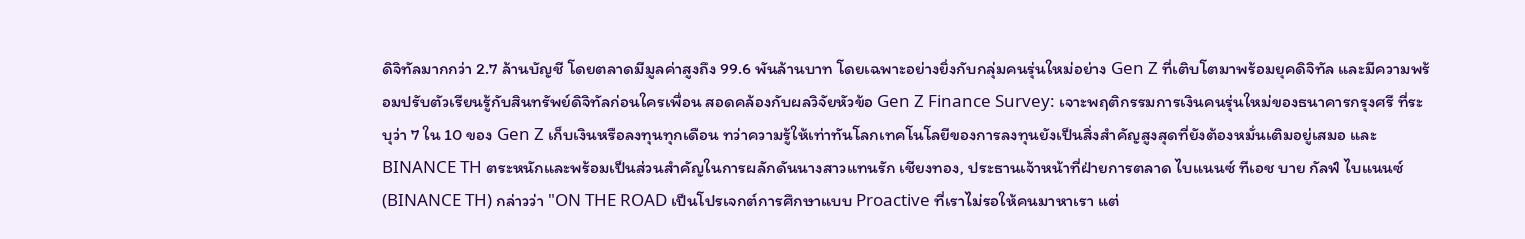ดิจิทัลมากกว่า 2.7 ล้านบัญชี โดยตลาดมีมูลค่าสูงถึง 99.6 พันล้านบาท โดยเฉพาะอย่างยิ่งกับกลุ่มคนรุ่นใหม่อย่าง Gen Z ที่เติบโตมาพร้อมยุคดิจิทัล และมีความพร้อมปรับตัวเรียนรู้กับสินทรัพย์ดิจิทัลก่อนใครเพื่อน สอดคล้องกับผลวิจัยหัวข้อ Gen Z Finance Survey: เจาะพฤติกรรมการเงินคนรุ่นใหม่ของธนาคารกรุงศรี ที่ระบุว่า 7 ใน 10 ของ Gen Z เก็บเงินหรือลงทุนทุกเดือน ทว่าความรู้ให้เท่าทันโลกเทคโนโลยีของการลงทุนยังเป็นสิ่งสำคัญสูงสุดที่ยังต้องหมั่นเติมอยู่เสมอ และ BINANCE TH ตระหนักและพร้อมเป็นส่วนสำคัญในการผลักดันนางสาวแทนรัก เชียงทอง, ประธานเจ้าหน้าที่ฝ่ายการตลาด ไบแนนซ์ ทีเอช บาย กัลฟ์ ไบแนนซ์ (BINANCE TH) กล่าวว่า "ON THE ROAD เป็นโปรเจกต์การศึกษาแบบ Proactive ที่เราไม่รอให้คนมาหาเรา แต่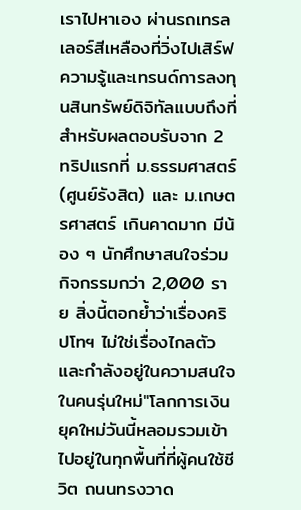เราไปหาเอง ผ่านรถเทรลเลอร์สีเหลืองที่วิ่งไปเสิร์ฟความรู้และเทรนด์การลงทุนสินทรัพย์ดิจิทัลแบบถึงที่ สำหรับผลตอบรับจาก 2 ทริปแรกที่ ม.ธรรมศาสตร์ (ศูนย์รังสิต) และ ม.เกษตรศาสตร์ เกินคาดมาก มีน้อง ๆ นักศึกษาสนใจร่วมกิจกรรมกว่า 2,000 ราย สิ่งนี้ตอกย้ำว่าเรื่องคริปโทฯ ไม่ใช่เรื่องไกลตัว และกำลังอยู่ในความสนใจในคนรุ่นใหม่"โลกการเงินยุคใหม่วันนี้หลอมรวมเข้าไปอยู่ในทุกพื้นที่ที่ผู้คนใช้ชีวิต ถนนทรงวาด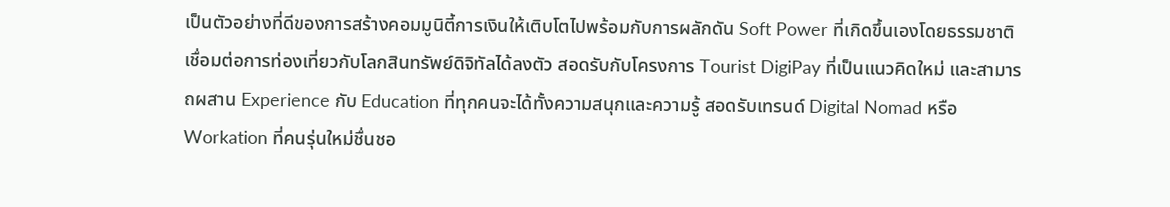เป็นตัวอย่างที่ดีของการสร้างคอมมูนิตี้การเงินให้เติบโตไปพร้อมกับการผลักดัน Soft Power ที่เกิดขึ้นเองโดยธรรมชาติ เชื่อมต่อการท่องเที่ยวกับโลกสินทรัพย์ดิจิทัลได้ลงตัว สอดรับกับโครงการ Tourist DigiPay ที่เป็นแนวคิดใหม่ และสามารถผสาน Experience กับ Education ที่ทุกคนจะได้ทั้งความสนุกและความรู้ สอดรับเทรนด์ Digital Nomad หรือ Workation ที่คนรุ่นใหม่ชื่นชอ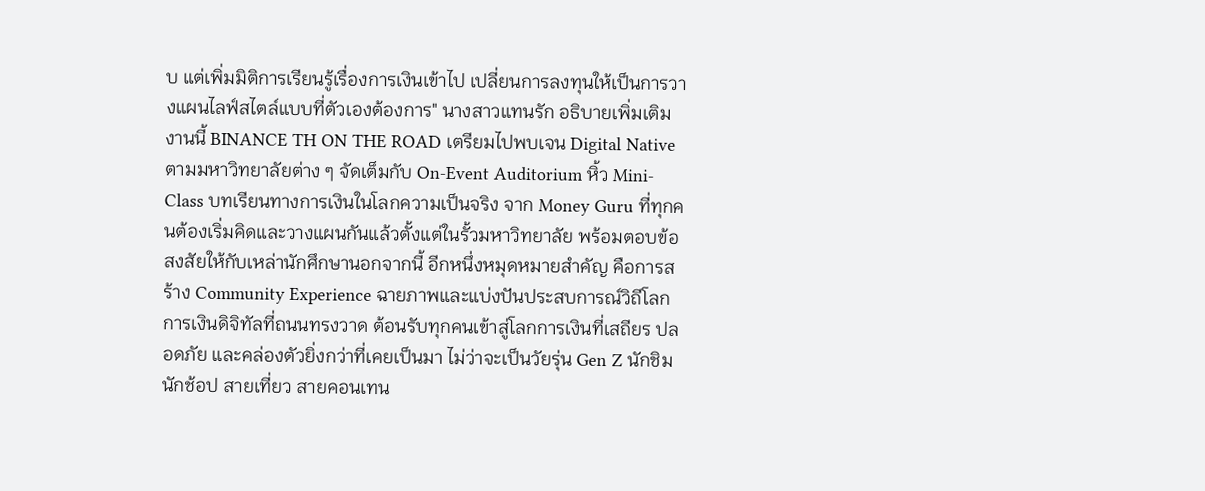บ แต่เพิ่มมิติการเรียนรู้เรื่องการเงินเข้าไป เปลี่ยนการลงทุนให้เป็นการวางแผนไลฟ์สไตล์แบบที่ตัวเองต้องการ" นางสาวแทนรัก อธิบายเพิ่มเติมงานนี้ BINANCE TH ON THE ROAD เตรียมไปพบเจน Digital Native ตามมหาวิทยาลัยต่าง ๆ จัดเต็มกับ On-Event Auditorium หิ้ว Mini-Class บทเรียนทางการเงินในโลกความเป็นจริง จาก Money Guru ที่ทุกคนต้องเริ่มคิดและวางแผนกันแล้วตั้งแต่ในรั้วมหาวิทยาลัย พร้อมตอบข้อสงสัยให้กับเหล่านักศึกษานอกจากนี้ อีกหนึ่งหมุดหมายสำคัญ คือการสร้าง Community Experience ฉายภาพและแบ่งปันประสบการณ์วิถีโลกการเงินดิจิทัลที่ถนนทรงวาด ต้อนรับทุกคนเข้าสู่โลกการเงินที่เสถียร ปลอดภัย และคล่องตัวยิ่งกว่าที่เคยเป็นมา ไม่ว่าจะเป็นวัยรุ่น Gen Z นักชิม นักช้อป สายเที่ยว สายคอนเทน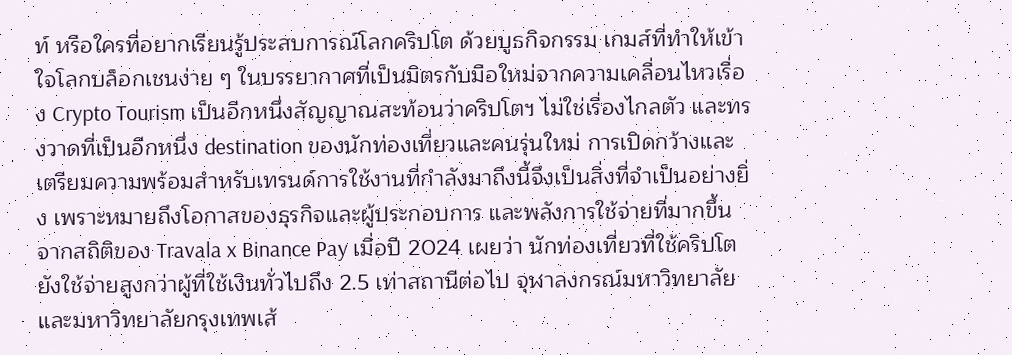ท์ หรือใครที่อยากเรียนรู้ประสบการณ์โลกคริปโต ด้วยบูธกิจกรรม เกมส์ที่ทำให้เข้าใจโลกบล็อกเชนง่าย ๆ ในบรรยากาศที่เป็นมิตรกับมือใหม่จากความเคลื่อนไหวเรื่อง Crypto Tourism เป็นอีกหนึ่งสัญญาณสะท้อนว่าคริปโตฯ ไม่ใช่เรื่องไกลตัว และทรงวาดที่เป็นอีกหนึ่ง destination ของนักท่องเที่ยวและคนรุ่นใหม่ การเปิดกว้างและเตรียมความพร้อมสำหรับเทรนด์การใช้งานที่กำลังมาถึงนี้จึงเป็นสิ่งที่จำเป็นอย่างยิ่ง เพราะหมายถึงโอกาสของธุรกิจและผู้ประกอบการ และพลังการใช้จ่ายที่มากขึ้น จากสถิติของ Travala x Binance Pay เมื่อปี 2024 เผยว่า นักท่องเที่ยวที่ใช้คริปโตยังใช้จ่ายสูงกว่าผู้ที่ใช้เงินทั่วไปถึง 2.5 เท่าสถานีต่อไป จุฬาลงกรณ์มหาวิทยาลัยและมหาวิทยาลัยกรุงเทพเส้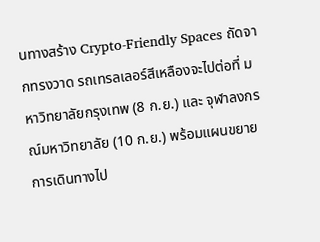นทางสร้าง Crypto-Friendly Spaces ถัดจากทรงวาด รถเทรลเลอร์สีเหลืองจะไปต่อที่ มหาวิทยาลัยกรุงเทพ (8 ก.ย.) และ จุฬาลงกรณ์มหาวิทยาลัย (10 ก.ย.) พร้อมแผนขยายการเดินทางไป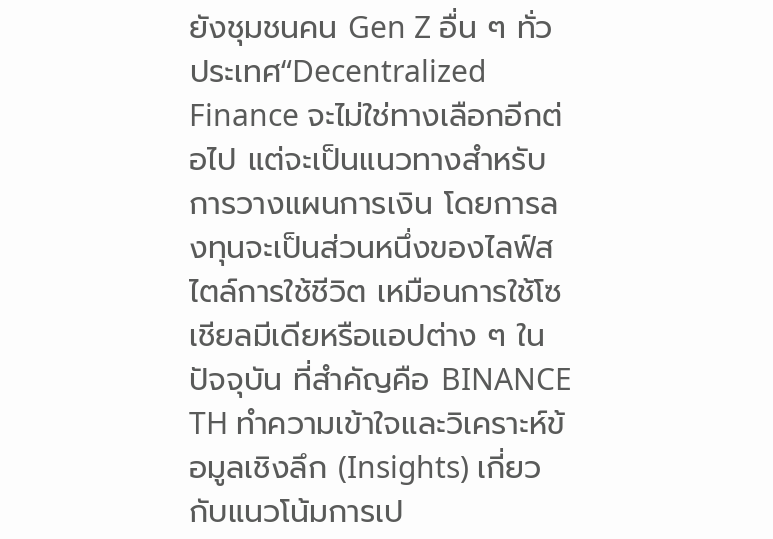ยังชุมชนคน Gen Z อื่น ๆ ทั่วประเทศ“Decentralized Finance จะไม่ใช่ทางเลือกอีกต่อไป แต่จะเป็นแนวทางสำหรับการวางแผนการเงิน โดยการลงทุนจะเป็นส่วนหนึ่งของไลฟ์สไตล์การใช้ชีวิต เหมือนการใช้โซเชียลมีเดียหรือแอปต่าง ๆ ในปัจจุบัน ที่สำคัญคือ BINANCE TH ทำความเข้าใจและวิเคราะห์ข้อมูลเชิงลึก (Insights) เกี่ยวกับแนวโน้มการเป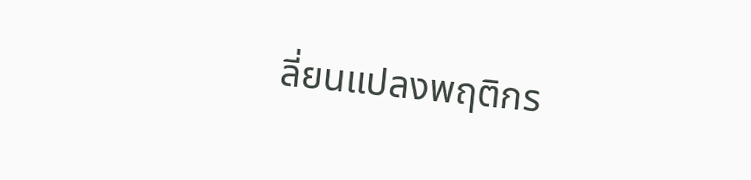ลี่ยนแปลงพฤติกร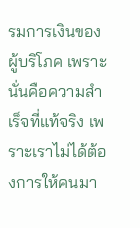รมการเงินของผู้บริโภค เพราะนั่นคือความสำเร็จที่แท้จริง เพราะเราไม่ได้ต้องการให้คนมา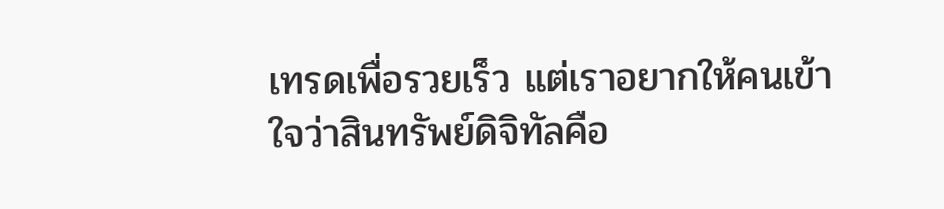เทรดเพื่อรวยเร็ว แต่เราอยากให้คนเข้าใจว่าสินทรัพย์ดิจิทัลคือ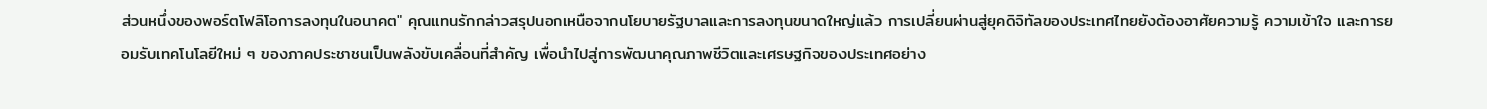ส่วนหนึ่งของพอร์ตโฟลิโอการลงทุนในอนาคต" คุณแทนรักกล่าวสรุปนอกเหนือจากนโยบายรัฐบาลและการลงทุนขนาดใหญ่แล้ว การเปลี่ยนผ่านสู่ยุคดิจิทัลของประเทศไทยยังต้องอาศัยความรู้ ความเข้าใจ และการยอมรับเทคโนโลยีใหม่ ๆ ของภาคประชาชนเป็นพลังขับเคลื่อนที่สำคัญ เพื่อนำไปสู่การพัฒนาคุณภาพชีวิตและเศรษฐกิจของประเทศอย่าง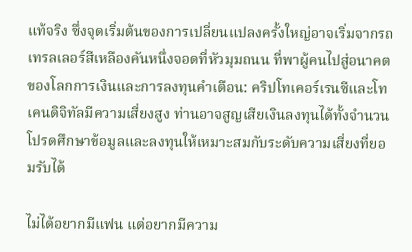แท้จริง ซึ่งจุดเริ่มต้นของการเปลี่ยนแปลงครั้งใหญ่อาจเริ่มจากรถเทรลเลอร์สีเหลืองคันหนึ่งจอดที่หัวมุมถนน ที่พาผู้คนไปสู่อนาคตของโลกการเงินและการลงทุนคำเตือน: คริปโทเคอร์เรนซีและโทเคนดิจิทัลมีความเสี่ยงสูง ท่านอาจสูญเสียเงินลงทุนได้ทั้งจำนวน โปรดศึกษาข้อมูลและลงทุนให้เหมาะสมกับระดับความเสี่ยงที่ยอมรับได้

ไม่ได้อยากมีแฟน แต่อยากมีความ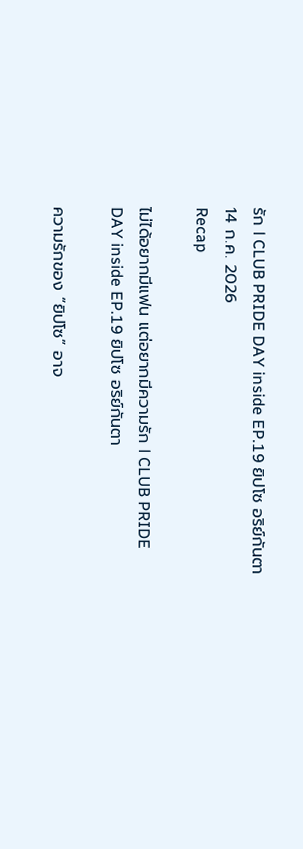รัก l CLUB PRIDE DAY inside EP.19 ยิปโซ อริย์กันตา
14 ก.ค. 2026
Recap

ไม่ได้อยากมีแฟน แต่อยากมีความรัก l CLUB PRIDE DAY inside EP.19 ยิปโซ อริย์กันตา

ความรักของ “ยิปโซ” อาจ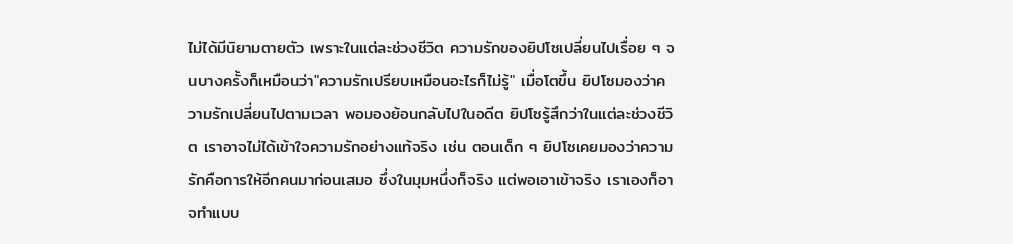ไม่ได้มีนิยามตายตัว เพราะในแต่ละช่วงชีวิต ความรักของยิปโซเปลี่ยนไปเรื่อย ๆ จนบางครั้งก็เหมือนว่า"ความรักเปรียบเหมือนอะไรก็ไม่รู้" เมื่อโตขึ้น ยิปโซมองว่าความรักเปลี่ยนไปตามเวลา พอมองย้อนกลับไปในอดีต ยิปโซรู้สึกว่าในแต่ละช่วงชีวิต เราอาจไม่ได้เข้าใจความรักอย่างแท้จริง เช่น ตอนเด็ก ๆ ยิปโซเคยมองว่าความรักคือการให้อีกคนมาก่อนเสมอ ซึ่งในมุมหนึ่งก็จริง แต่พอเอาเข้าจริง เราเองก็อาจทำแบบ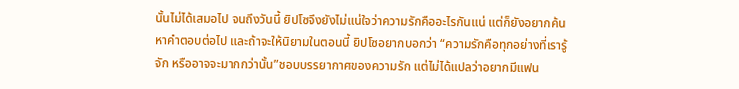นั้นไม่ได้เสมอไป จนถึงวันนี้ ยิปโซจึงยังไม่แน่ใจว่าความรักคืออะไรกันแน่ แต่ก็ยังอยากค้นหาคำตอบต่อไป และถ้าจะให้นิยามในตอนนี้ ยิปโซอยากบอกว่า “ความรักคือทุกอย่างที่เรารู้จัก หรืออาจจะมากกว่านั้น”ชอบบรรยากาศของความรัก แต่ไม่ได้แปลว่าอยากมีแฟน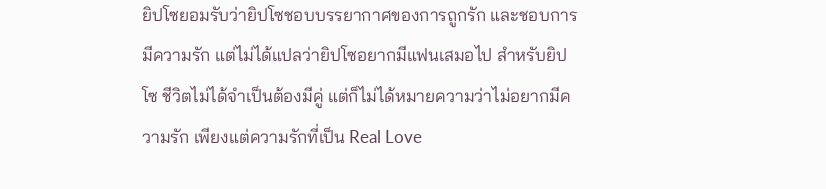ยิปโซยอมรับว่ายิปโซชอบบรรยากาศของการถูกรัก และชอบการมีความรัก แต่ไม่ได้แปลว่ายิปโซอยากมีแฟนเสมอไป สำหรับยิปโซ ชีวิตไม่ได้จำเป็นต้องมีคู่ แต่ก็ไม่ได้หมายความว่าไม่อยากมีความรัก เพียงแต่ความรักที่เป็น Real Love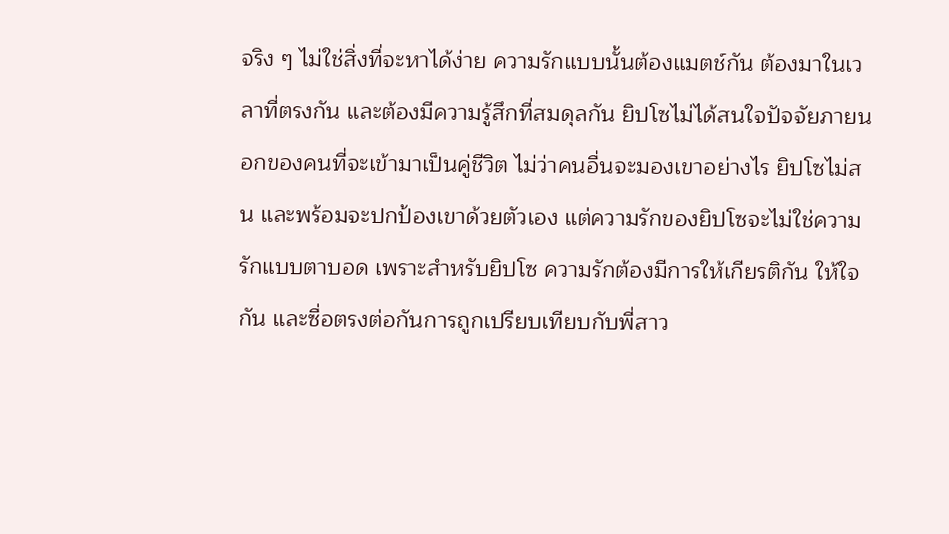จริง ๆ ไม่ใช่สิ่งที่จะหาได้ง่าย ความรักแบบนั้นต้องแมตช์กัน ต้องมาในเวลาที่ตรงกัน และต้องมีความรู้สึกที่สมดุลกัน ยิปโซไม่ได้สนใจปัจจัยภายนอกของคนที่จะเข้ามาเป็นคู่ชีวิต ไม่ว่าคนอื่นจะมองเขาอย่างไร ยิปโซไม่สน และพร้อมจะปกป้องเขาด้วยตัวเอง แต่ความรักของยิปโซจะไม่ใช่ความรักแบบตาบอด เพราะสำหรับยิปโซ ความรักต้องมีการให้เกียรติกัน ให้ใจกัน และซื่อตรงต่อกันการถูกเปรียบเทียบกับพี่สาว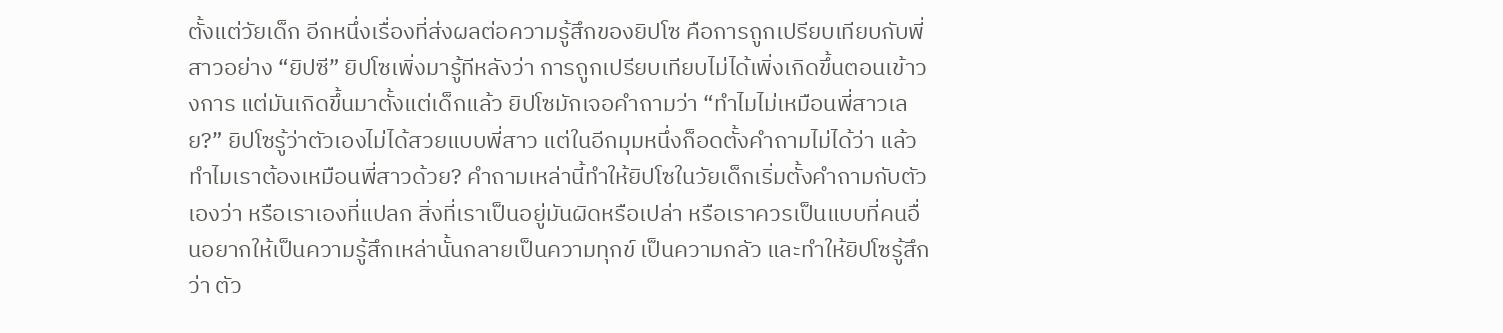ตั้งแต่วัยเด็ก อีกหนึ่งเรื่องที่ส่งผลต่อความรู้สึกของยิปโซ คือการถูกเปรียบเทียบกับพี่สาวอย่าง “ยิปซี” ยิปโซเพิ่งมารู้ทีหลังว่า การถูกเปรียบเทียบไม่ได้เพิ่งเกิดขึ้นตอนเข้าวงการ แต่มันเกิดขึ้นมาตั้งแต่เด็กแล้ว ยิปโซมักเจอคำถามว่า “ทำไมไม่เหมือนพี่สาวเลย?” ยิปโซรู้ว่าตัวเองไม่ได้สวยแบบพี่สาว แต่ในอีกมุมหนึ่งก็อดตั้งคำถามไม่ได้ว่า แล้วทำไมเราต้องเหมือนพี่สาวด้วย? คำถามเหล่านี้ทำให้ยิปโซในวัยเด็กเริ่มตั้งคำถามกับตัวเองว่า หรือเราเองที่แปลก สิ่งที่เราเป็นอยู่มันผิดหรือเปล่า หรือเราควรเป็นแบบที่คนอื่นอยากให้เป็นความรู้สึกเหล่านั้นกลายเป็นความทุกข์ เป็นความกลัว และทำให้ยิปโซรู้สึกว่า ตัว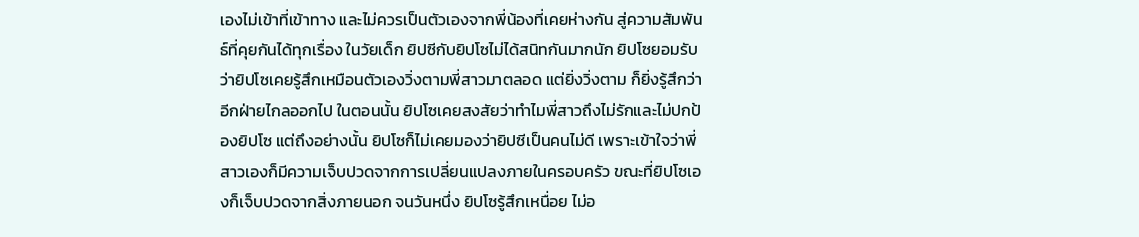เองไม่เข้าที่เข้าทาง และไม่ควรเป็นตัวเองจากพี่น้องที่เคยห่างกัน สู่ความสัมพันธ์ที่คุยกันได้ทุกเรื่อง ในวัยเด็ก ยิปซีกับยิปโซไม่ได้สนิทกันมากนัก ยิปโซยอมรับว่ายิปโซเคยรู้สึกเหมือนตัวเองวิ่งตามพี่สาวมาตลอด แต่ยิ่งวิ่งตาม ก็ยิ่งรู้สึกว่าอีกฝ่ายไกลออกไป ในตอนนั้น ยิปโซเคยสงสัยว่าทำไมพี่สาวถึงไม่รักและไม่ปกป้องยิปโซ แต่ถึงอย่างนั้น ยิปโซก็ไม่เคยมองว่ายิปซีเป็นคนไม่ดี เพราะเข้าใจว่าพี่สาวเองก็มีความเจ็บปวดจากการเปลี่ยนแปลงภายในครอบครัว ขณะที่ยิปโซเองก็เจ็บปวดจากสิ่งภายนอก จนวันหนึ่ง ยิปโซรู้สึกเหนื่อย ไม่อ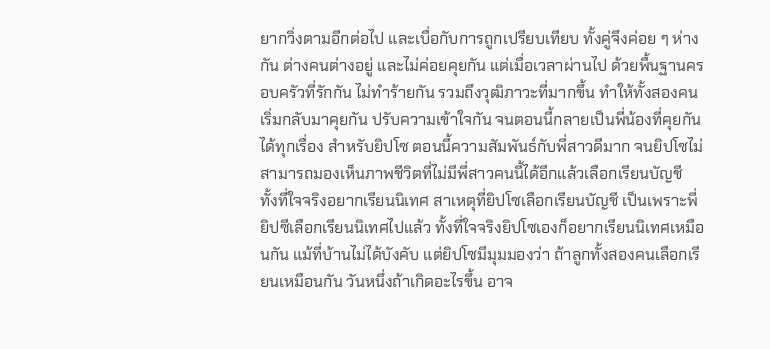ยากวิ่งตามอีกต่อไป และเบื่อกับการถูกเปรียบเทียบ ทั้งคู่จึงค่อย ๆ ห่างกัน ต่างคนต่างอยู่ และไม่ค่อยคุยกัน แต่เมื่อเวลาผ่านไป ด้วยพื้นฐานครอบครัวที่รักกัน ไม่ทำร้ายกัน รวมถึงวุฒิภาวะที่มากขึ้น ทำให้ทั้งสองคนเริ่มกลับมาคุยกัน ปรับความเข้าใจกัน จนตอนนี้กลายเป็นพี่น้องที่คุยกันได้ทุกเรื่อง สำหรับยิปโซ ตอนนี้ความสัมพันธ์กับพี่สาวดีมาก จนยิปโซไม่สามารถมองเห็นภาพชีวิตที่ไม่มีพี่สาวคนนี้ได้อีกแล้วเลือกเรียนบัญชี ทั้งที่ใจจริงอยากเรียนนิเทศ สาเหตุที่ยิปโซเลือกเรียนบัญชี เป็นเพราะพี่ยิปซีเลือกเรียนนิเทศไปแล้ว ทั้งที่ใจจริงยิปโซเองก็อยากเรียนนิเทศเหมือนกัน แม้ที่บ้านไม่ได้บังคับ แต่ยิปโซมีมุมมองว่า ถ้าลูกทั้งสองคนเลือกเรียนเหมือนกัน วันหนึ่งถ้าเกิดอะไรขึ้น อาจ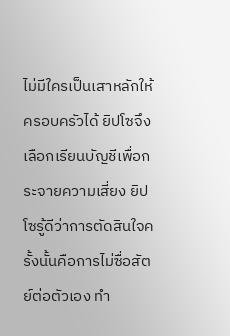ไม่มีใครเป็นเสาหลักให้ครอบครัวได้ ยิปโซจึงเลือกเรียนบัญชีเพื่อกระจายความเสี่ยง ยิปโซรู้ดีว่าการตัดสินใจครั้งนั้นคือการไม่ซื่อสัตย์ต่อตัวเอง ทำ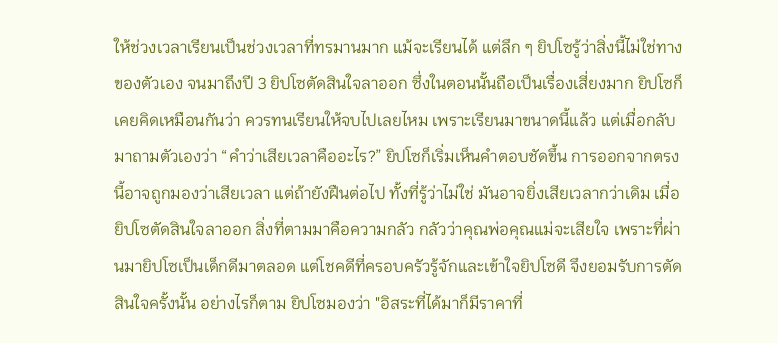ให้ช่วงเวลาเรียนเป็นช่วงเวลาที่ทรมานมาก แม้จะเรียนได้ แต่ลึก ๆ ยิปโซรู้ว่าสิ่งนี้ไม่ใช่ทางของตัวเอง จนมาถึงปี 3 ยิปโซตัดสินใจลาออก ซึ่งในตอนนั้นถือเป็นเรื่องเสี่ยงมาก ยิปโซก็เคยคิดเหมือนกันว่า ควรทนเรียนให้จบไปเลยไหม เพราะเรียนมาขนาดนี้แล้ว แต่เมื่อกลับมาถามตัวเองว่า “คำว่าเสียเวลาคืออะไร?” ยิปโซก็เริ่มเห็นคำตอบชัดขึ้น การออกจากตรงนี้อาจถูกมองว่าเสียเวลา แต่ถ้ายังฝืนต่อไป ทั้งที่รู้ว่าไม่ใช่ มันอาจยิ่งเสียเวลากว่าเดิม เมื่อยิปโซตัดสินใจลาออก สิ่งที่ตามมาคือความกลัว กลัวว่าคุณพ่อคุณแม่จะเสียใจ เพราะที่ผ่านมายิปโซเป็นเด็กดีมาตลอด แต่โชคดีที่ครอบครัวรู้จักและเข้าใจยิปโซดี จึงยอมรับการตัดสินใจครั้งนั้น อย่างไรก็ตาม ยิปโซมองว่า "อิสระที่ได้มาก็มีราคาที่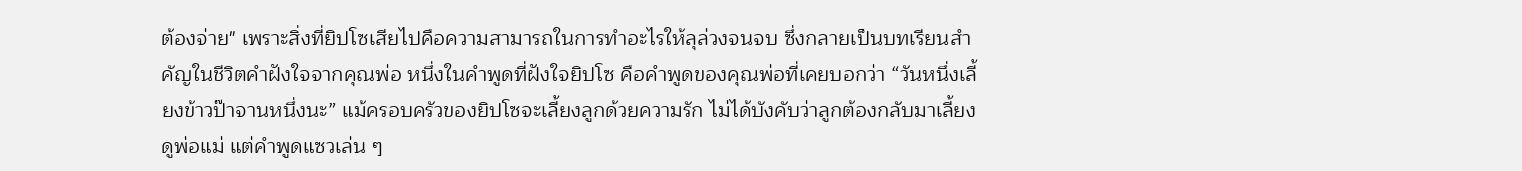ต้องจ่าย" เพราะสิ่งที่ยิปโซเสียไปคือความสามารถในการทำอะไรให้ลุล่วงจนจบ ซึ่งกลายเป็นบทเรียนสำคัญในชีวิตคำฝังใจจากคุณพ่อ หนึ่งในคำพูดที่ฝังใจยิปโซ คือคำพูดของคุณพ่อที่เคยบอกว่า “วันหนึ่งเลี้ยงข้าวป๊าจานหนึ่งนะ” แม้ครอบครัวของยิปโซจะเลี้ยงลูกด้วยความรัก ไม่ได้บังคับว่าลูกต้องกลับมาเลี้ยงดูพ่อแม่ แต่คำพูดแซวเล่น ๆ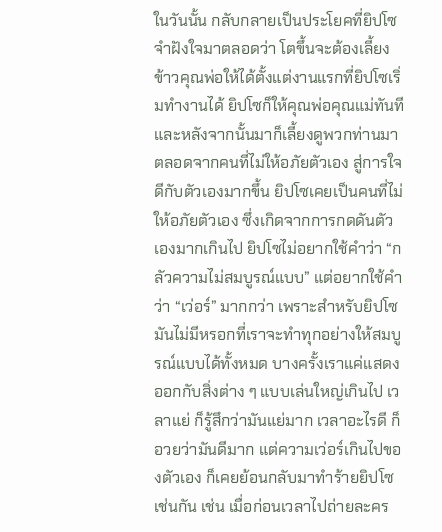ในวันนั้น กลับกลายเป็นประโยคที่ยิปโซจำฝังใจมาตลอดว่า โตขึ้นจะต้องเลี้ยงข้าวคุณพ่อให้ได้ตั้งแต่งานแรกที่ยิปโซเริ่มทำงานได้ ยิปโซก็ให้คุณพ่อคุณแม่ทันที และหลังจากนั้นมาก็เลี้ยงดูพวกท่านมาตลอดจากคนที่ไม่ให้อภัยตัวเอง สู่การใจดีกับตัวเองมากขึ้น ยิปโซเคยเป็นคนที่ไม่ให้อภัยตัวเอง ซึ่งเกิดจากการกดดันตัวเองมากเกินไป ยิปโซไม่อยากใช้คำว่า “กลัวความไม่สมบูรณ์แบบ” แต่อยากใช้คำว่า “เว่อร์” มากกว่า เพราะสำหรับยิปโซ มันไม่มีหรอกที่เราจะทำทุกอย่างให้สมบูรณ์แบบได้ทั้งหมด บางครั้งเราแค่แสดงออกกับสิ่งต่าง ๆ แบบเล่นใหญ่เกินไป เวลาแย่ ก็รู้สึกว่ามันแย่มาก เวลาอะไรดี ก็อวยว่ามันดีมาก แต่ความเว่อร์เกินไปของตัวเอง ก็เคยย้อนกลับมาทำร้ายยิปโซเช่นกัน เช่น เมื่อก่อนเวลาไปถ่ายละคร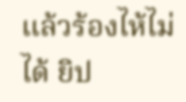แล้วร้องไห้ไม่ได้ ยิป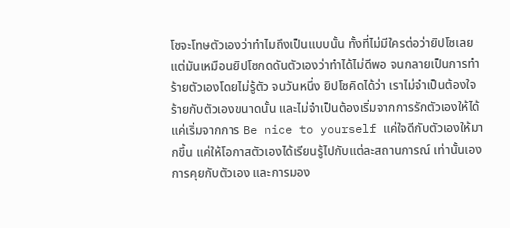โซจะโทษตัวเองว่าทำไมถึงเป็นแบบนั้น ทั้งที่ไม่มีใครต่อว่ายิปโซเลย แต่มันเหมือนยิปโซกดดันตัวเองว่าทำได้ไม่ดีพอ จนกลายเป็นการทำร้ายตัวเองโดยไม่รู้ตัว จนวันหนึ่ง ยิปโซคิดได้ว่า เราไม่จำเป็นต้องใจร้ายกับตัวเองขนาดนั้น และไม่จำเป็นต้องเริ่มจากการรักตัวเองให้ได้ แค่เริ่มจากการ Be nice to yourself แค่ใจดีกับตัวเองให้มากขึ้น แค่ให้โอกาสตัวเองได้เรียนรู้ไปกับแต่ละสถานการณ์ เท่านั้นเองการคุยกับตัวเอง และการมอง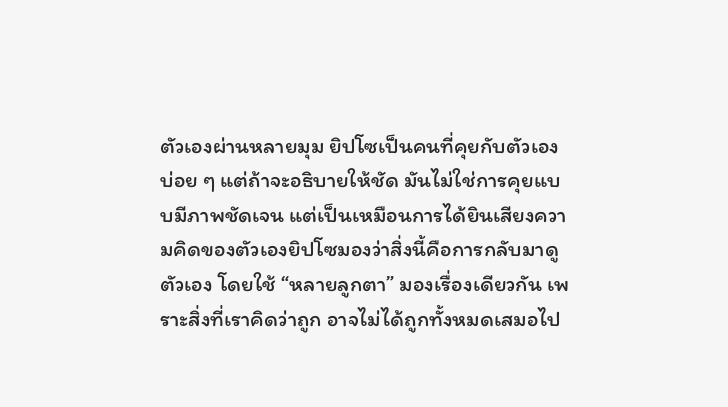ตัวเองผ่านหลายมุม ยิปโซเป็นคนที่คุยกับตัวเองบ่อย ๆ แต่ถ้าจะอธิบายให้ชัด มันไม่ใช่การคุยแบบมีภาพชัดเจน แต่เป็นเหมือนการได้ยินเสียงความคิดของตัวเองยิปโซมองว่าสิ่งนี้คือการกลับมาดูตัวเอง โดยใช้ “หลายลูกตา” มองเรื่องเดียวกัน เพราะสิ่งที่เราคิดว่าถูก อาจไม่ได้ถูกทั้งหมดเสมอไป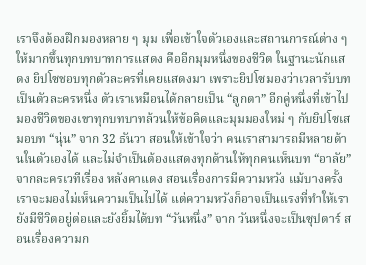เราจึงต้องฝึกมองหลาย ๆ มุม เพื่อเข้าใจตัวเองและสถานการณ์ต่าง ๆ ให้มากขึ้นทุกบทบาทการแสดง คืออีกมุมหนึ่งของชีวิต ในฐานะนักแสดง ยิปโซชอบทุกตัวละครที่เคยแสดงมา เพราะยิปโซมองว่าเวลารับบทเป็นตัวละครหนึ่ง ตัวเราเหมือนได้กลายเป็น “ลูกตา” อีกคู่หนึ่งที่เข้าไปมองชีวิตของเขาทุกบทบาทล้วนให้ข้อคิดและมุมมองใหม่ ๆ กับยิปโซเสมอบท “นุ่น” จาก 32 ธันวา สอนให้เข้าใจว่า คนเราสามารถมีหลายด้านในตัวเองได้ และไม่จำเป็นต้องแสดงทุกด้านให้ทุกคนเห็นบท “อาลัย” จากละครเวทีเรื่อง หลังคาแดง สอนเรื่องการมีความหวัง แม้บางครั้งเราจะมองไม่เห็นความเป็นไปได้ แต่ความหวังก็อาจเป็นแรงที่ทำให้เรายังมีชีวิตอยู่ต่อและยังยิ้มได้บท “วันหนึ่ง” จาก วันหนึ่งจะเป็นซุปตาร์ สอนเรื่องความก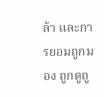ล้า และการยอมถูกมอง ถูกดูถู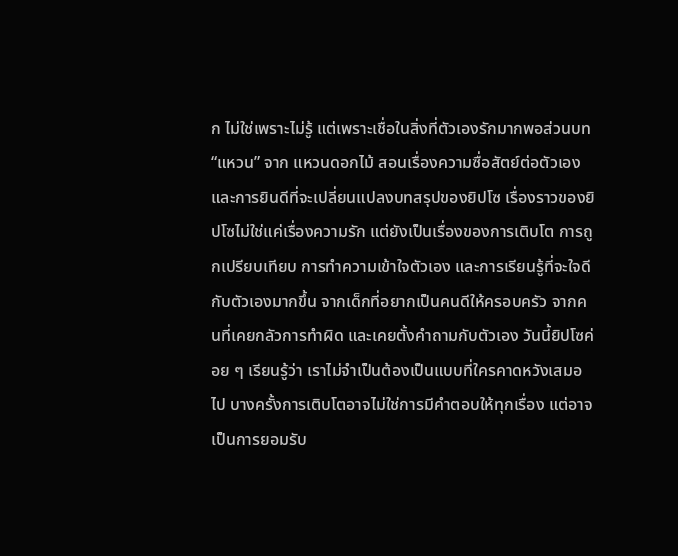ก ไม่ใช่เพราะไม่รู้ แต่เพราะเชื่อในสิ่งที่ตัวเองรักมากพอส่วนบท “แหวน” จาก แหวนดอกไม้ สอนเรื่องความซื่อสัตย์ต่อตัวเอง และการยินดีที่จะเปลี่ยนแปลงบทสรุปของยิปโซ เรื่องราวของยิปโซไม่ใช่แค่เรื่องความรัก แต่ยังเป็นเรื่องของการเติบโต การถูกเปรียบเทียบ การทำความเข้าใจตัวเอง และการเรียนรู้ที่จะใจดีกับตัวเองมากขึ้น จากเด็กที่อยากเป็นคนดีให้ครอบครัว จากคนที่เคยกลัวการทำผิด และเคยตั้งคำถามกับตัวเอง วันนี้ยิปโซค่อย ๆ เรียนรู้ว่า เราไม่จำเป็นต้องเป็นแบบที่ใครคาดหวังเสมอไป บางครั้งการเติบโตอาจไม่ใช่การมีคำตอบให้ทุกเรื่อง แต่อาจเป็นการยอมรับ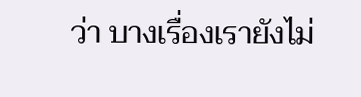ว่า บางเรื่องเรายังไม่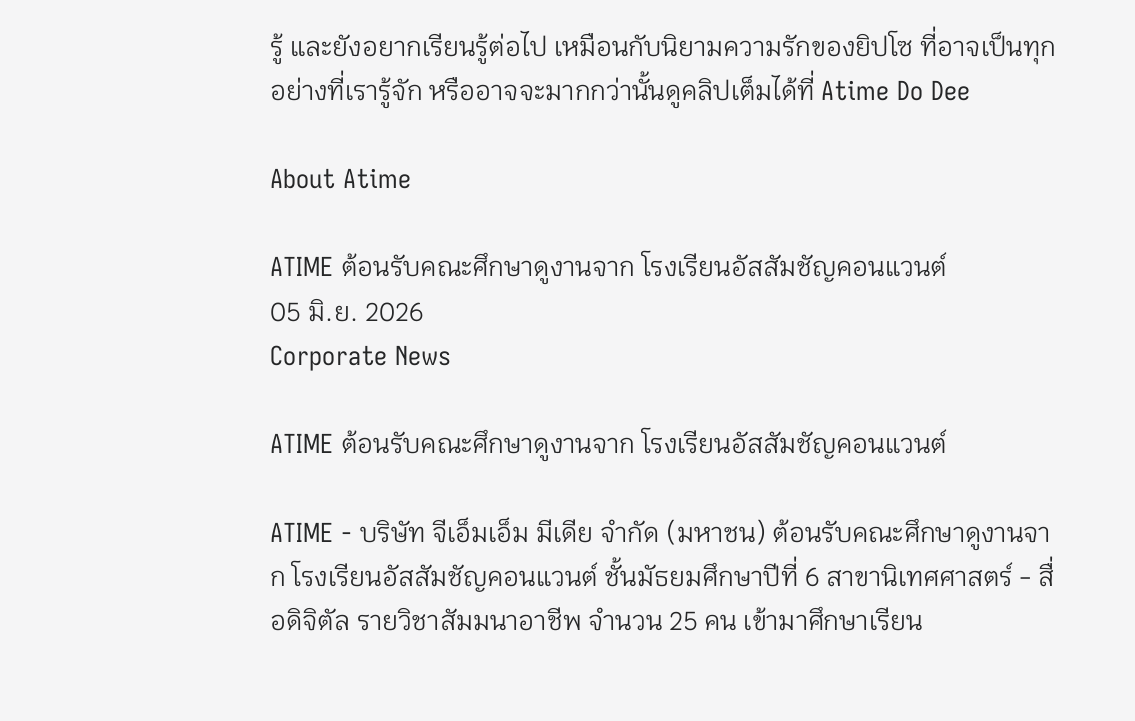รู้ และยังอยากเรียนรู้ต่อไป เหมือนกับนิยามความรักของยิปโซ ที่อาจเป็นทุกอย่างที่เรารู้จัก หรืออาจจะมากกว่านั้นดูคลิปเต็มได้ที่ Atime Do Dee

About Atime

ATIME ต้อนรับคณะศึกษาดูงานจาก โรงเรียนอัสสัมชัญคอนแวนต์
05 มิ.ย. 2026
Corporate News

ATIME ต้อนรับคณะศึกษาดูงานจาก โรงเรียนอัสสัมชัญคอนแวนต์

ATIME - บริษัท จีเอ็มเอ็ม มีเดีย จำกัด (มหาชน) ต้อนรับคณะศึกษาดูงานจาก โรงเรียนอัสสัมชัญคอนแวนต์ ชั้นมัธยมศึกษาปีที่ 6 สาขานิเทศศาสตร์ - สื่อดิจิตัล รายวิชาสัมมนาอาชีพ จำนวน 25 คน เข้ามาศึกษาเรียน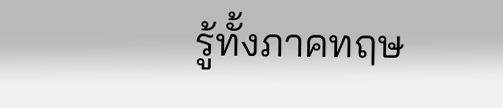รู้ทั้งภาคทฤษ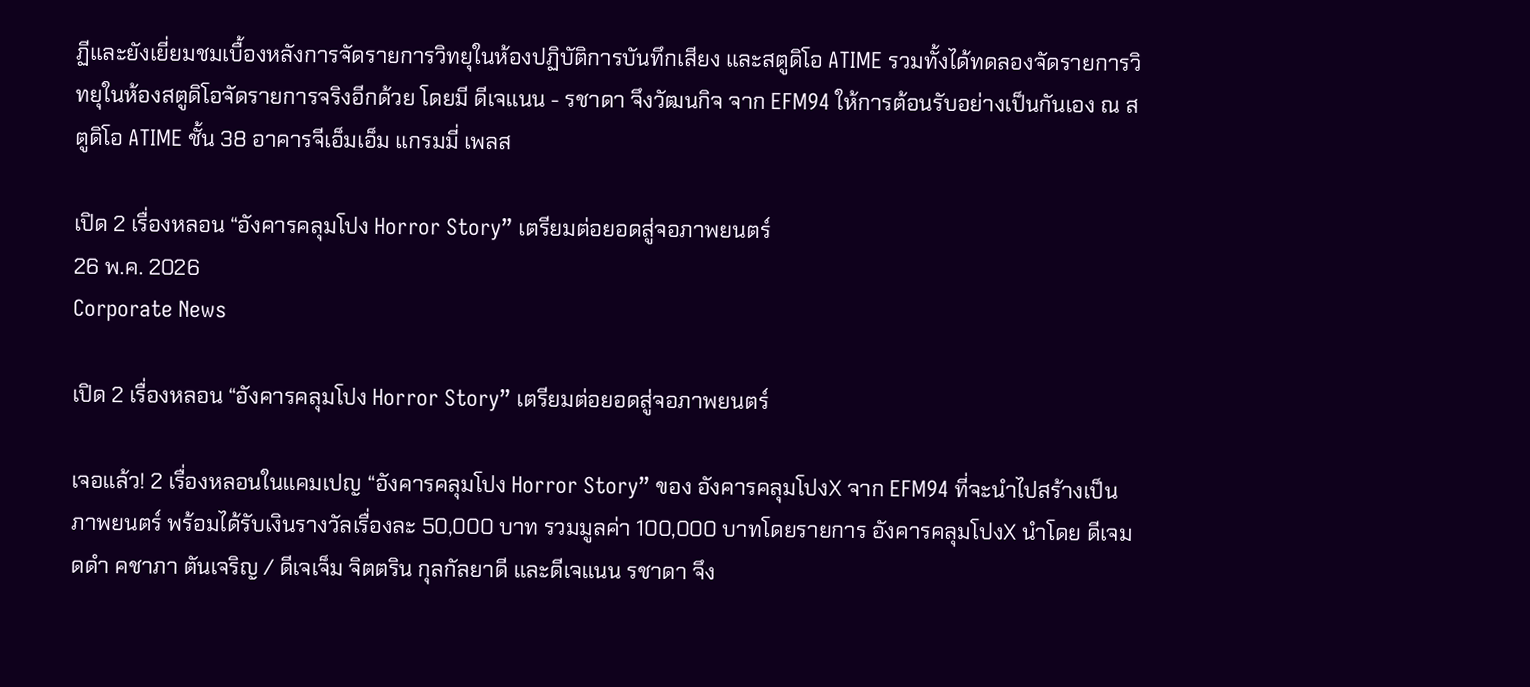ฏีและยังเยี่ยมชมเบื้องหลังการจัดรายการวิทยุในห้องปฏิบัติการบันทึกเสียง และสตูดิโอ ATIME รวมทั้งได้ทดลองจัดรายการวิทยุในห้องสตูดิโอจัดรายการจริงอีกด้วย โดยมี ดีเจแนน - รชาดา จึงวัฒนกิจ จาก EFM94 ให้การต้อนรับอย่างเป็นกันเอง ณ สตูดิโอ ATIME ชั้น 38 อาคารจีเอ็มเอ็ม แกรมมี่ เพลส

เปิด 2 เรื่องหลอน “อังคารคลุมโปง Horror Story” เตรียมต่อยอดสู่จอภาพยนตร์
26 พ.ค. 2026
Corporate News

เปิด 2 เรื่องหลอน “อังคารคลุมโปง Horror Story” เตรียมต่อยอดสู่จอภาพยนตร์

เจอแล้ว! 2 เรื่องหลอนในแคมเปญ “อังคารคลุมโปง Horror Story” ของ อังคารคลุมโปงX จาก EFM94 ที่จะนำไปสร้างเป็นภาพยนตร์ พร้อมได้รับเงินรางวัลเรื่องละ 50,000 บาท รวมมูลค่า 100,000 บาทโดยรายการ อังคารคลุมโปงX นำโดย ดีเจมดดำ คชาภา ตันเจริญ / ดีเจเจ็ม จิตตริน กุลกัลยาดี และดีเจแนน รชาดา จึง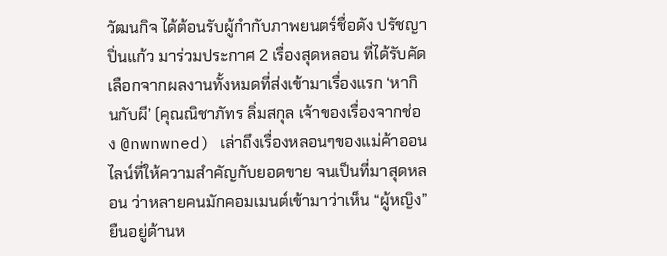วัฒนกิจ ได้ต้อนรับผู้กำกับภาพยนตร์ชื่อดัง ปรัชญา ปิ่นแก้ว มาร่วมประกาศ 2 เรื่องสุดหลอน ที่ได้รับคัดเลือกจากผลงานทั้งหมดที่ส่งเข้ามาเรื่องแรก ‘หากินกับผี’ (คุณณิชาภัทร ลิ่มสกุล เจ้าของเรื่องจากช่อง @nwnwned) เล่าถึงเรื่องหลอนๆของแม่ค้าออนไลน์ที่ให้ความสำคัญกับยอดขาย จนเป็นที่มาสุดหลอน ว่าหลายคนมักคอมเมนต์เข้ามาว่าเห็น “ผู้หญิง” ยืนอยู่ด้านห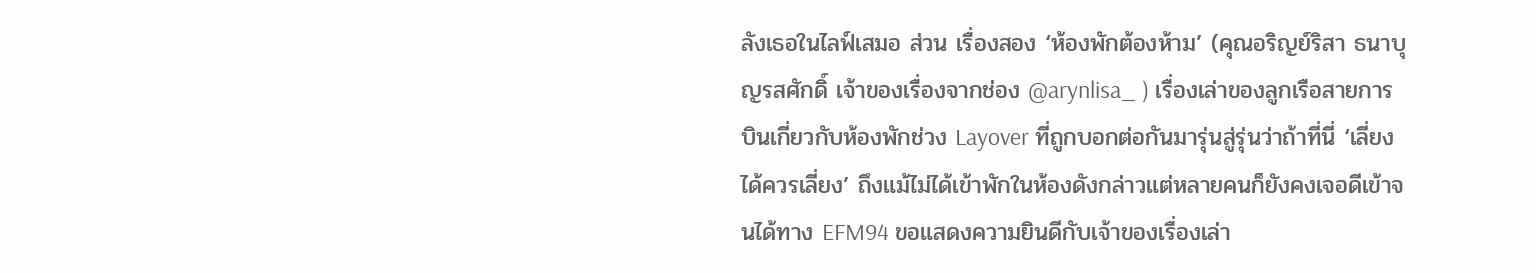ลังเธอในไลฟ์เสมอ ส่วน เรื่องสอง ‘ห้องพักต้องห้าม’ (คุณอริญย์ริสา ธนาบุญรสศักดิ์ เจ้าของเรื่องจากช่อง @arynlisa_ ) เรื่องเล่าของลูกเรือสายการบินเกี่ยวกับห้องพักช่วง Layover ที่ถูกบอกต่อกันมารุ่นสู่รุ่นว่าถ้าที่นี่ ‘เลี่ยงได้ควรเลี่ยง’ ถึงแม้ไม่ได้เข้าพักในห้องดังกล่าวแต่หลายคนก็ยังคงเจอดีเข้าจนได้ทาง EFM94 ขอแสดงความยินดีกับเจ้าของเรื่องเล่า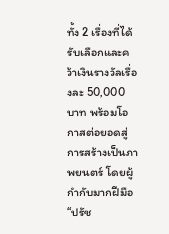ทั้ง 2 เรื่องที่ได้รับเลือกและคว้าเงินรางวัลเรื่องละ 50,000 บาท พร้อมโอกาสต่อยอดสู่การสร้างเป็นภาพยนตร์ โดยผู้กำกับมากฝีมือ “ปรัช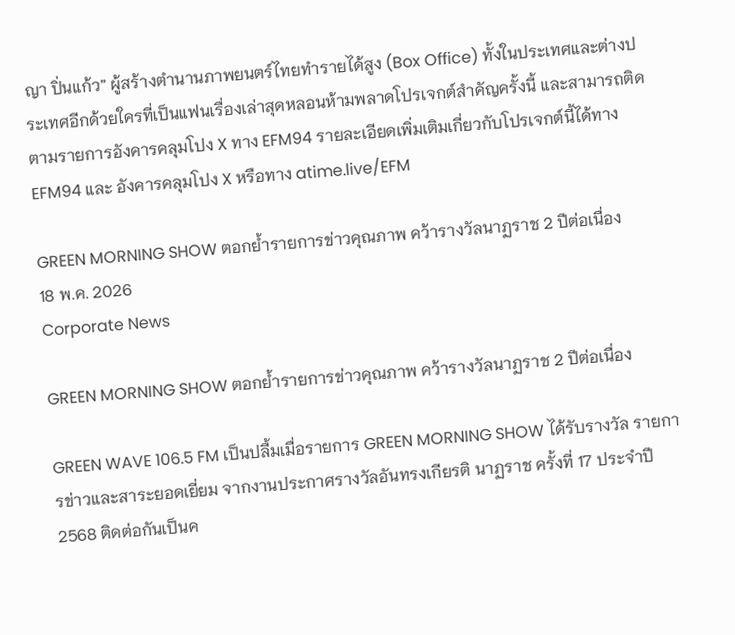ญา ปิ่นแก้ว” ผู้สร้างตำนานภาพยนตร์ไทยทำรายได้สูง (Box Office) ทั้งในประเทศและต่างประเทศอีกด้วยใครที่เป็นแฟนเรื่องเล่าสุดหลอนห้ามพลาดโปรเจกต์สำคัญครั้งนี้ และสามารถติดตามรายการอังคารคลุมโปง X ทาง EFM94 รายละเอียดเพิ่มเติมเกี่ยวกับโปรเจกต์นี้ได้ทาง EFM94 และ อังคารคลุมโปง X หรือทาง atime.live/EFM

GREEN MORNING SHOW ตอกย้ำรายการข่าวคุณภาพ คว้ารางวัลนาฏราช 2 ปีต่อเนื่อง
18 พ.ค. 2026
Corporate News

GREEN MORNING SHOW ตอกย้ำรายการข่าวคุณภาพ คว้ารางวัลนาฏราช 2 ปีต่อเนื่อง

GREEN WAVE 106.5 FM เป็นปลื้มเมื่อรายการ GREEN MORNING SHOW ได้รับรางวัล รายการข่าวและสาระยอดเยี่ยม จากงานประกาศรางวัลอันทรงเกียรติ นาฏราช ครั้งที่ 17 ประจำปี 2568 ติดต่อกันเป็นค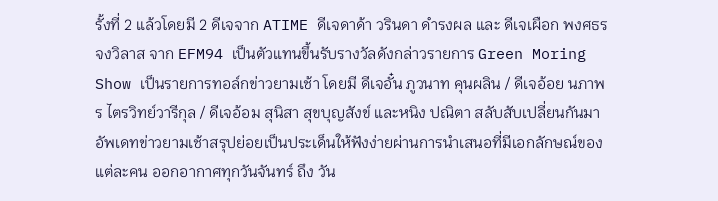รั้งที่ 2 แล้วโดยมี 2 ดีเจจาก ATIME ดีเจดาด้า วรินดา ดำรงผล และ ดีเจเผือก พงศธร จงวิลาส จาก EFM94 เป็นตัวแทนขึ้นรับรางวัลดังกล่าวรายการ Green Moring Show เป็นรายการทอล์กข่าวยามเช้า โดยมี ดีเจอั๋น ภูวนาท คุนผลิน / ดีเจอ้อย นภาพร ไตรวิทย์วารีกุล / ดีเจอ้อม สุนิสา สุขบุญสังข์ และหนิง ปณิตา สลับสับเปลี่ยนกันมาอัพเดทข่าวยามเช้าสรุปย่อยเป็นประเด็นให้ฟังง่ายผ่านการนำเสนอที่มีเอกลักษณ์ของแต่ละคน ออกอากาศทุกวันจันทร์ ถึง วัน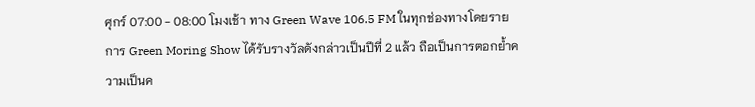ศุกร์ 07:00 - 08:00 โมงเช้า ทาง Green Wave 106.5 FM ในทุกช่องทางโดยรายการ Green Moring Show ได้รับรางวัลดังกล่าวเป็นปีที่ 2 แล้ว ถือเป็นการตอกย้ำความเป็นค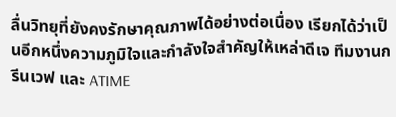ลื่นวิทยุที่ยังคงรักษาคุณภาพได้อย่างต่อเนื่อง เรียกได้ว่าเป็นอีกหนึ่งความภูมิใจและกำลังใจสำคัญให้เหล่าดีเจ ทีมงานกรีนเวฟ และ ATIME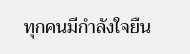ทุกคนมีกำลังใจยืน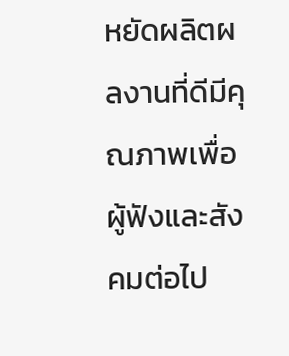หยัดผลิตผลงานที่ดีมีคุณภาพเพื่อผู้ฟังและสังคมต่อไป